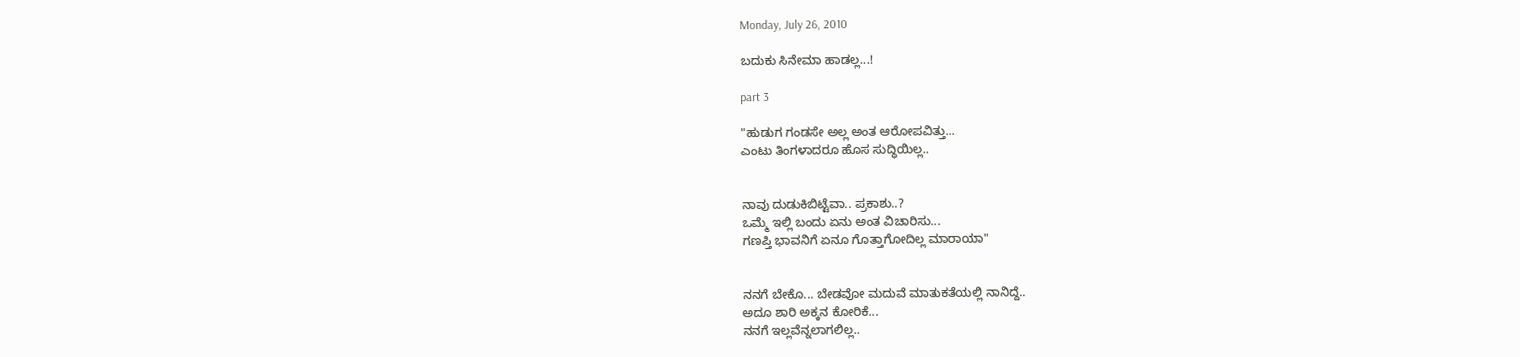Monday, July 26, 2010

ಬದುಕು ಸಿನೇಮಾ ಹಾಡಲ್ಲ...!

part 3

"ಹುಡುಗ ಗಂಡಸೇ ಅಲ್ಲ ಅಂತ ಆರೋಪವಿತ್ತು...
ಎಂಟು ತಿಂಗಳಾದರೂ ಹೊಸ ಸುದ್ಧಿಯಿಲ್ಲ..


ನಾವು ದುಡುಕಿಬಿಟ್ಟೆವಾ.. ಪ್ರಕಾಶು..?
ಒಮ್ಮೆ ಇಲ್ಲಿ ಬಂದು ಏನು ಅಂತ ವಿಚಾರಿಸು...
ಗಣಪ್ತಿ ಭಾವನಿಗೆ ಏನೂ ಗೊತ್ತಾಗೋದಿಲ್ಲ ಮಾರಾಯಾ"


ನನಗೆ ಬೇಕೊ... ಬೇಡವೋ ಮದುವೆ ಮಾತುಕತೆಯಲ್ಲಿ ನಾನಿದ್ದೆ..
ಅದೂ ಶಾರಿ ಅಕ್ಕನ ಕೋರಿಕೆ...
ನನಗೆ ಇಲ್ಲವೆನ್ನಲಾಗಲಿಲ್ಲ..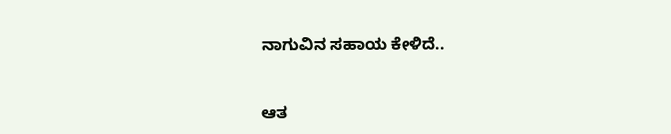ನಾಗುವಿನ ಸಹಾಯ ಕೇಳಿದೆ..


ಆತ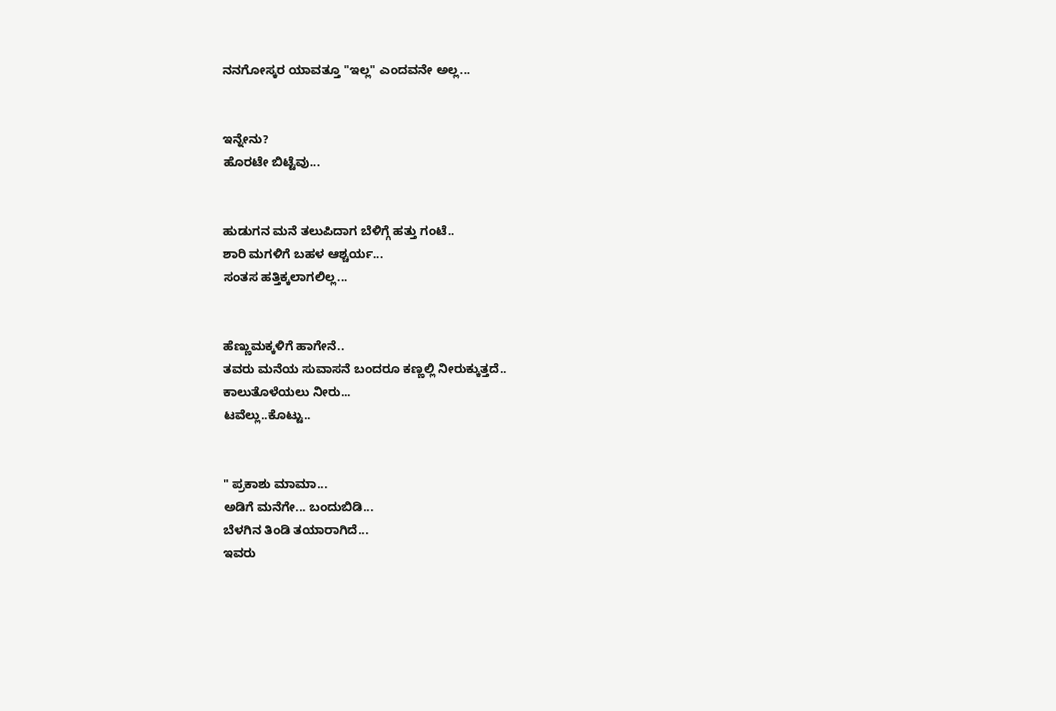ನನಗೋಸ್ಕರ ಯಾವತ್ತೂ "ಇಲ್ಲ" ಎಂದವನೇ ಅಲ್ಲ...


ಇನ್ನೇನು?
ಹೊರಟೇ ಬಿಟ್ಟೆವು...


ಹುಡುಗನ ಮನೆ ತಲುಪಿದಾಗ ಬೆಳಿಗ್ಗೆ ಹತ್ತು ಗಂಟೆ..
ಶಾರಿ ಮಗಳಿಗೆ ಬಹಳ ಆಶ್ಚರ್ಯ...
ಸಂತಸ ಹತ್ತಿಕ್ಕಲಾಗಲಿಲ್ಲ...


ಹೆಣ್ಣುಮಕ್ಕಳಿಗೆ ಹಾಗೇನೆ..
ತವರು ಮನೆಯ ಸುವಾಸನೆ ಬಂದರೂ ಕಣ್ಣಲ್ಲಿ ನೀರುಕ್ಕುತ್ತದೆ..
ಕಾಲುತೊಳೆಯಲು ನೀರು...
ಟವೆಲ್ಲು..ಕೊಟ್ಟು..


" ಪ್ರಕಾಶು ಮಾಮಾ...
ಅಡಿಗೆ ಮನೆಗೇ... ಬಂದುಬಿಡಿ...
ಬೆಳಗಿನ ತಿಂಡಿ ತಯಾರಾಗಿದೆ...
ಇವರು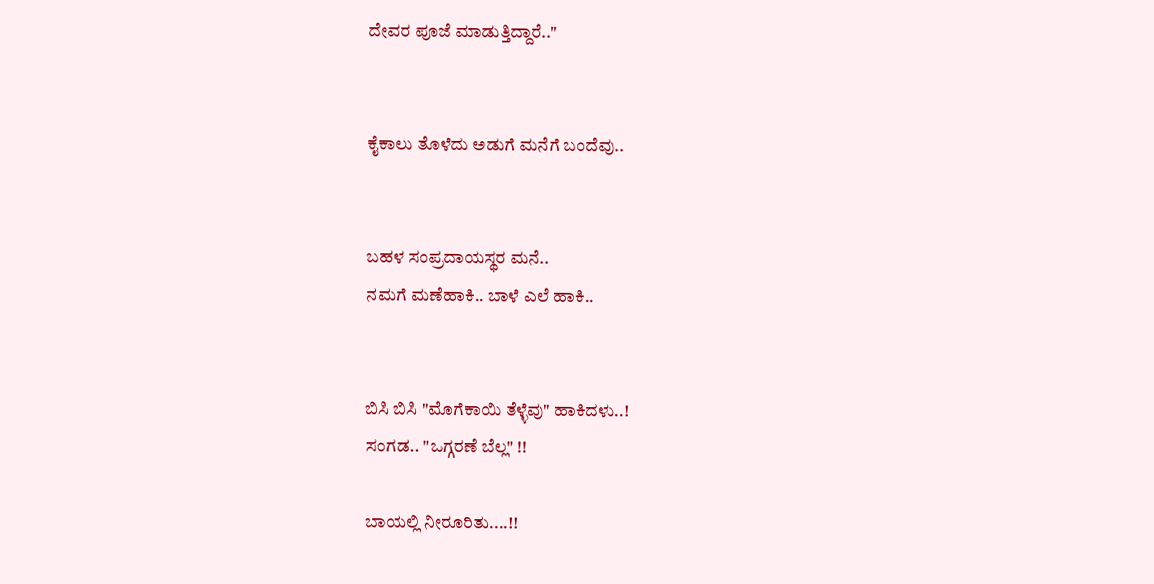ದೇವರ ಪೂಜೆ ಮಾಡುತ್ತಿದ್ದಾರೆ.."


ಕೈಕಾಲು ತೊಳೆದು ಅಡುಗೆ ಮನೆಗೆ ಬಂದೆವು..


ಬಹಳ ಸಂಪ್ರದಾಯಸ್ಥರ ಮನೆ..
ನಮಗೆ ಮಣೆಹಾಕಿ.. ಬಾಳೆ ಎಲೆ ಹಾಕಿ..


ಬಿಸಿ ಬಿಸಿ "ಮೊಗೆಕಾಯಿ ತೆಳ್ಳೆವು" ಹಾಕಿದಳು..!
ಸಂಗಡ.. "ಒಗ್ಗರಣೆ ಬೆಲ್ಲ" !!

ಬಾಯಲ್ಲಿ ನೀರೂರಿತು....!!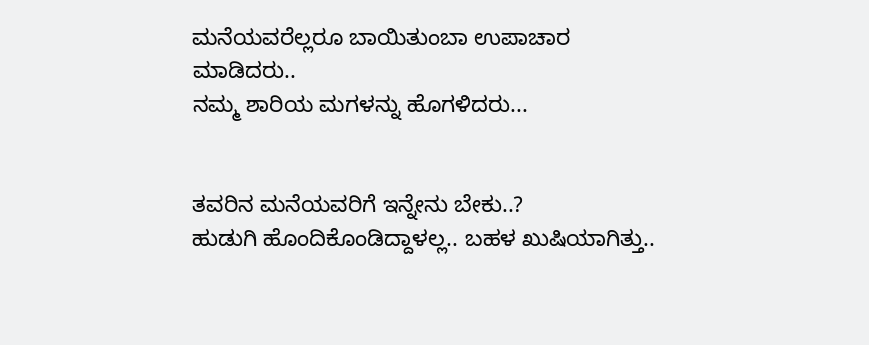ಮನೆಯವರೆಲ್ಲರೂ ಬಾಯಿತುಂಬಾ ಉಪಾಚಾರ ಮಾಡಿದರು..
ನಮ್ಮ ಶಾರಿಯ ಮಗಳನ್ನು ಹೊಗಳಿದರು...


ತವರಿನ ಮನೆಯವರಿಗೆ ಇನ್ನೇನು ಬೇಕು..?
ಹುಡುಗಿ ಹೊಂದಿಕೊಂಡಿದ್ದಾಳಲ್ಲ.. ಬಹಳ ಖುಷಿಯಾಗಿತ್ತು..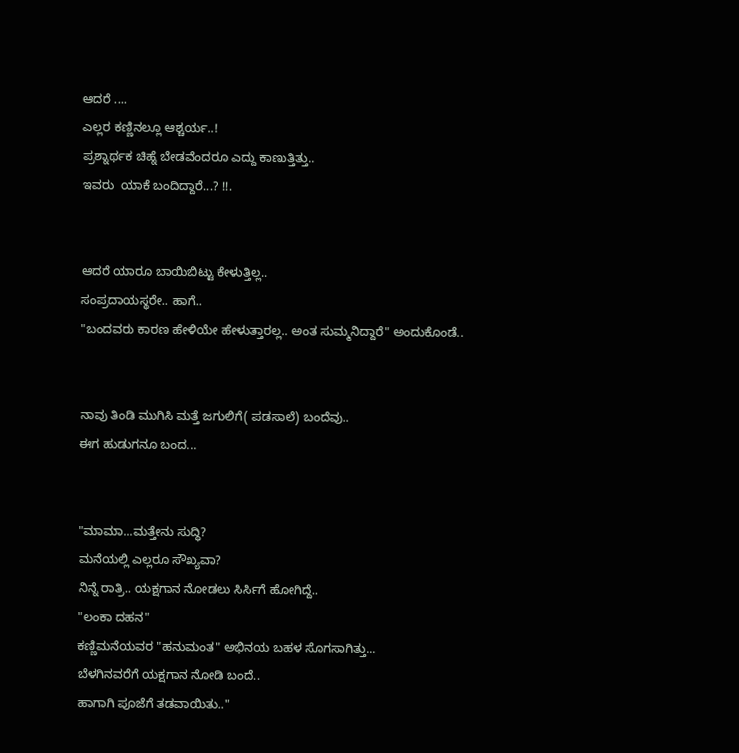ಆದರೆ ....
ಎಲ್ಲರ ಕಣ್ಣಿನಲ್ಲೂ ಆಶ್ಚರ್ಯ..!
ಪ್ರಶ್ನಾರ್ಥಕ ಚಿಹ್ನೆ ಬೇಡವೆಂದರೂ ಎದ್ದು ಕಾಣುತ್ತಿತ್ತು..
ಇವರು  ಯಾಕೆ ಬಂದಿದ್ದಾರೆ...? !!.


ಆದರೆ ಯಾರೂ ಬಾಯಿಬಿಟ್ಟು ಕೇಳುತ್ತಿಲ್ಲ..
ಸಂಪ್ರದಾಯಸ್ಥರೇ.. ಹಾಗೆ..
"ಬಂದವರು ಕಾರಣ ಹೇಳಿಯೇ ಹೇಳುತ್ತಾರಲ್ಲ.. ಅಂತ ಸುಮ್ಮನಿದ್ದಾರೆ" ಅಂದುಕೊಂಡೆ..


ನಾವು ತಿಂಡಿ ಮುಗಿಸಿ ಮತ್ತೆ ಜಗುಲಿಗೆ( ಪಡಸಾಲೆ) ಬಂದೆವು..
ಈಗ ಹುಡುಗನೂ ಬಂದ...


"ಮಾಮಾ...ಮತ್ತೇನು ಸುದ್ಧಿ?
ಮನೆಯಲ್ಲಿ ಎಲ್ಲರೂ ಸೌಖ್ಯವಾ?
ನಿನ್ನೆ ರಾತ್ರಿ.. ಯಕ್ಷಗಾನ ನೋಡಲು ಸಿರ್ಸಿಗೆ ಹೋಗಿದ್ದೆ..
"ಲಂಕಾ ದಹನ"
ಕಣ್ಣಿಮನೆಯವರ "ಹನುಮಂತ" ಅಭಿನಯ ಬಹಳ ಸೊಗಸಾಗಿತ್ತು...
ಬೆಳಗಿನವರೆಗೆ ಯಕ್ಷಗಾನ ನೋಡಿ ಬಂದೆ..
ಹಾಗಾಗಿ ಪೂಜೆಗೆ ತಡವಾಯಿತು.."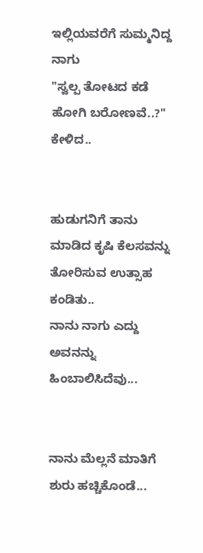ಇಲ್ಲಿಯವರೆಗೆ ಸುಮ್ಮನಿದ್ದ ನಾಗು
"ಸ್ವಲ್ಪ ತೋಟದ ಕಡೆ ಹೋಗಿ ಬರೋಣವೆ..?" ಕೇಳಿದ..


ಹುಡುಗನಿಗೆ ತಾನು ಮಾಡಿದ ಕೃಷಿ ಕೆಲಸವನ್ನು ತೋರಿಸುವ ಉತ್ಸಾಹ ಕಂಡಿತು..
ನಾನು ನಾಗು ಎದ್ದು ಅವನನ್ನು ಹಿಂಬಾಲಿಸಿದೆವು...


ನಾನು ಮೆಲ್ಲನೆ ಮಾತಿಗೆ ಶುರು ಹಚ್ಚಿಕೊಂಡೆ...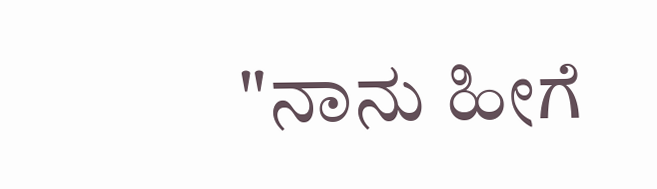"ನಾನು ಹೀಗೆ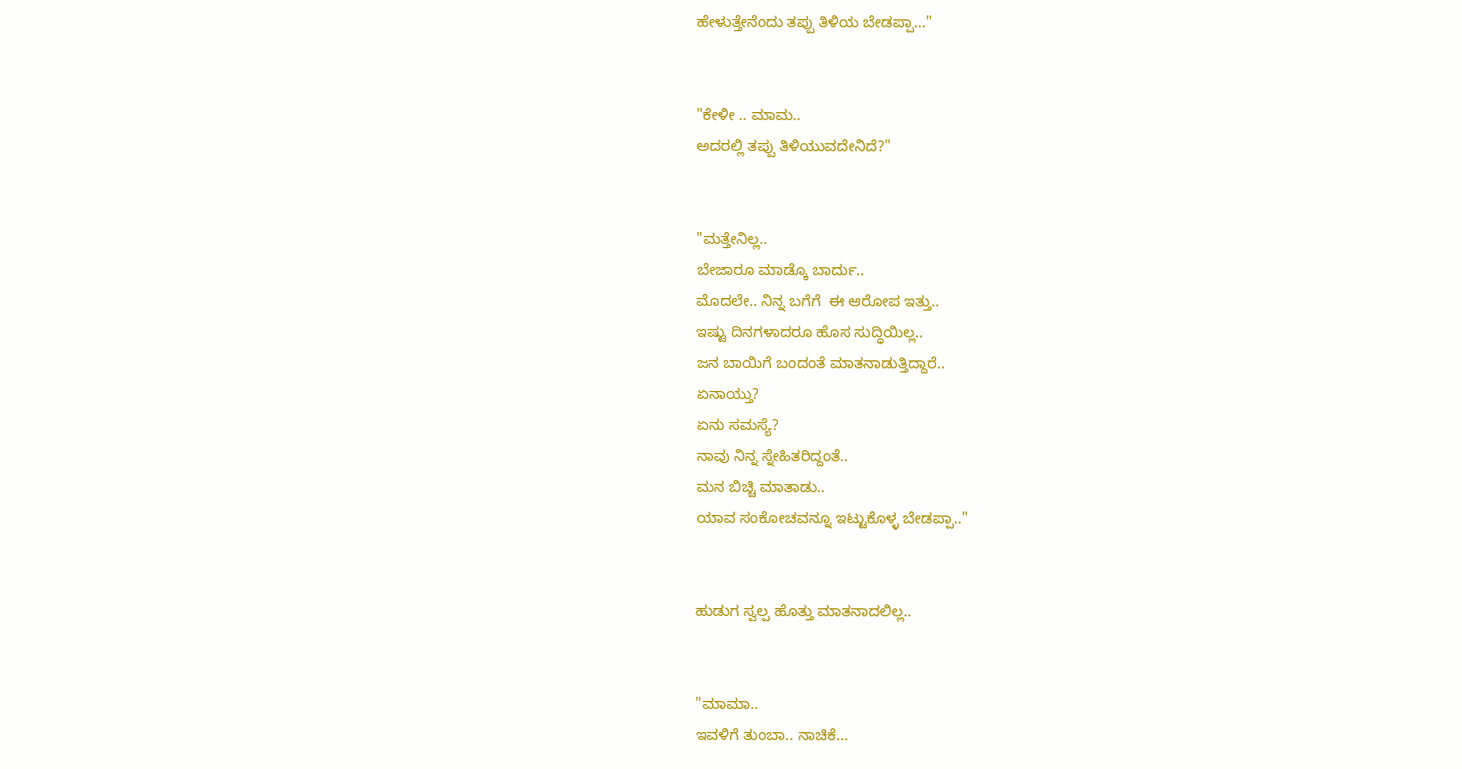ಹೇಳುತ್ತೇನೆಂದು ತಪ್ಪು ತಿಳಿಯ ಬೇಡಪ್ಪಾ..."


"ಕೇಳೀ .. ಮಾಮ..
ಅದರಲ್ಲಿ ತಪ್ಪು ತಿಳಿಯುವದೇನಿದೆ?"


"ಮತ್ತೇನಿಲ್ಲ..
ಬೇಜಾರೂ ಮಾಡ್ಕೊ ಬಾರ್ದು..
ಮೊದಲೇ.. ನಿನ್ನ ಬಗೆಗೆ  ಈ ಆರೋಪ ಇತ್ತು..
ಇಷ್ಟು ದಿನಗಳಾದರೂ ಹೊಸ ಸುದ್ಧಿಯಿಲ್ಲ..
ಜನ ಬಾಯಿಗೆ ಬಂದಂತೆ ಮಾತನಾಡುತ್ತಿದ್ದಾರೆ..
ಏನಾಯ್ತು?
ಏನು ಸಮಸ್ಯೆ?
ನಾವು ನಿನ್ನ ಸ್ನೇಹಿತರಿದ್ದಂತೆ..
ಮನ ಬಿಚ್ಚಿ ಮಾತಾಡು..
ಯಾವ ಸಂಕೋಚವನ್ನೂ ಇಟ್ಟುಕೊಳ್ಳ ಬೇಡಪ್ಪಾ.."


ಹುಡುಗ ಸ್ವಲ್ಪ ಹೊತ್ತು ಮಾತನಾದಲಿಲ್ಲ..


"ಮಾಮಾ..
ಇವಳಿಗೆ ತುಂಬಾ.. ನಾಚಿಕೆ...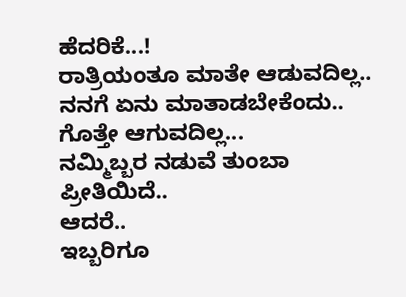ಹೆದರಿಕೆ...!
ರಾತ್ರಿಯಂತೂ ಮಾತೇ ಆಡುವದಿಲ್ಲ..
ನನಗೆ ಏನು ಮಾತಾಡಬೇಕೆಂದು.. ಗೊತ್ತೇ ಆಗುವದಿಲ್ಲ...
ನಮ್ಮಿಬ್ಬರ ನಡುವೆ ತುಂಬಾ ಪ್ರೀತಿಯಿದೆ..
ಆದರೆ..
ಇಬ್ಬರಿಗೂ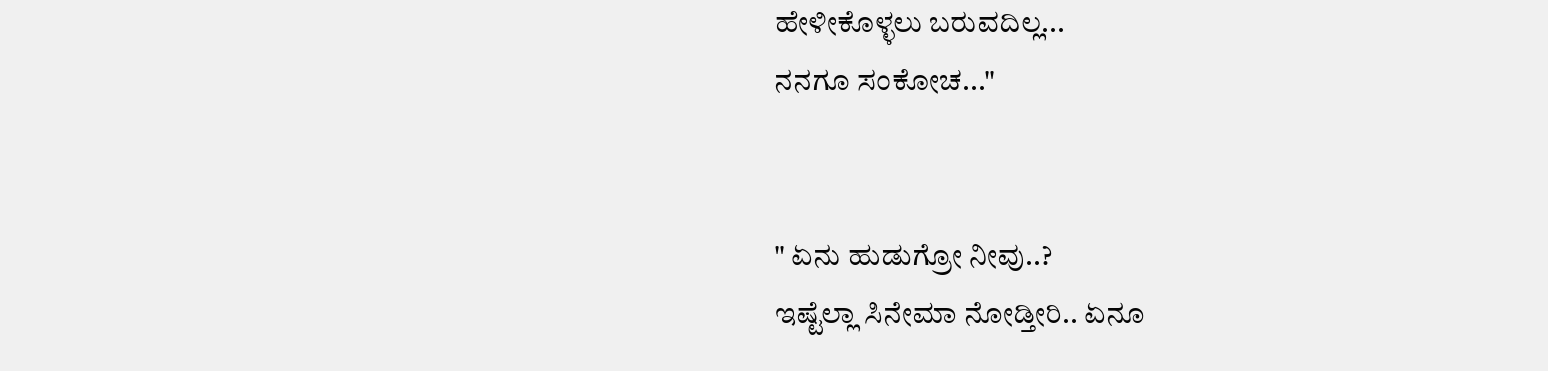ಹೇಳೀಕೊಳ್ಳಲು ಬರುವದಿಲ್ಲ...
ನನಗೂ ಸಂಕೋಚ..."


" ಏನು ಹುಡುಗ್ರೋ ನೀವು..?
ಇಷ್ಟೆಲ್ಲಾ ಸಿನೇಮಾ ನೋಡ್ತೀರಿ.. ಏನೂ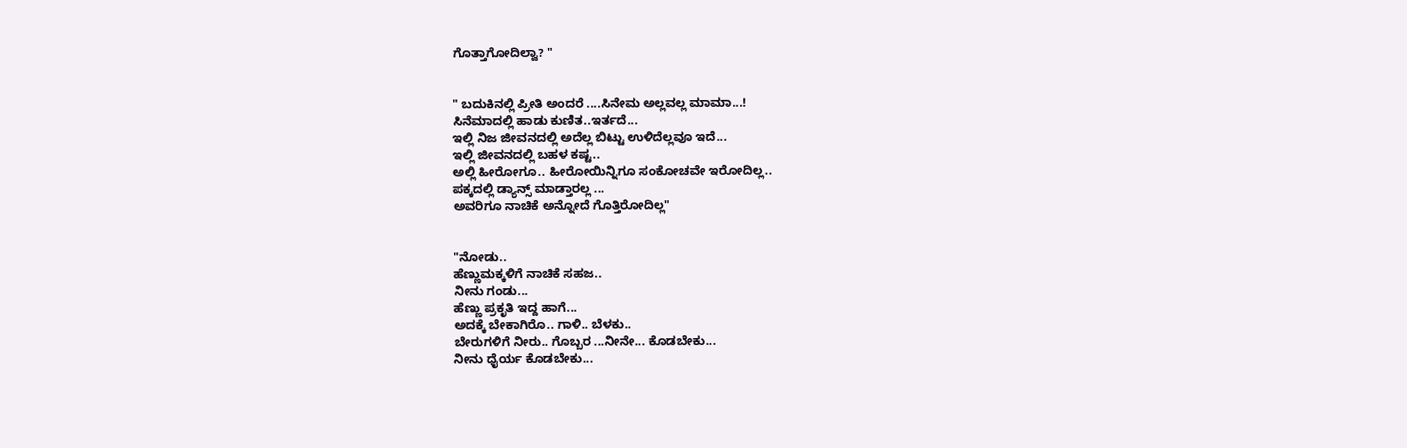ಗೊತ್ತಾಗೋದಿಲ್ವಾ? "


" ಬದುಕಿನಲ್ಲಿ ಪ್ರೀತಿ ಅಂದರೆ ....ಸಿನೇಮ ಅಲ್ಲವಲ್ಲ ಮಾಮಾ...!
ಸಿನೆಮಾದಲ್ಲಿ ಹಾಡು ಕುಣಿತ..ಇರ್ತದೆ...
ಇಲ್ಲಿ ನಿಜ ಜೀವನದಲ್ಲಿ ಅದೆಲ್ಲ ಬಿಟ್ಟು ಉಳಿದೆಲ್ಲವೂ ಇದೆ...
ಇಲ್ಲಿ ಜೀವನದಲ್ಲಿ ಬಹಳ ಕಷ್ಟ..
ಅಲ್ಲಿ ಹೀರೋಗೂ.. ಹೀರೋಯಿನ್ನಿಗೂ ಸಂಕೋಚವೇ ಇರೋದಿಲ್ಲ..
ಪಕ್ಕದಲ್ಲಿ ಡ್ಯಾನ್ಸ್ ಮಾಡ್ತಾರಲ್ಲ ...
ಅವರಿಗೂ ನಾಚಿಕೆ ಅನ್ನೋದೆ ಗೊತ್ತಿರೋದಿಲ್ಲ"


"ನೋಡು..
ಹೆಣ್ಣುಮಕ್ಕಳಿಗೆ ನಾಚಿಕೆ ಸಹಜ..
ನೀನು ಗಂಡು...
ಹೆಣ್ಣು ಪ್ರಕೃತಿ ಇದ್ದ ಹಾಗೆ...
ಅದಕ್ಕೆ ಬೇಕಾಗಿರೊ.. ಗಾಳಿ.. ಬೆಳಕು..
ಬೇರುಗಳಿಗೆ ನೀರು.. ಗೊಬ್ಬರ ...ನೀನೇ... ಕೊಡಬೇಕು...
ನೀನು ಧೈರ್ಯ ಕೊಡಬೇಕು...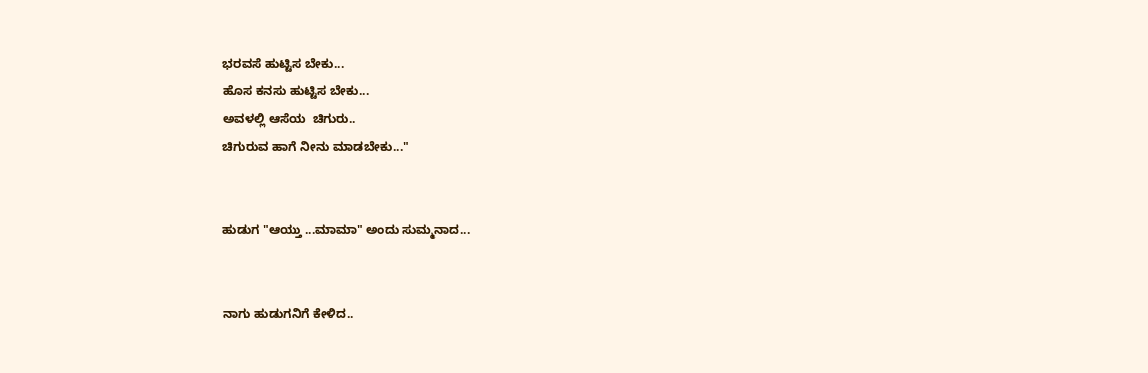ಭರವಸೆ ಹುಟ್ಟಿಸ ಬೇಕು...
ಹೊಸ ಕನಸು ಹುಟ್ಟಿಸ ಬೇಕು...
ಅವಳಲ್ಲಿ ಆಸೆಯ  ಚಿಗುರು..
ಚಿಗುರುವ ಹಾಗೆ ನೀನು ಮಾಡಬೇಕು..."


ಹುಡುಗ "ಆಯ್ತು ...ಮಾಮಾ" ಅಂದು ಸುಮ್ಮನಾದ...


ನಾಗು ಹುಡುಗನಿಗೆ ಕೇಳಿದ..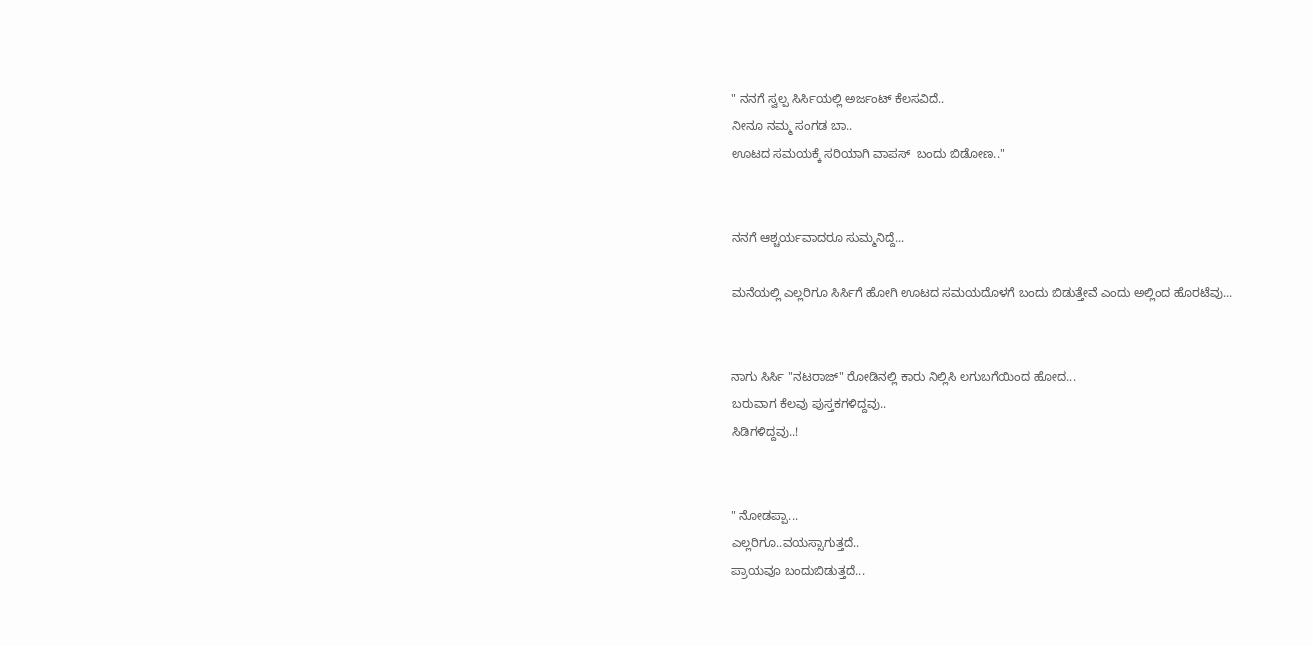" ನನಗೆ ಸ್ವಲ್ಪ ಸಿರ್ಸಿಯಲ್ಲಿ ಅರ್ಜಂಟ್ ಕೆಲಸವಿದೆ..
ನೀನೂ ನಮ್ಮ ಸಂಗಡ ಬಾ..
ಊಟದ ಸಮಯಕ್ಕೆ ಸರಿಯಾಗಿ ವಾಪಸ್  ಬಂದು ಬಿಡೋಣ.."


ನನಗೆ ಆಶ್ಚರ್ಯವಾದರೂ ಸುಮ್ಮನಿದ್ದೆ...

ಮನೆಯಲ್ಲಿ ಎಲ್ಲರಿಗೂ ಸಿರ್ಸಿಗೆ ಹೋಗಿ ಊಟದ ಸಮಯದೊಳಗೆ ಬಂದು ಬಿಡುತ್ತೇವೆ ಎಂದು ಅಲ್ಲಿಂದ ಹೊರಟೆವು...


ನಾಗು ಸಿರ್ಸಿ "ನಟರಾಜ್" ರೋಡಿನಲ್ಲಿ ಕಾರು ನಿಲ್ಲಿಸಿ ಲಗುಬಗೆಯಿಂದ ಹೋದ...
ಬರುವಾಗ ಕೆಲವು ಪುಸ್ತಕಗಳಿದ್ದವು..
ಸಿಡಿಗಳಿದ್ದವು..!


" ನೋಡಪ್ಪಾ...
ಎಲ್ಲರಿಗೂ..ವಯಸ್ಸಾಗುತ್ತದೆ..
ಪ್ರಾಯವೂ ಬಂದುಬಿಡುತ್ತದೆ...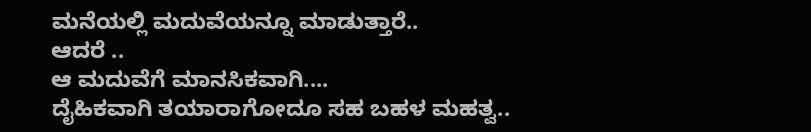ಮನೆಯಲ್ಲಿ ಮದುವೆಯನ್ನೂ ಮಾಡುತ್ತಾರೆ..
ಆದರೆ ..
ಆ ಮದುವೆಗೆ ಮಾನಸಿಕವಾಗಿ....
ದೈಹಿಕವಾಗಿ ತಯಾರಾಗೋದೂ ಸಹ ಬಹಳ ಮಹತ್ವ..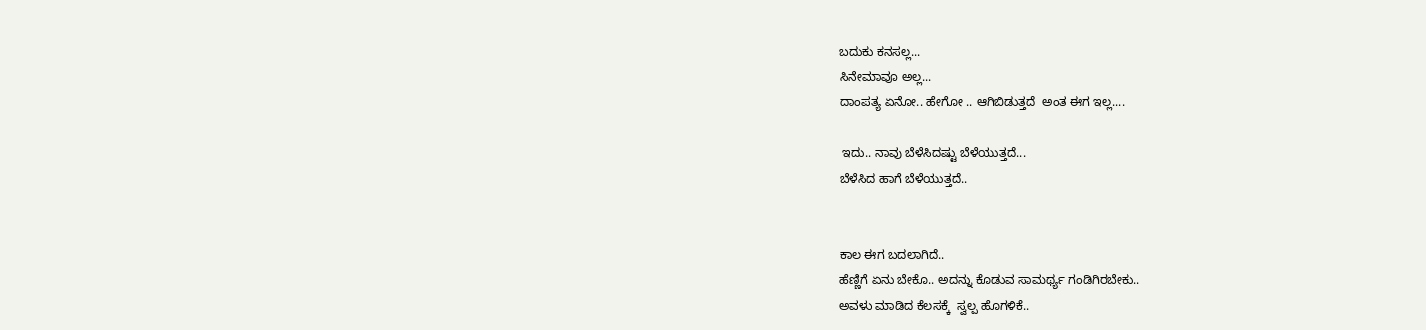ಬದುಕು ಕನಸಲ್ಲ...
ಸಿನೇಮಾವೂ ಅಲ್ಲ...
ದಾಂಪತ್ಯ ಏನೋ.. ಹೇಗೋ .. ಆಗಿಬಿಡುತ್ತದೆ  ಅಂತ ಈಗ ಇಲ್ಲ....

 ಇದು.. ನಾವು ಬೆಳೆಸಿದಷ್ಟು ಬೆಳೆಯುತ್ತದೆ...
ಬೆಳೆಸಿದ ಹಾಗೆ ಬೆಳೆಯುತ್ತದೆ..


ಕಾಲ ಈಗ ಬದಲಾಗಿದೆ..
ಹೆಣ್ಣಿಗೆ ಏನು ಬೇಕೊ.. ಅದನ್ನು ಕೊಡುವ ಸಾಮರ್ಥ್ಯ ಗಂಡಿಗಿರಬೇಕು..
ಅವಳು ಮಾಡಿದ ಕೆಲಸಕ್ಕೆ  ಸ್ವಲ್ಪ ಹೊಗಳಿಕೆ..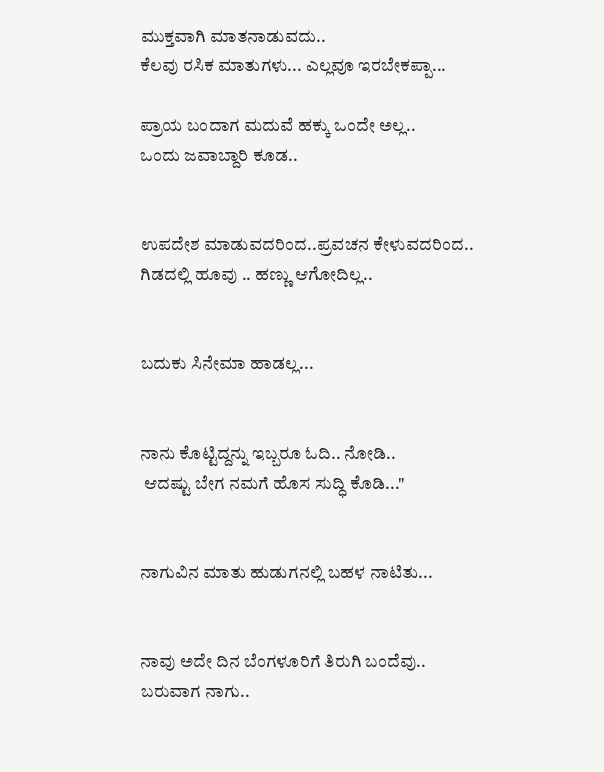ಮುಕ್ತವಾಗಿ ಮಾತನಾಡುವದು..
ಕೆಲವು ರಸಿಕ ಮಾತುಗಳು... ಎಲ್ಲವೂ ಇರಬೇಕಪ್ಪಾ...

ಪ್ರಾಯ ಬಂದಾಗ ಮದುವೆ ಹಕ್ಕು ಒಂದೇ ಅಲ್ಲ..
ಒಂದು ಜವಾಬ್ದಾರಿ ಕೂಡ..


ಉಪದೇಶ ಮಾಡುವದರಿಂದ..ಪ್ರವಚನ ಕೇಳುವದರಿಂದ..
ಗಿಡದಲ್ಲಿ ಹೂವು .. ಹಣ್ಣು ಆಗೋದಿಲ್ಲ..


ಬದುಕು ಸಿನೇಮಾ ಹಾಡಲ್ಲ...


ನಾನು ಕೊಟ್ಟಿದ್ದನ್ನು ಇಬ್ಬರೂ ಓದಿ.. ನೋಡಿ..
 ಆದಷ್ಟು ಬೇಗ ನಮಗೆ ಹೊಸ ಸುದ್ಧಿ ಕೊಡಿ..."


ನಾಗುವಿನ ಮಾತು ಹುಡುಗನಲ್ಲಿ ಬಹಳ ನಾಟಿತು...


ನಾವು ಅದೇ ದಿನ ಬೆಂಗಳೂರಿಗೆ ತಿರುಗಿ ಬಂದೆವು..
ಬರುವಾಗ ನಾಗು..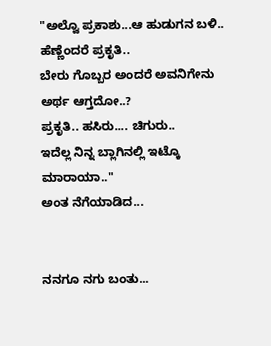"ಅಲ್ವೊ ಪ್ರಕಾಶು...ಆ ಹುಡುಗನ ಬಳಿ..
ಹೆಣ್ಣೆಂದರೆ ಪ್ರಕೃತಿ..
ಬೇರು ಗೊಬ್ಬರ ಅಂದರೆ ಅವನಿಗೇನು ಅರ್ಥ ಆಗ್ತದೋ..?
ಪ್ರಕೃತಿ.. ಹಸಿರು.... ಚಿಗುರು..
ಇದೆಲ್ಲ ನಿನ್ನ ಬ್ಲಾಗಿನಲ್ಲಿ ಇಟ್ಕೊ ಮಾರಾಯಾ.."
ಅಂತ ನೆಗೆಯಾಡಿದ...


ನನಗೂ ನಗು ಬಂತು...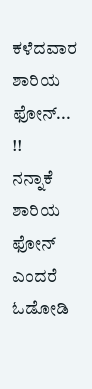ಕಳೆದವಾರ ಶಾರಿಯ ಫೋನ್... !!
ನನ್ನಾಕೆ ಶಾರಿಯ ಫೋನ್ ಎಂದರೆ ಓಡೋಡಿ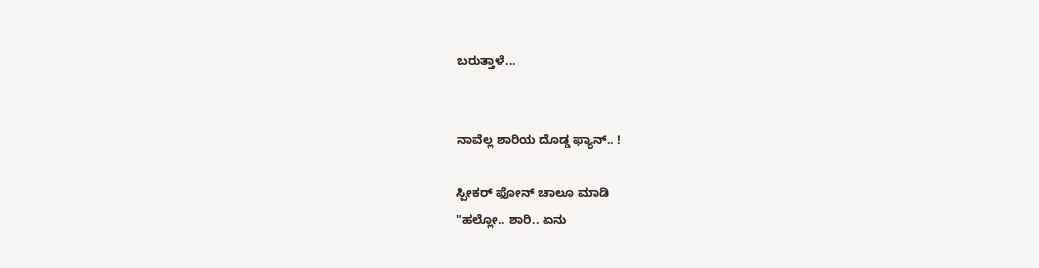ಬರುತ್ತಾಳೆ...


ನಾವೆಲ್ಲ ಶಾರಿಯ ದೊಡ್ಡ ಫ್ಯಾನ್.. !

ಸ್ಪೀಕರ್ ಫೋನ್ ಚಾಲೂ ಮಾಡಿ
"ಹಲ್ಲೋ.. ಶಾರಿ.. ಏನು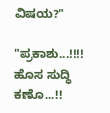ವಿಷಯ?"

"ಪ್ರಕಾಶು...!!!!
ಹೊಸ ಸುದ್ಧಿ ಕಣೊ...!!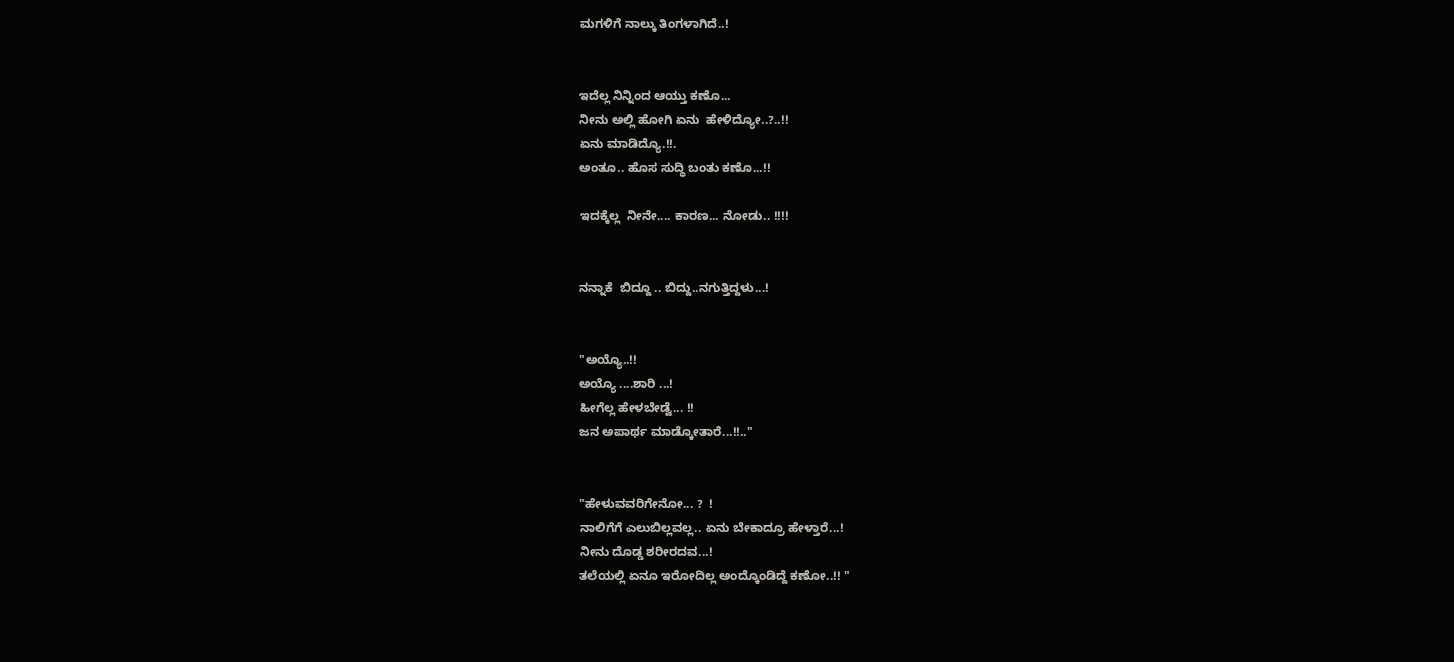ಮಗಳಿಗೆ ನಾಲ್ಕು ತಿಂಗಳಾಗಿದೆ..!


ಇದೆಲ್ಲ ನಿನ್ನಿಂದ ಆಯ್ತು ಕಣೊ...
ನೀನು ಅಲ್ಲಿ ಹೋಗಿ ಏನು  ಹೇಳಿದ್ಯೋ..?..!!
ಏನು ಮಾಡಿದ್ಯೊ.!!.
ಅಂತೂ.. ಹೊಸ ಸುದ್ಧಿ ಬಂತು ಕಣೊ...!!

ಇದಕ್ಕೆಲ್ಲ  ನೀನೇ.... ಕಾರಣ... ನೋಡು.. !!!!


ನನ್ನಾಕೆ  ಬಿದ್ದೂ .. ಬಿದ್ದು..ನಗುತ್ತಿದ್ದಳು...!


"ಅಯ್ಯೊ..!!
ಅಯ್ಯೊ ....ಶಾರಿ ...!
ಹೀಗೆಲ್ಲ ಹೇಳಬೇಡ್ವೆ... !!
ಜನ ಅಪಾರ್ಥ ಮಾಡ್ಕೋತಾರೆ...!!.."


"ಹೇಳುವವರಿಗೇನೋ... ?  !
ನಾಲಿಗೆಗೆ ಎಲುಬಿಲ್ಲವಲ್ಲ.. ಏನು ಬೇಕಾದ್ರೂ ಹೇಳ್ತಾರೆ...!
ನೀನು ದೊಡ್ಡ ಶರೀರದವ...!
ತಲೆಯಲ್ಲಿ ಏನೂ ಇರೋದಿಲ್ಲ ಅಂದ್ಕೊಂಡಿದ್ದೆ ಕಣೋ..!! "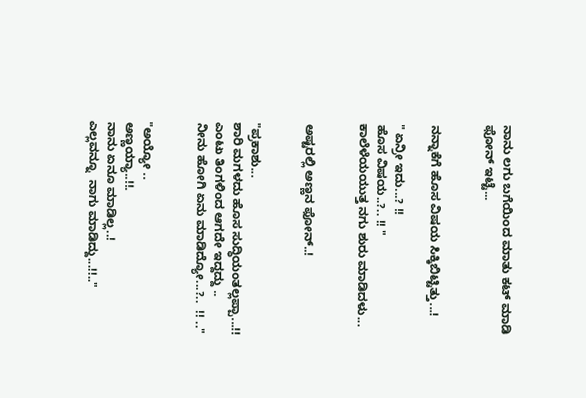ನಾನು ಲಗು ಬಗೆಯಿಂದ ಮಾತು ಕಟ್ ಮಾಡಿ ಫೋನ್ ಇಟ್ಟೆ...


ನನ್ನಾಕೆಗೆ ಹೊಸ ವಿಷಯ ಸಿಕ್ಕಿಬಿಟ್ಟಿತ್ತು...!

" ಏನ್ರೀ ಇದು...? !!
ಹೊಸ ವಿಷಯ..?.. !! "
ಕಾಲೆಳೆಯಯುತ್ತ ನಗು ಶುರು ಮಾಡಿದಳು...


ಅಷ್ಟರಲ್ಲಿ ಅಣ್ಣನ ಫೋನ್..!


"ಪ್ರಕಾಶು...
ಶಾರಿ ಮಗಳದು ಹೊಸ ಸುದ್ಧಿಯಂತಲ್ಲಪ್ಪಾ...!!
ಎಂಟು ತಿಂಗಳಿಂದ ಆಗದೇ ಇದ್ದದ್ದು ..
ನೀನು ಹೋಗಿ ಏನು ಮಾಡಿದ್ಯೋ...?..  !! .."


"ಅಯ್ಯೋ ..
ಅಣ್ಣಯ್ಯಾ..!!.
ನಾನು ಏನೂ ಮಾಡಿಲ್ಲ..!
ಎಲ್ಲವನ್ನೂ  ನಾಗು ಮಾಡಿದ್ದು...!!.."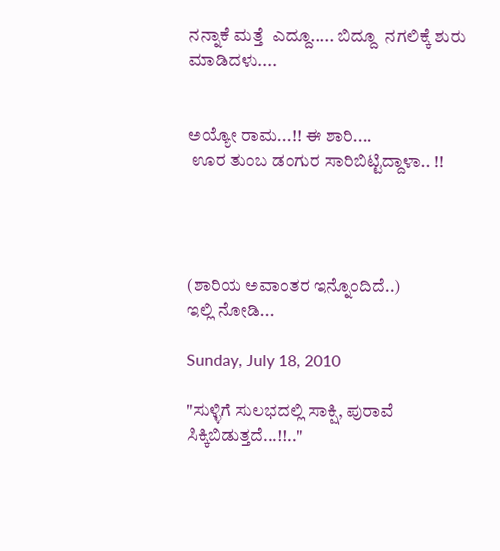ನನ್ನಾಕೆ ಮತ್ತೆ  ಎದ್ದೂ..... ಬಿದ್ದೂ  ನಗಲಿಕ್ಕೆ ಶುರು ಮಾಡಿದಳು....


ಅಯ್ಯೋ ರಾಮ...!! ಈ ಶಾರಿ....
 ಊರ ತುಂಬ ಡಂಗುರ ಸಾರಿಬಿಟ್ಟಿದ್ದಾಳಾ.. !!




(ಶಾರಿಯ ಅವಾಂತರ ಇನ್ನೊಂದಿದೆ..)
ಇಲ್ಲಿ ನೋಡಿ...

Sunday, July 18, 2010

"ಸುಳ್ಳಿಗೆ ಸುಲಭದಲ್ಲಿ ಸಾಕ್ಷಿ, ಪುರಾವೆ ಸಿಕ್ಕಿಬಿಡುತ್ತದೆ...!!.."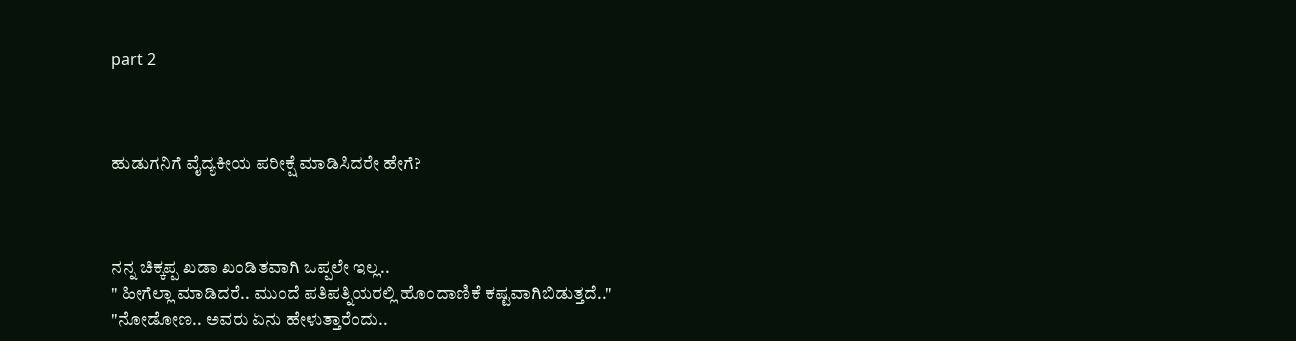part 2



ಹುಡುಗನಿಗೆ ವೈದ್ಯಕೀಯ ಪರೀಕ್ಷೆ ಮಾಡಿಸಿದರೇ ಹೇಗೆ?



ನನ್ನ ಚಿಕ್ಕಪ್ಪ ಖಡಾ ಖಂಡಿತವಾಗಿ ಒಪ್ಪಲೇ ಇಲ್ಲ..
" ಹೀಗೆಲ್ಲಾ ಮಾಡಿದರೆ.. ಮುಂದೆ ಪತಿಪತ್ನಿಯರಲ್ಲಿ ಹೊಂದಾಣಿಕೆ ಕಷ್ಟವಾಗಿಬಿಡುತ್ತದೆ.."
"ನೋಡೋಣ.. ಅವರು ಏನು ಹೇಳುತ್ತಾರೆಂದು..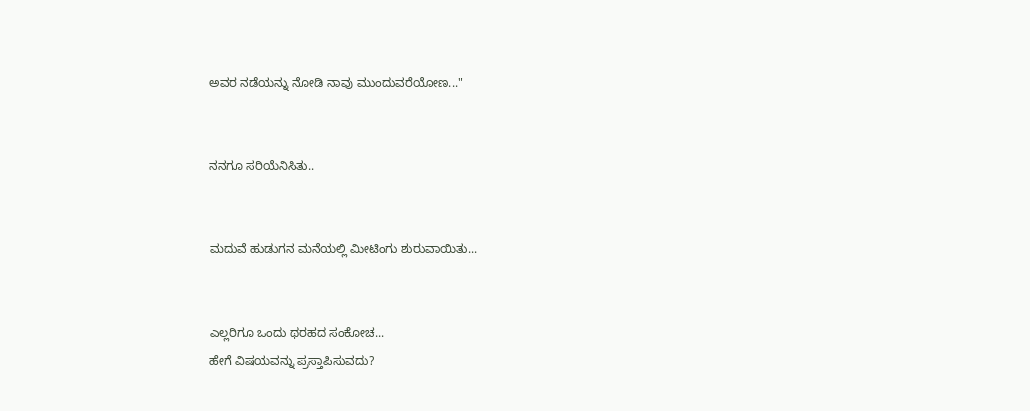ಅವರ ನಡೆಯನ್ನು ನೋಡಿ ನಾವು ಮುಂದುವರೆಯೋಣ..."


ನನಗೂ ಸರಿಯೆನಿಸಿತು..


ಮದುವೆ ಹುಡುಗನ ಮನೆಯಲ್ಲಿ ಮೀಟಿಂಗು ಶುರುವಾಯಿತು...


ಎಲ್ಲರಿಗೂ ಒಂದು ಥರಹದ ಸಂಕೋಚ...
ಹೇಗೆ ವಿಷಯವನ್ನು ಪ್ರಸ್ತಾಪಿಸುವದು?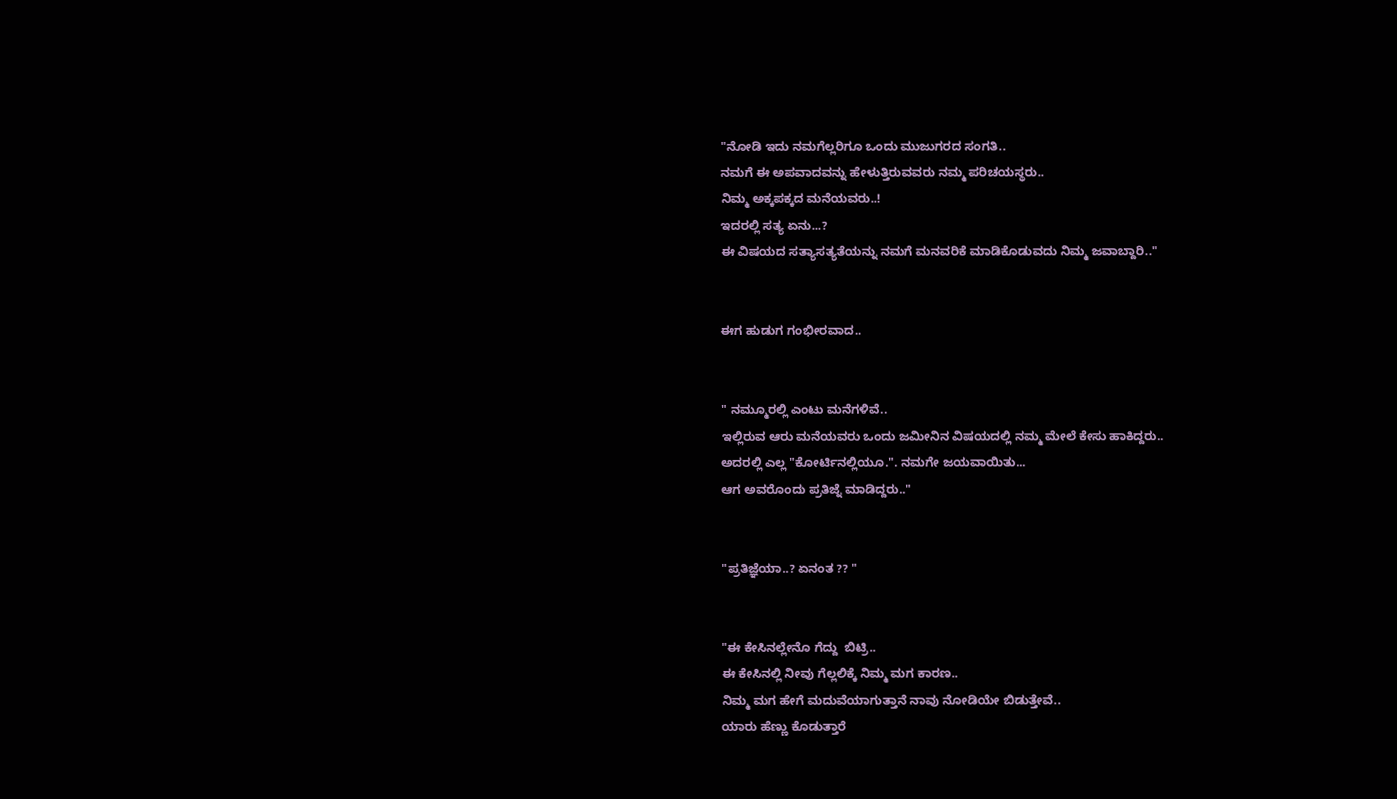"ನೋಡಿ ಇದು ನಮಗೆಲ್ಲರಿಗೂ ಒಂದು ಮುಜುಗರದ ಸಂಗತಿ..
ನಮಗೆ ಈ ಅಪವಾದವನ್ನು ಹೇಳುತ್ತಿರುವವರು ನಮ್ಮ ಪರಿಚಯಸ್ಥರು..
ನಿಮ್ಮ ಅಕ್ಕಪಕ್ಕದ ಮನೆಯವರು..!
ಇದರಲ್ಲಿ ಸತ್ಯ ಏನು...?
ಈ ವಿಷಯದ ಸತ್ಯಾಸತ್ಯತೆಯನ್ನು ನಮಗೆ ಮನವರಿಕೆ ಮಾಡಿಕೊಡುವದು ನಿಮ್ಮ ಜವಾಬ್ದಾರಿ.."


ಈಗ ಹುಡುಗ ಗಂಭೀರವಾದ..


" ನಮ್ಮೂರಲ್ಲಿ ಎಂಟು ಮನೆಗಳಿವೆ..
ಇಲ್ಲಿರುವ ಆರು ಮನೆಯವರು ಒಂದು ಜಮೀನಿನ ವಿಷಯದಲ್ಲಿ ನಮ್ಮ ಮೇಲೆ ಕೇಸು ಹಾಕಿದ್ದರು..
ಅದರಲ್ಲಿ ಎಲ್ಲ "ಕೋರ್ಟಿನಲ್ಲಿಯೂ.". ನಮಗೇ ಜಯವಾಯಿತು...
ಆಗ ಅವರೊಂದು ಪ್ರತಿಜ್ನೆ ಮಾಡಿದ್ದರು.."


"ಪ್ರತಿಜ್ಞೆಯಾ..? ಏನಂತ ?? "


"ಈ ಕೇಸಿನಲ್ಲೇನೊ ಗೆದ್ದು  ಬಿಟ್ರಿ..
ಈ ಕೇಸಿನಲ್ಲಿ ನೀವು ಗೆಲ್ಲಲಿಕ್ಕೆ ನಿಮ್ಮ ಮಗ ಕಾರಣ..
ನಿಮ್ಮ ಮಗ ಹೇಗೆ ಮದುವೆಯಾಗುತ್ತಾನೆ ನಾವು ನೋಡಿಯೇ ಬಿಡುತ್ತೇವೆ..
ಯಾರು ಹೆಣ್ಣು ಕೊಡುತ್ತಾರೆ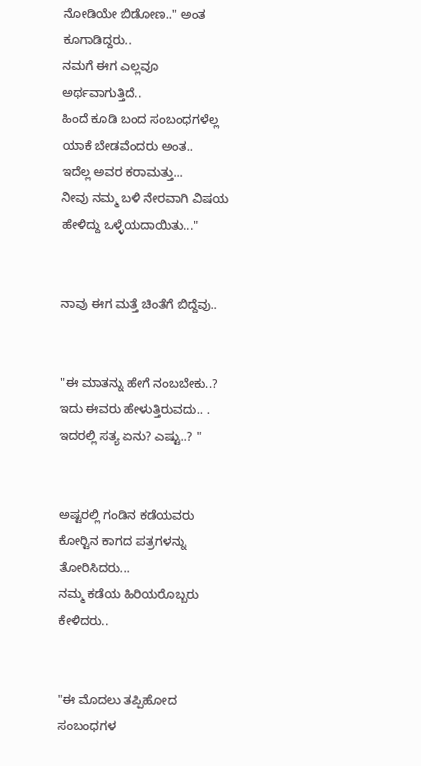ನೋಡಿಯೇ ಬಿಡೋಣ.." ಅಂತ ಕೂಗಾಡಿದ್ದರು..
ನಮಗೆ ಈಗ ಎಲ್ಲವೂ ಅರ್ಥವಾಗುತ್ತಿದೆ..
ಹಿಂದೆ ಕೂಡಿ ಬಂದ ಸಂಬಂಧಗಳೆಲ್ಲ ಯಾಕೆ ಬೇಡವೆಂದರು ಅಂತ..
ಇದೆಲ್ಲ ಅವರ ಕರಾಮತ್ತು...
ನೀವು ನಮ್ಮ ಬಳಿ ನೇರವಾಗಿ ವಿಷಯ ಹೇಳಿದ್ದು ಒಳ್ಳೆಯದಾಯಿತು..."


ನಾವು ಈಗ ಮತ್ತೆ ಚಿಂತೆಗೆ ಬಿದ್ದೆವು..


"ಈ ಮಾತನ್ನು ಹೇಗೆ ನಂಬಬೇಕು..?
ಇದು ಈವರು ಹೇಳುತ್ತಿರುವದು.. .
ಇದರಲ್ಲಿ ಸತ್ಯ ಏನು? ಎಷ್ಟು..? "


ಅಷ್ಟರಲ್ಲಿ ಗಂಡಿನ ಕಡೆಯವರು ಕೋರ್‍ಟಿನ ಕಾಗದ ಪತ್ರಗಳನ್ನು ತೋರಿಸಿದರು...
ನಮ್ಮ ಕಡೆಯ ಹಿರಿಯರೊಬ್ಬರು ಕೇಳಿದರು..


"ಈ ಮೊದಲು ತಪ್ಪಿಹೋದ ಸಂಬಂಧಗಳ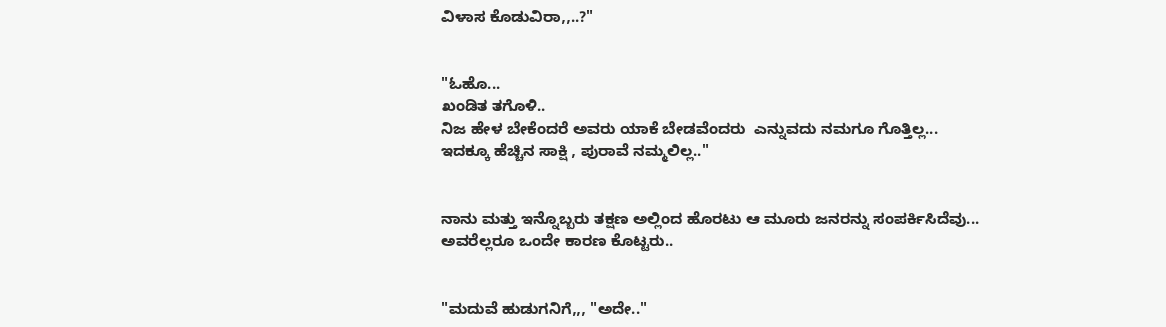ವಿಳಾಸ ಕೊಡುವಿರಾ,,..?"


"ಓಹೊ...
ಖಂಡಿತ ತಗೊಳಿ..
ನಿಜ ಹೇಳ ಬೇಕೆಂದರೆ ಅವರು ಯಾಕೆ ಬೇಡವೆಂದರು  ಎನ್ನುವದು ನಮಗೂ ಗೊತ್ತಿಲ್ಲ...
ಇದಕ್ಕೂ ಹೆಚ್ಚಿನ ಸಾಕ್ಷಿ , ಪುರಾವೆ ನಮ್ಮಲಿಲ್ಲ.."


ನಾನು ಮತ್ತು ಇನ್ನೊಬ್ಬರು ತಕ್ಷಣ ಅಲ್ಲಿಂದ ಹೊರಟು ಆ ಮೂರು ಜನರನ್ನು ಸಂಪರ್ಕಿಸಿದೆವು...
ಅವರೆಲ್ಲರೂ ಒಂದೇ ಕಾರಣ ಕೊಟ್ಟರು..


"ಮದುವೆ ಹುಡುಗನಿಗೆ,,, "ಅದೇ.."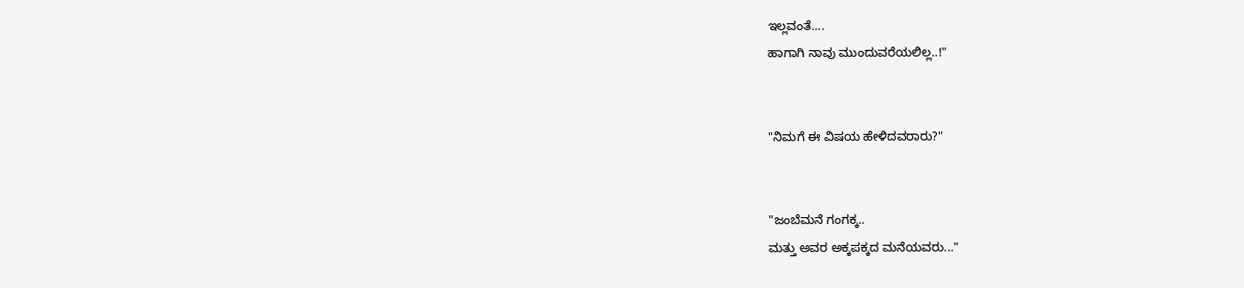ಇಲ್ಲವಂತೆ....
ಹಾಗಾಗಿ ನಾವು ಮುಂದುವರೆಯಲಿಲ್ಲ..!"


"ನಿಮಗೆ ಈ ವಿಷಯ ಹೇಳಿದವರಾರು?"


"ಜಂಬೆಮನೆ ಗಂಗಕ್ಕ..
ಮತ್ತು ಅವರ ಅಕ್ಕಪಕ್ಕದ ಮನೆಯವರು..."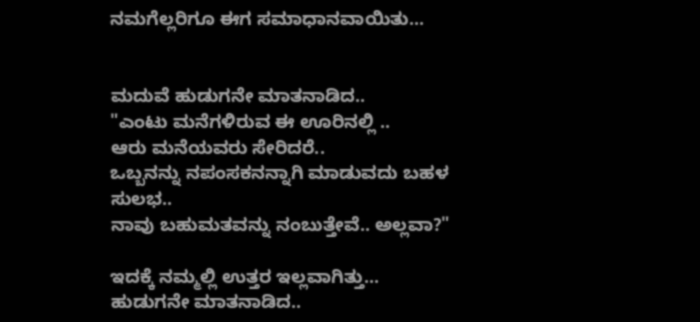ನಮಗೆಲ್ಲರಿಗೂ ಈಗ ಸಮಾಧಾನವಾಯಿತು...


ಮದುವೆ ಹುಡುಗನೇ ಮಾತನಾಡಿದ..
"ಎಂಟು ಮನೆಗಳಿರುವ ಈ ಊರಿನಲ್ಲಿ ..
ಆರು ಮನೆಯವರು ಸೇರಿದರೆ..
ಒಬ್ಬನನ್ನು ನಪಂಸಕನನ್ನಾಗಿ ಮಾಡುವದು ಬಹಳ ಸುಲಭ..
ನಾವು ಬಹುಮತವನ್ನು ನಂಬುತ್ತೇವೆ.. ಅಲ್ಲವಾ?"

ಇದಕ್ಕೆ ನಮ್ಮಲ್ಲಿ ಉತ್ತರ ಇಲ್ಲವಾಗಿತ್ತು...
ಹುಡುಗನೇ ಮಾತನಾಡಿದ..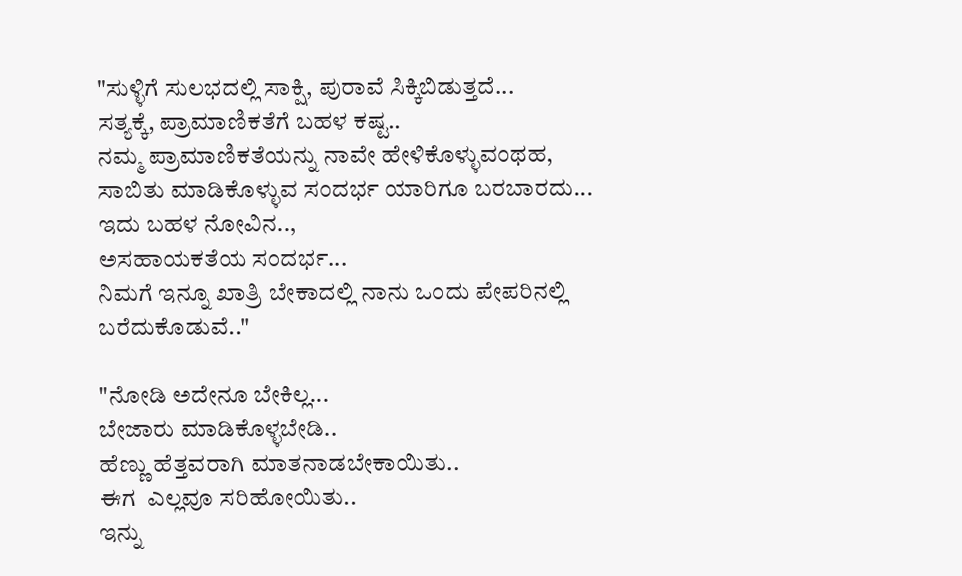"ಸುಳ್ಳಿಗೆ ಸುಲಭದಲ್ಲಿ ಸಾಕ್ಷಿ, ಪುರಾವೆ ಸಿಕ್ಕಿಬಿಡುತ್ತದೆ...
ಸತ್ಯಕ್ಕೆ, ಪ್ರಾಮಾಣಿಕತೆಗೆ ಬಹಳ ಕಷ್ಟ..
ನಮ್ಮ ಪ್ರಾಮಾಣಿಕತೆಯನ್ನು ನಾವೇ ಹೇಳಿಕೊಳ್ಳುವಂಥಹ,
ಸಾಬಿತು ಮಾಡಿಕೊಳ್ಳುವ ಸಂದರ್ಭ ಯಾರಿಗೂ ಬರಬಾರದು...
ಇದು ಬಹಳ ನೋವಿನ..,
ಅಸಹಾಯಕತೆಯ ಸಂದರ್ಭ...
ನಿಮಗೆ ಇನ್ನೂ ಖಾತ್ರಿ ಬೇಕಾದಲ್ಲಿ ನಾನು ಒಂದು ಪೇಪರಿನಲ್ಲಿ ಬರೆದುಕೊಡುವೆ.."

"ನೋಡಿ ಅದೇನೂ ಬೇಕಿಲ್ಲ...
ಬೇಜಾರು ಮಾಡಿಕೊಳ್ಳಬೇಡಿ..
ಹೆಣ್ಣು ಹೆತ್ತವರಾಗಿ ಮಾತನಾಡಬೇಕಾಯಿತು..
ಈಗ  ಎಲ್ಲವೂ ಸರಿಹೋಯಿತು..
ಇನ್ನು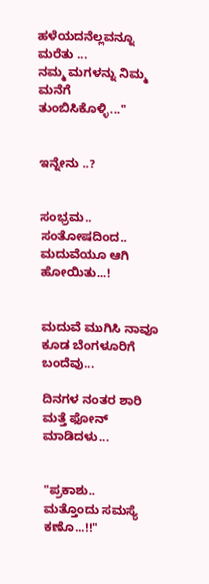ಹಳೆಯದನೆಲ್ಲವನ್ನೂ ಮರೆತು ...
ನಮ್ಮ ಮಗಳನ್ನು ನಿಮ್ಮ ಮನೆಗೆ ತುಂಬಿಸಿಕೊಳ್ಳಿ..."


ಇನ್ನೇನು ..?


ಸಂಭ್ರಮ.. ಸಂತೋಷದಿಂದ.. ಮದುವೆಯೂ ಆಗಿ ಹೋಯಿತು...!


ಮದುವೆ ಮುಗಿಸಿ ನಾವೂ ಕೂಡ ಬೆಂಗಳೂರಿಗೆ ಬಂದೆವು...

ದಿನಗಳ ನಂತರ ಶಾರಿ ಮತ್ತೆ ಫೋನ್ ಮಾಡಿದಳು...


"ಪ್ರಕಾಶು..
ಮತ್ತೊಂದು ಸಮಸ್ಯೆ ಕಣೊ...!!"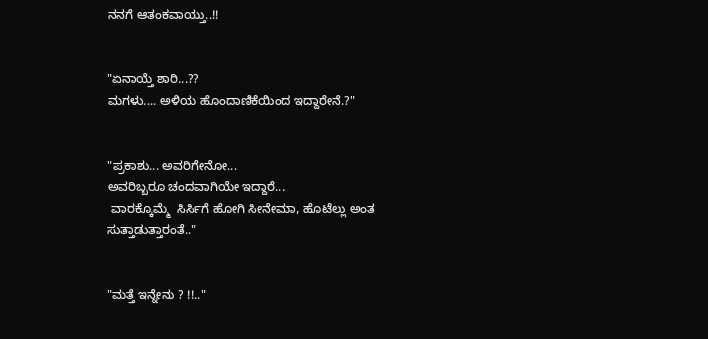ನನಗೆ ಆತಂಕವಾಯ್ತು..!!


"ಏನಾಯ್ತೆ ಶಾರಿ...??
ಮಗಳು.... ಅಳಿಯ ಹೊಂದಾಣಿಕೆಯಿಂದ ಇದ್ದಾರೇನೆ.?"


"ಪ್ರಕಾಶು... ಅವರಿಗೇನೋ...
ಅವರಿಬ್ಬರೂ ಚಂದವಾಗಿಯೇ ಇದ್ದಾರೆ...
 ವಾರಕ್ಕೊಮ್ಮೆ  ಸಿರ್ಸಿಗೆ ಹೋಗಿ ಸೀನೇಮಾ, ಹೊಟೆಲ್ಲು ಅಂತ ಸುತ್ತಾಡುತ್ತಾರಂತೆ.."


"ಮತ್ತೆ ಇನ್ನೇನು ? !!.."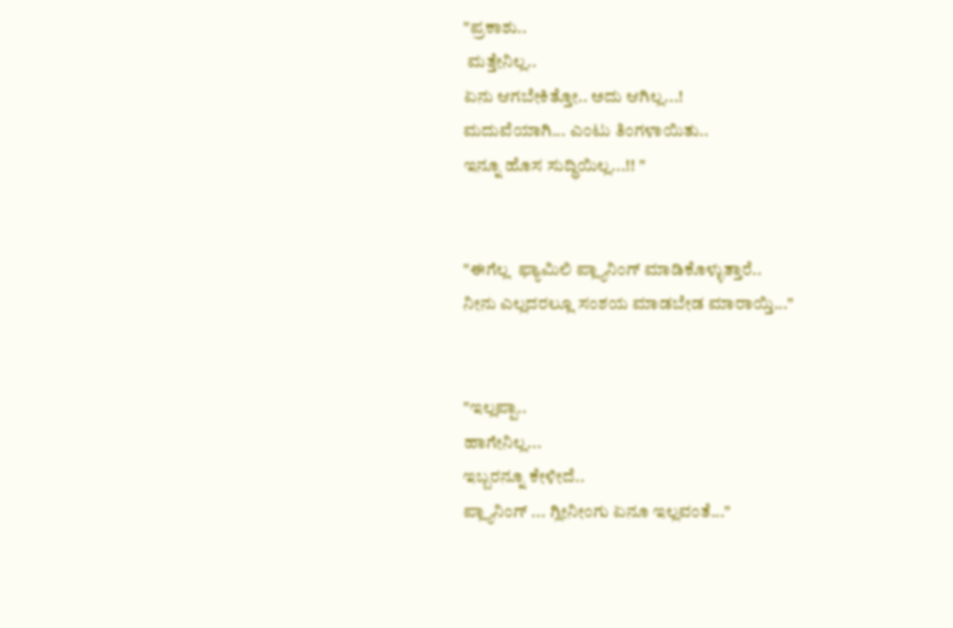"ಪ್ರಕಾಶು..
 ಮತ್ತೇನಿಲ್ಲ..
ಏನು ಆಗಬೇಕಿತ್ತೋ.. ಅದು ಆಗಿಲ್ಲ...!
ಮದುವೆಯಾಗಿ... ಎಂಟು ತಿಂಗಳಾಯಿತು..
ಇನ್ನೂ ಹೊಸ ಸುದ್ಧಿಯಿಲ್ಲ...!! "


"ಈಗೆಲ್ಲ  ಫ್ಯಾಮಿಲಿ ಪ್ಲ್ಯಾನಿಂಗ್ ಮಾಡಿಕೊಳ್ಳುತ್ತಾರೆ..
ನೀನು ಎಲ್ಲದರಲ್ಲೂ ಸಂಶಯ ಮಾಡಬೇಡ ಮಾರಾಯ್ತಿ..."


"ಇಲ್ಲಪ್ಪಾ..
ಹಾಗೇನಿಲ್ಲ...
ಇಬ್ಬರನ್ನೂ ಕೇಳೀದೆ..
ಪ್ಲ್ಯಾನಿಂಗ್ ... ಗ್ಲೀನೀಂಗು ಏನೂ ಇಲ್ಲವಂತೆ..."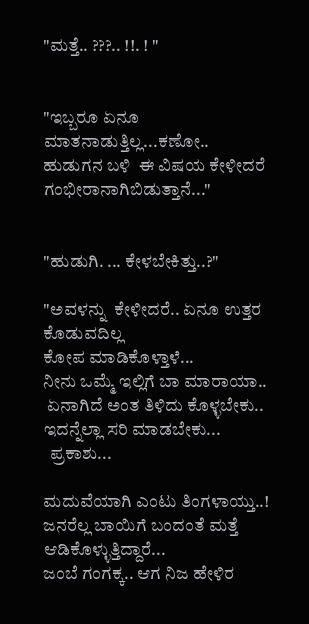"ಮತ್ತೆ.. ???.. !!. ! "


"ಇಬ್ಬರೂ ಏನೂ ಮಾತನಾಡುತ್ತಿಲ್ಲ...ಕಣೋ..
ಹುಡುಗನ ಬಳಿ  ಈ ವಿಷಯ ಕೇಳೀದರೆ ಗಂಭೀರಾನಾಗಿಬಿಡುತ್ತಾನೆ..."


"ಹುಡುಗಿ. ... ಕೇಳಬೇಕಿತ್ತು..?"

"ಅವಳನ್ನು  ಕೇಳೀದರೆ.. ಏನೂ ಉತ್ತರ ಕೊಡುವದಿಲ್ಲ
ಕೋಪ ಮಾಡಿಕೊಳ್ತಾಳೆ...
ನೀನು ಒಮ್ಮೆ ಇಲ್ಲಿಗೆ ಬಾ ಮಾರಾಯಾ..
 ಏನಾಗಿದೆ ಅಂತ ತಿಳಿದು ಕೊಳ್ಳಬೇಕು..
ಇದನ್ನೆಲ್ಲಾ ಸರಿ ಮಾಡಬೇಕು...
  ಪ್ರಕಾಶು...

ಮದುವೆಯಾಗಿ ಎಂಟು ತಿಂಗಳಾಯ್ತು..!
ಜನರೆಲ್ಲ ಬಾಯಿಗೆ ಬಂದಂತೆ ಮತ್ತೆ ಆಡಿಕೊಳ್ಳುತ್ತಿದ್ದಾರೆ...
ಜಂಬೆ ಗಂಗಕ್ಕ.. ಆಗ ನಿಜ ಹೇಳಿರ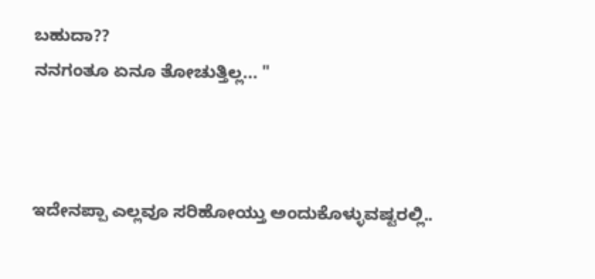ಬಹುದಾ??
ನನಗಂತೂ ಏನೂ ತೋಚುತ್ತಿಲ್ಲ... "



ಇದೇನಪ್ಪಾ ಎಲ್ಲವೂ ಸರಿಹೋಯ್ತು ಅಂದುಕೊಳ್ಳುವಷ್ಟರಲ್ಲಿ..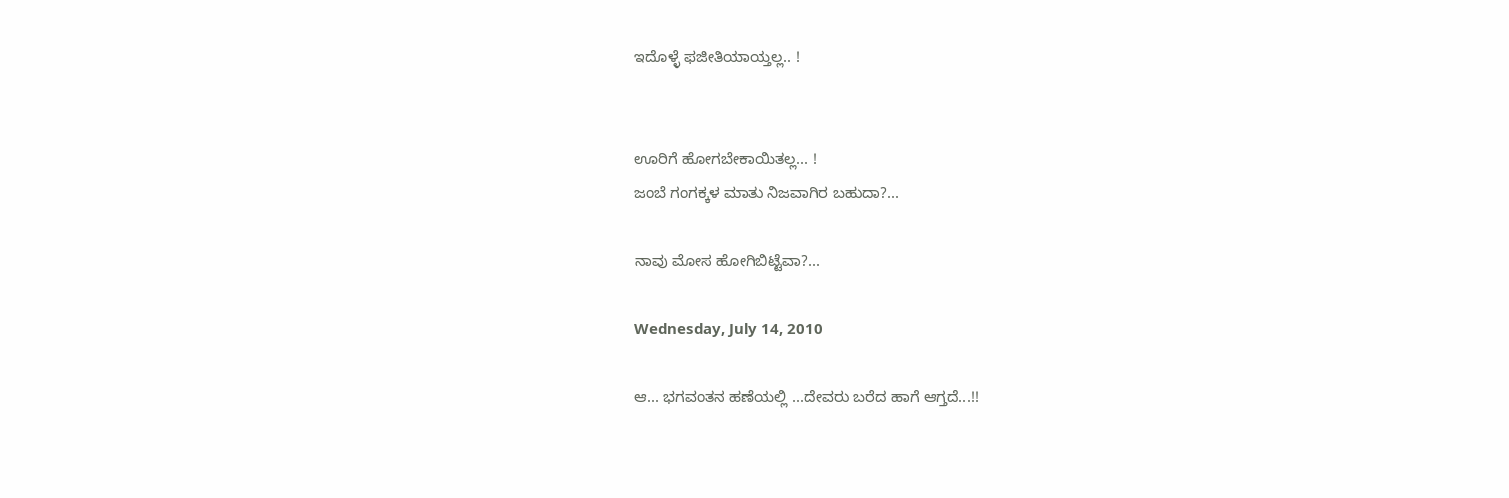ಇದೊಳ್ಳೆ ಫಜೀತಿಯಾಯ್ತಲ್ಲ.. !


ಊರಿಗೆ ಹೋಗಬೇಕಾಯಿತಲ್ಲ... !
ಜಂಬೆ ಗಂಗಕ್ಕಳ ಮಾತು ನಿಜವಾಗಿರ ಬಹುದಾ?...

ನಾವು ಮೋಸ ಹೋಗಿಬಿಟ್ಟೆವಾ?...

Wednesday, July 14, 2010

ಆ... ಭಗವಂತನ ಹಣೆಯಲ್ಲಿ ...ದೇವರು ಬರೆದ ಹಾಗೆ ಆಗ್ತದೆ...!!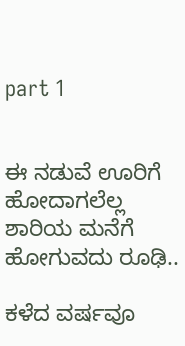part 1


ಈ ನಡುವೆ ಊರಿಗೆ ಹೋದಾಗಲೆಲ್ಲ ಶಾರಿಯ ಮನೆಗೆ ಹೋಗುವದು ರೂಢಿ..

ಕಳೆದ ವರ್ಷವೂ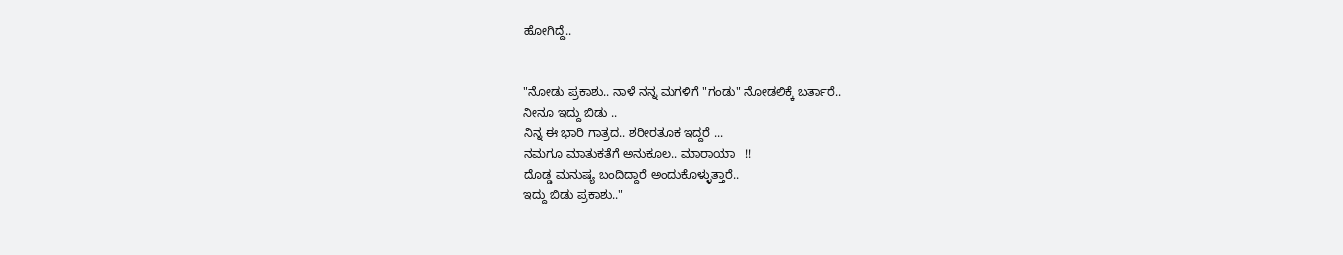ಹೋಗಿದ್ದೆ..


"ನೋಡು ಪ್ರಕಾಶು.. ನಾಳೆ ನನ್ನ ಮಗಳಿಗೆ "ಗಂಡು" ನೋಡಲಿಕ್ಕೆ ಬರ್ತಾರೆ..
ನೀನೂ ಇದ್ದು ಬಿಡು ..
ನಿನ್ನ ಈ ಭಾರಿ ಗಾತ್ರದ.. ಶರೀರತೂಕ ಇದ್ದರೆ ...
ನಮಗೂ ಮಾತುಕತೆಗೆ ಅನುಕೂಲ.. ಮಾರಾಯಾ   !!
ದೊಡ್ಡ ಮನುಷ್ಯ ಬಂದಿದ್ದಾರೆ ಅಂದುಕೊಳ್ಳುತ್ತಾರೆ..
ಇದ್ದು ಬಿಡು ಪ್ರಕಾಶು.."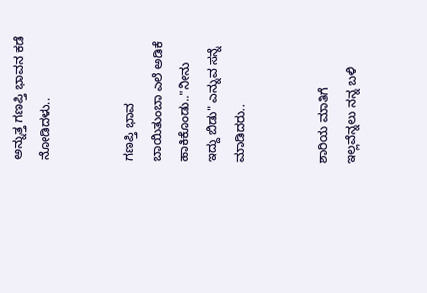ಅನ್ನುತ್ತ ಗಣಪ್ತಿ ಭಾವನ ಕಡೆ ನೋಡಿದಳು..


ಗಣಪ್ತಿ ಭಾವ ಬಾಯಿತುಂಬಾ ಎಲೆ ಅಡಿಕೆ ಹಾಕಿಕೊಂಡು.."ನೀನು ಇದ್ದು ಬಿಡು" ಎನ್ನುವ ಸನ್ನೆ ಮಾಡಿದರು..


ಶಾರಿಯ ಮಾತಿಗೆ ಇಲ್ಲವೆನ್ನಲು ನನ್ನ ಬಳಿ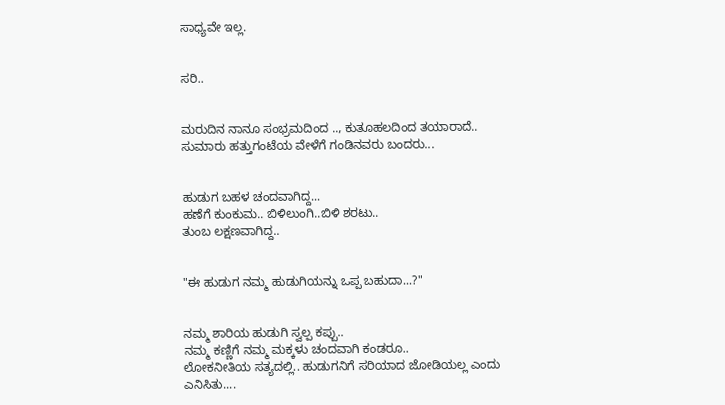ಸಾಧ್ಯವೇ ಇಲ್ಲ.


ಸರಿ..


ಮರುದಿನ ನಾನೂ ಸಂಭ್ರಮದಿಂದ .., ಕುತೂಹಲದಿಂದ ತಯಾರಾದೆ..
ಸುಮಾರು ಹತ್ತುಗಂಟೆಯ ವೇಳೆಗೆ ಗಂಡಿನವರು ಬಂದರು...


ಹುಡುಗ ಬಹಳ ಚಂದವಾಗಿದ್ದ...
ಹಣೆಗೆ ಕುಂಕುಮ.. ಬಿಳಿಲುಂಗಿ..ಬಿಳಿ ಶರಟು..
ತುಂಬ ಲಕ್ಷಣವಾಗಿದ್ದ..


"ಈ ಹುಡುಗ ನಮ್ಮ ಹುಡುಗಿಯನ್ನು ಒಪ್ಪ ಬಹುದಾ...?"


ನಮ್ಮ ಶಾರಿಯ ಹುಡುಗಿ ಸ್ವಲ್ಪ ಕಪ್ಪು..
ನಮ್ಮ ಕಣ್ಣಿಗೆ ನಮ್ಮ ಮಕ್ಕಳು ಚಂದವಾಗಿ ಕಂಡರೂ..
ಲೋಕನೀತಿಯ ಸತ್ಯದಲ್ಲಿ.. ಹುಡುಗನಿಗೆ ಸರಿಯಾದ ಜೋಡಿಯಲ್ಲ ಎಂದು ಎನಿಸಿತು....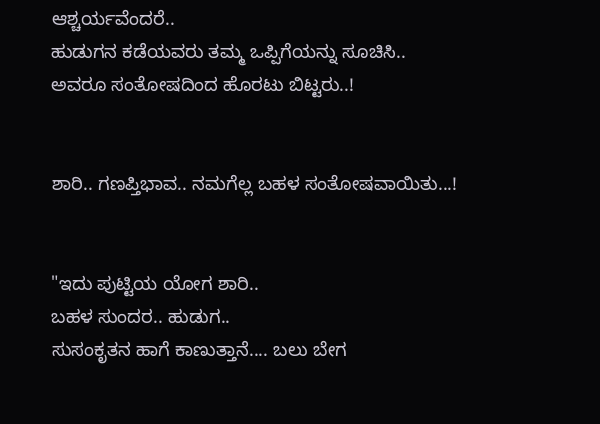ಆಶ್ಚರ್ಯವೆಂದರೆ..
ಹುಡುಗನ ಕಡೆಯವರು ತಮ್ಮ ಒಪ್ಪಿಗೆಯನ್ನು ಸೂಚಿಸಿ..
ಅವರೂ ಸಂತೋಷದಿಂದ ಹೊರಟು ಬಿಟ್ಟರು..!


ಶಾರಿ.. ಗಣಪ್ತಿಭಾವ.. ನಮಗೆಲ್ಲ ಬಹಳ ಸಂತೋಷವಾಯಿತು...!


"ಇದು ಪುಟ್ಟಿಯ ಯೋಗ ಶಾರಿ..
ಬಹಳ ಸುಂದರ.. ಹುಡುಗ..
ಸುಸಂಕೃತನ ಹಾಗೆ ಕಾಣುತ್ತಾನೆ.... ಬಲು ಬೇಗ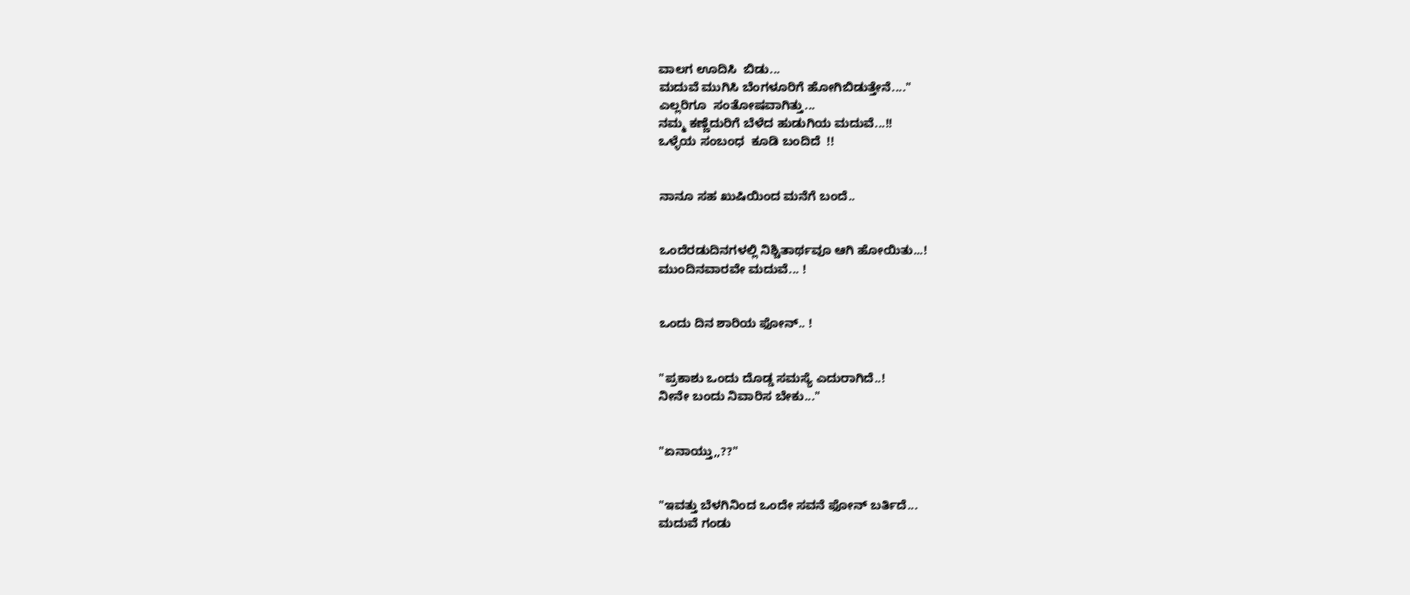ವಾಲಗ ಊದಿಸಿ  ಬಿಡು...
ಮದುವೆ ಮುಗಿಸಿ ಬೆಂಗಳೂರಿಗೆ ಹೋಗಿಬಿಡುತ್ತೇನೆ...."
ಎಲ್ಲರಿಗೂ  ಸಂತೋಷವಾಗಿತ್ತು...
ನಮ್ಮ ಕಣ್ಣೆದುರಿಗೆ ಬೆಳೆದ ಹುಡುಗಿಯ ಮದುವೆ...!!
ಒಳ್ಳೆಯ ಸಂಬಂಧ  ಕೂಡಿ ಬಂದಿದೆ  !!


ನಾನೂ ಸಹ ಖುಷಿಯಿಂದ ಮನೆಗೆ ಬಂದೆ..


ಒಂದೆರಡುದಿನಗಳಲ್ಲಿ ನಿಶ್ಚಿತಾರ್ಥವೂ ಆಗಿ ಹೋಯಿತು...!
ಮುಂದಿನವಾರವೇ ಮದುವೆ... !


ಒಂದು ದಿನ ಶಾರಿಯ ಫೋನ್.. !


"ಪ್ರಕಾಶು ಒಂದು ದೊಡ್ಡ ಸಮಸ್ಯೆ ಎದುರಾಗಿದೆ..!
ನೀನೇ ಬಂದು ನಿವಾರಿಸ ಬೇಕು..."


"ಏನಾಯ್ತು,,??"


"ಇವತ್ತು ಬೆಳಗಿನಿಂದ ಒಂದೇ ಸವನೆ ಫೋನ್ ಬರ್ತಿದೆ...
ಮದುವೆ ಗಂಡು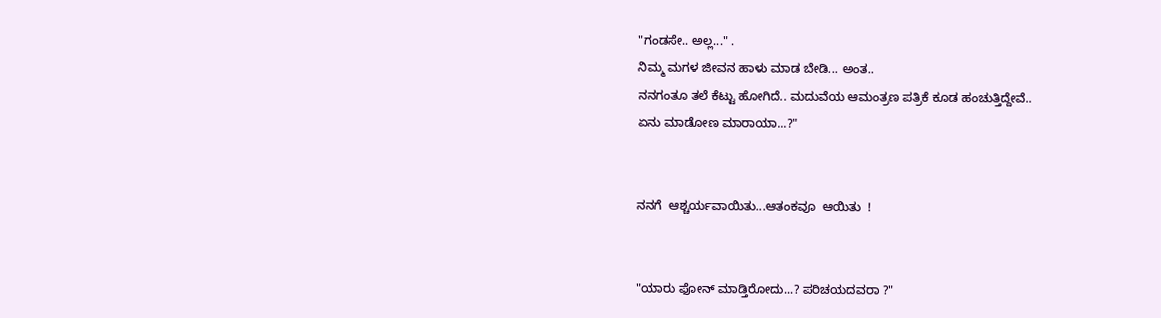"ಗಂಡಸೇ.. ಅಲ್ಲ..." .
ನಿಮ್ಮ ಮಗಳ ಜೀವನ ಹಾಳು ಮಾಡ ಬೇಡಿ... ಅಂತ..
ನನಗಂತೂ ತಲೆ ಕೆಟ್ಟು ಹೋಗಿದೆ.. ಮದುವೆಯ ಆಮಂತ್ರಣ ಪತ್ರಿಕೆ ಕೂಡ ಹಂಚುತ್ತಿದ್ದೇವೆ..
ಏನು ಮಾಡೋಣ ಮಾರಾಯಾ...?"


ನನಗೆ  ಆಶ್ಚರ್ಯವಾಯಿತು...ಆತಂಕವೂ  ಆಯಿತು  !


"ಯಾರು ಫೋನ್ ಮಾಡ್ತಿರೋದು...? ಪರಿಚಯದವರಾ ?"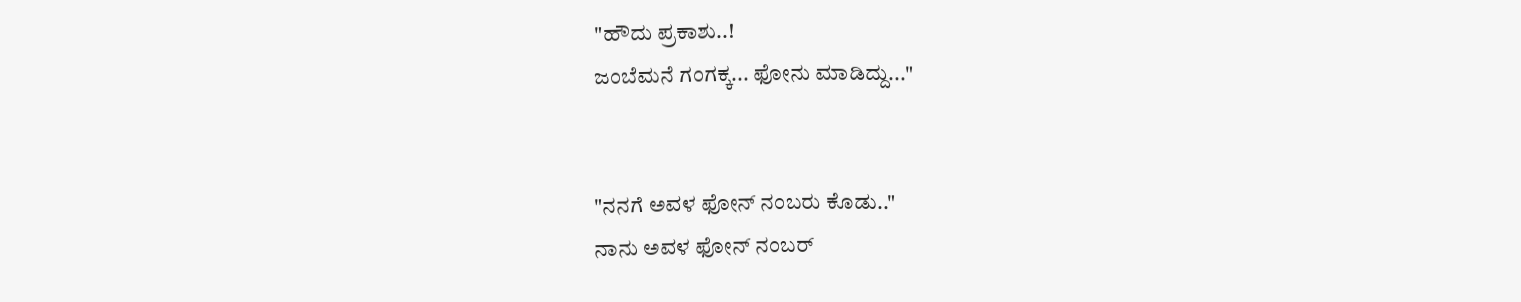"ಹೌದು ಪ್ರಕಾಶು..!
ಜಂಬೆಮನೆ ಗಂಗಕ್ಕ... ಫೋನು ಮಾಡಿದ್ದು..."


"ನನಗೆ ಅವಳ ಫೋನ್ ನಂಬರು ಕೊಡು.."
ನಾನು ಅವಳ ಫೋನ್ ನಂಬರ್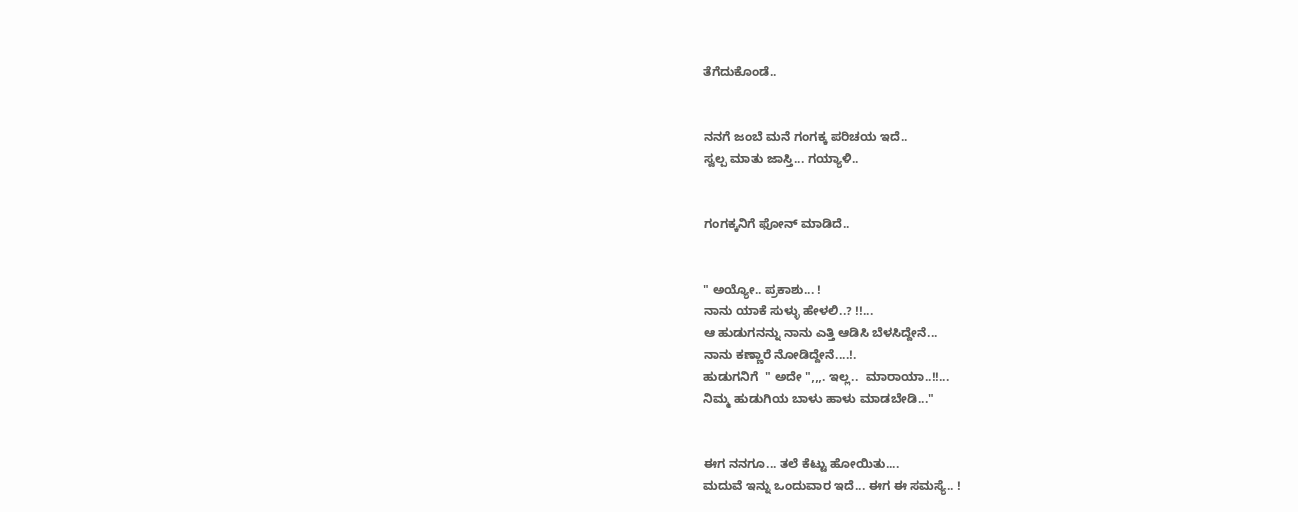ತೆಗೆದುಕೊಂಡೆ..


ನನಗೆ ಜಂಬೆ ಮನೆ ಗಂಗಕ್ಕ ಪರಿಚಯ ಇದೆ..
ಸ್ವಲ್ಪ ಮಾತು ಜಾಸ್ತಿ... ಗಯ್ಯಾಳಿ..


ಗಂಗಕ್ಕನಿಗೆ ಫೋನ್ ಮಾಡಿದೆ..


" ಅಯ್ಯೋ.. ಪ್ರಕಾಶು... !
ನಾನು ಯಾಕೆ ಸುಳ್ಳು ಹೇಳಲಿ..? !!...
ಆ ಹುಡುಗನನ್ನು ನಾನು ಎತ್ತಿ ಆಡಿಸಿ ಬೆಳಸಿದ್ದೇನೆ...
ನಾನು ಕಣ್ಣಾರೆ ನೋಡಿದ್ದೇನೆ....!.
ಹುಡುಗನಿಗೆ  " ಅದೇ ",,,. ಇಲ್ಲ..  ಮಾರಾಯಾ..!!...
ನಿಮ್ಮ ಹುಡುಗಿಯ ಬಾಳು ಹಾಳು ಮಾಡಬೇಡಿ..."


ಈಗ ನನಗೂ... ತಲೆ ಕೆಟ್ಟು ಹೋಯಿತು....
ಮದುವೆ ಇನ್ನು ಒಂದುವಾರ ಇದೆ... ಈಗ ಈ ಸಮಸ್ಯೆ.. !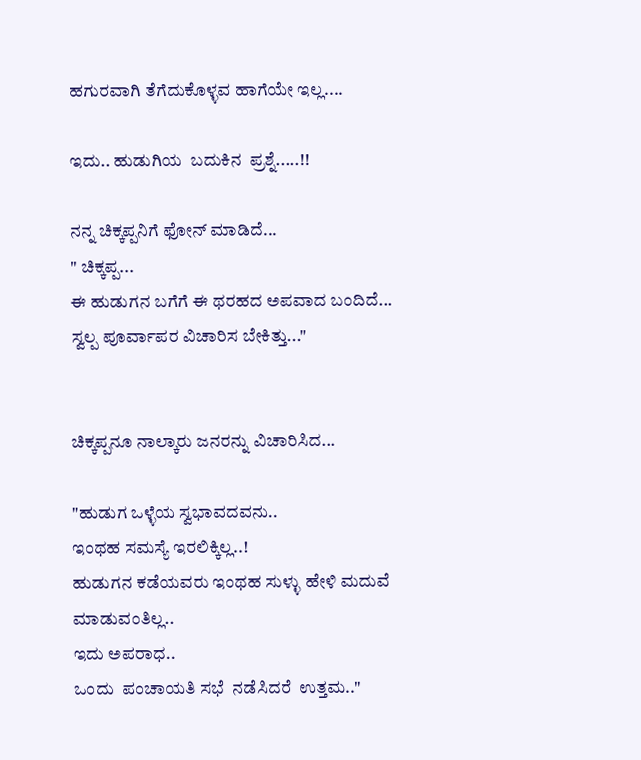ಹಗುರವಾಗಿ ತೆಗೆದುಕೊಳ್ಳವ ಹಾಗೆಯೇ ಇಲ್ಲ....

ಇದು.. ಹುಡುಗಿಯ  ಬದುಕಿನ  ಪ್ರಶ್ನೆ.....!!

ನನ್ನ ಚಿಕ್ಕಪ್ಪನಿಗೆ ಫೋನ್ ಮಾಡಿದೆ...
" ಚಿಕ್ಕಪ್ಪ...
ಈ ಹುಡುಗನ ಬಗೆಗೆ ಈ ಥರಹದ ಅಪವಾದ ಬಂದಿದೆ...
ಸ್ವಲ್ಪ ಪೂರ್ವಾಪರ ವಿಚಾರಿಸ ಬೇಕಿತ್ತು..."


ಚಿಕ್ಕಪ್ಪನೂ ನಾಲ್ಕಾರು ಜನರನ್ನು ವಿಚಾರಿಸಿದ...

"ಹುಡುಗ ಒಳ್ಳೆಯ ಸ್ವಭಾವದವನು..
ಇಂಥಹ ಸಮಸ್ಯೆ ಇರಲಿಕ್ಕಿಲ್ಲ..!
ಹುಡುಗನ ಕಡೆಯವರು ಇಂಥಹ ಸುಳ್ಳು ಹೇಳಿ ಮದುವೆ ಮಾಡುವಂತಿಲ್ಲ..
ಇದು ಅಪರಾಧ..
ಒಂದು  ಪಂಚಾಯತಿ ಸಭೆ  ನಡೆಸಿದರೆ  ಉತ್ತಮ.."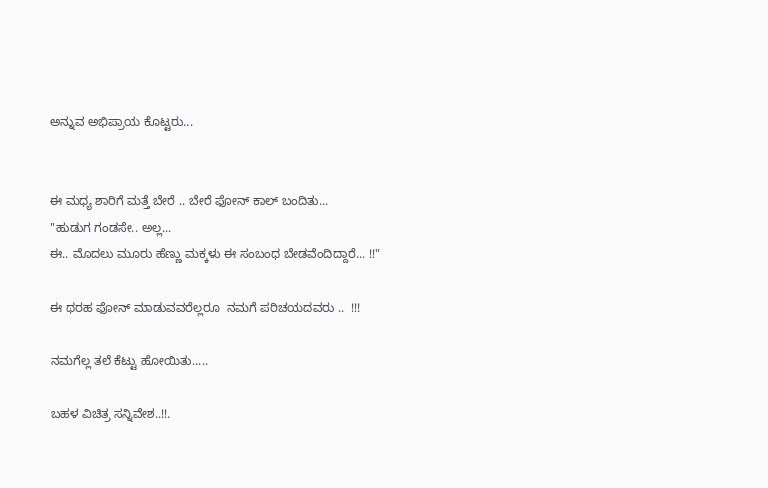ಅನ್ನುವ ಅಭಿಪ್ರಾಯ ಕೊಟ್ಟರು...


ಈ ಮಧ್ಯ ಶಾರಿಗೆ ಮತ್ತೆ ಬೇರೆ .. ಬೇರೆ ಫೋನ್ ಕಾಲ್ ಬಂದಿತು...
"ಹುಡುಗ ಗಂಡಸೇ.. ಅಲ್ಲ...
ಈ.. ಮೊದಲು ಮೂರು ಹೆಣ್ಣು ಮಕ್ಕಳು ಈ ಸಂಬಂಧ ಬೇಡವೆಂದಿದ್ದಾರೆ... !!"

ಈ ಥರಹ ಫೋನ್ ಮಾಡುವವರೆಲ್ಲರೂ  ನಮಗೆ ಪರಿಚಯದವರು ..  !!!

ನಮಗೆಲ್ಲ ತಲೆ ಕೆಟ್ಟು ಹೋಯಿತು.....

ಬಹಳ ವಿಚಿತ್ರ ಸನ್ನಿವೇಶ..!!.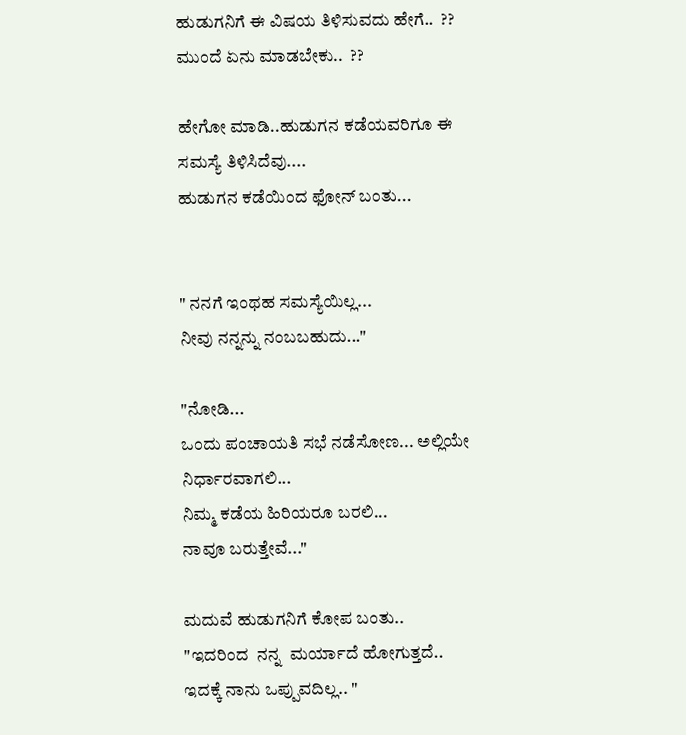ಹುಡುಗನಿಗೆ ಈ ವಿಷಯ ತಿಳಿಸುವದು ಹೇಗೆ..  ??
ಮುಂದೆ ಏನು ಮಾಡಬೇಕು..  ??

ಹೇಗೋ ಮಾಡಿ..ಹುಡುಗನ ಕಡೆಯವರಿಗೂ ಈ ಸಮಸ್ಯೆ ತಿಳಿಸಿದೆವು....
ಹುಡುಗನ ಕಡೆಯಿಂದ ಫೋನ್ ಬಂತು...


" ನನಗೆ ಇಂಥಹ ಸಮಸ್ಯೆಯಿಲ್ಲ...
ನೀವು ನನ್ನನ್ನು ನಂಬಬಹುದು..."

"ನೋಡಿ...
ಒಂದು ಪಂಚಾಯತಿ ಸಭೆ ನಡೆಸೋಣ... ಅಲ್ಲಿಯೇ ನಿರ್ಧಾರವಾಗಲಿ...
ನಿಮ್ಮ ಕಡೆಯ ಹಿರಿಯರೂ ಬರಲಿ...
ನಾವೂ ಬರುತ್ತೇವೆ..."

ಮದುವೆ ಹುಡುಗನಿಗೆ ಕೋಪ ಬಂತು..
"ಇದರಿಂದ  ನನ್ನ  ಮರ್ಯಾದೆ ಹೋಗುತ್ತದೆ..
ಇದಕ್ಕೆ ನಾನು ಒಪ್ಪುವದಿಲ್ಲ.. "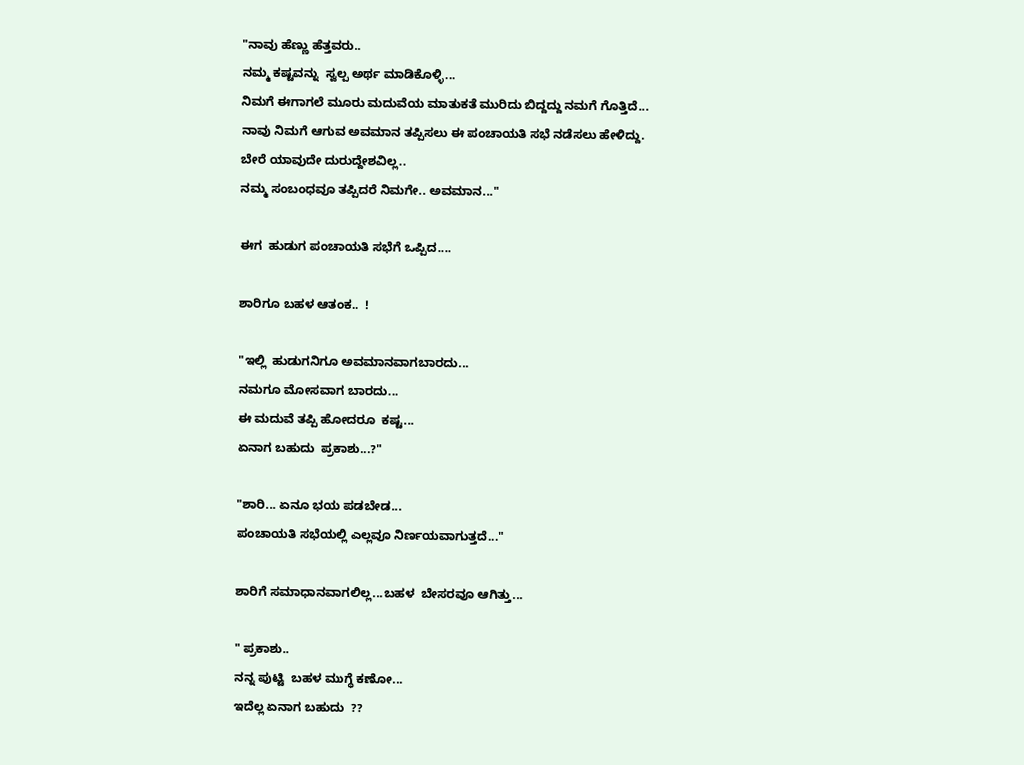"ನಾವು ಹೆಣ್ಣು ಹೆತ್ತವರು..
ನಮ್ಮ ಕಷ್ಟವನ್ನು  ಸ್ವಲ್ಪ ಅರ್ಥ ಮಾಡಿಕೊಳ್ಳಿ...
ನಿಮಗೆ ಈಗಾಗಲೆ ಮೂರು ಮದುವೆಯ ಮಾತುಕತೆ ಮುರಿದು ಬಿದ್ದದ್ದು ನಮಗೆ ಗೊತ್ತಿದೆ...
ನಾವು ನಿಮಗೆ ಆಗುವ ಅವಮಾನ ತಪ್ಪಿಸಲು ಈ ಪಂಚಾಯತಿ ಸಭೆ ನಡೆಸಲು ಹೇಳಿದ್ದು.
ಬೇರೆ ಯಾವುದೇ ದುರುದ್ದೇಶವಿಲ್ಲ..
ನಮ್ಮ ಸಂಬಂಧವೂ ತಪ್ಪಿದರೆ ನಿಮಗೇ.. ಅವಮಾನ..."

ಈಗ  ಹುಡುಗ ಪಂಚಾಯತಿ ಸಭೆಗೆ ಒಪ್ಪಿದ....

ಶಾರಿಗೂ ಬಹಳ ಆತಂಕ..  !

"ಇಲ್ಲಿ  ಹುಡುಗನಿಗೂ ಅವಮಾನವಾಗಬಾರದು...
ನಮಗೂ ಮೋಸವಾಗ ಬಾರದು...
ಈ ಮದುವೆ ತಪ್ಪಿ ಹೋದರೂ  ಕಷ್ಟ...
ಏನಾಗ ಬಹುದು  ಪ್ರಕಾಶು...?"

"ಶಾರಿ... ಏನೂ ಭಯ ಪಡಬೇಡ...
ಪಂಚಾಯತಿ ಸಭೆಯಲ್ಲಿ ಎಲ್ಲವೂ ನಿರ್ಣಯವಾಗುತ್ತದೆ..."

ಶಾರಿಗೆ ಸಮಾಧಾನವಾಗಲಿಲ್ಲ...ಬಹಳ  ಬೇಸರವೂ ಆಗಿತ್ತು...

" ಪ್ರಕಾಶು..
ನನ್ನ ಪುಟ್ಟಿ  ಬಹಳ ಮುಗ್ಧೆ ಕಣೋ...
ಇದೆಲ್ಲ ಏನಾಗ ಬಹುದು  ??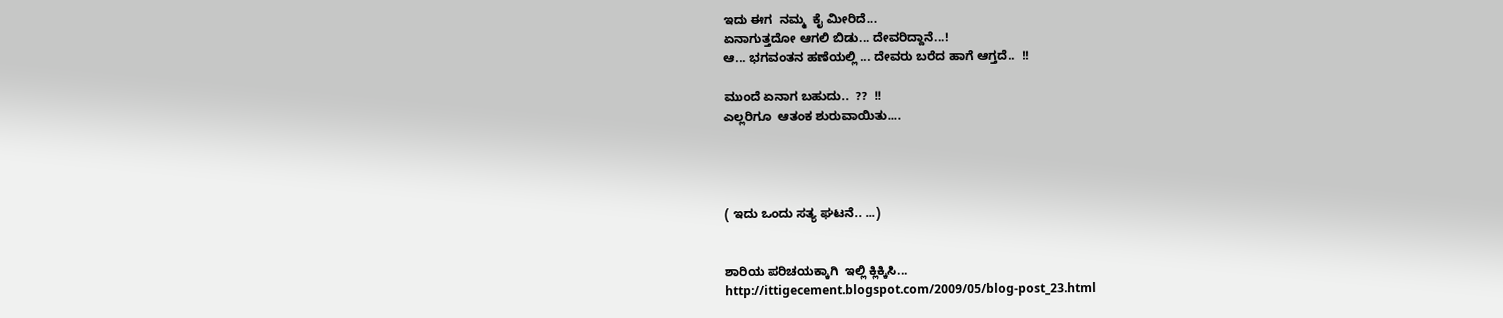ಇದು ಈಗ  ನಮ್ಮ  ಕೈ ಮೀರಿದೆ...
ಏನಾಗುತ್ತದೋ ಆಗಲಿ ಬಿಡು... ದೇವರಿದ್ದಾನೆ...!
ಆ... ಭಗವಂತನ ಹಣೆಯಲ್ಲಿ ... ದೇವರು ಬರೆದ ಹಾಗೆ ಆಗ್ತದೆ..  !!

ಮುಂದೆ ಏನಾಗ ಬಹುದು..  ??  !!
ಎಲ್ಲರಿಗೂ  ಆತಂಕ ಶುರುವಾಯಿತು....




( ಇದು ಒಂದು ಸತ್ಯ ಘಟನೆ.. ...)


ಶಾರಿಯ ಪರಿಚಯಕ್ಕಾಗಿ  ಇಲ್ಲಿ ಕ್ಲಿಕ್ಕಿಸಿ...
http://ittigecement.blogspot.com/2009/05/blog-post_23.html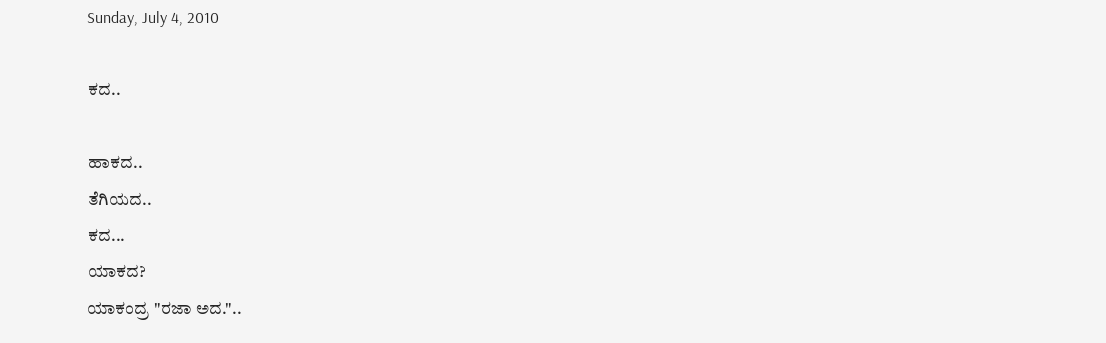Sunday, July 4, 2010

ಕದ..

ಹಾಕದ..
ತೆಗಿಯದ..
ಕದ...
ಯಾಕದ?
ಯಾಕಂದ್ರ "ರಜಾ ಅದ."..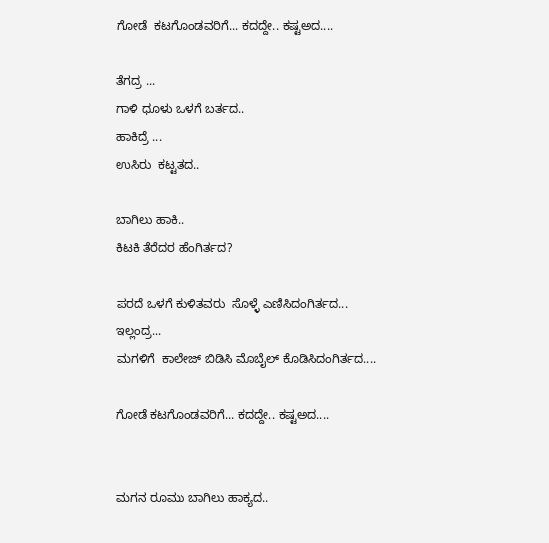ಗೋಡೆ  ಕಟಗೊಂಡವರಿಗೆ... ಕದದ್ದೇ.. ಕಷ್ಟಅದ....

ತೆಗದ್ರ ...
ಗಾಳಿ ಧೂಳು ಒಳಗೆ ಬರ್ತದ..
ಹಾಕಿದ್ರೆ ...
ಉಸಿರು  ಕಟ್ಟತದ..

ಬಾಗಿಲು ಹಾಕಿ..
ಕಿಟಕಿ ತೆರೆದರ ಹೆಂಗಿರ್ತದ?

ಪರದೆ ಒಳಗೆ ಕುಳಿತವರು  ಸೊಳ್ಳೆ ಎಣಿಸಿದಂಗಿರ್ತದ...
ಇಲ್ಲಂದ್ರ...
ಮಗಳಿಗೆ  ಕಾಲೇಜ್ ಬಿಡಿಸಿ ಮೊಬೈಲ್ ಕೊಡಿಸಿದಂಗಿರ್ತದ....

ಗೋಡೆ ಕಟಗೊಂಡವರಿಗೆ... ಕದದ್ದೇ.. ಕಷ್ಟಅದ....


ಮಗನ ರೂಮು ಬಾಗಿಲು ಹಾಕ್ಯದ..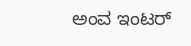ಅಂವ ಇಂಟರ್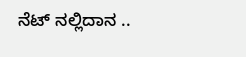ನೆಟ್ ನಲ್ಲಿದಾನ ..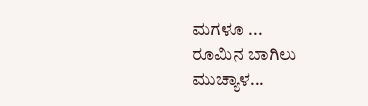ಮಗಳೂ ...
ರೂಮಿನ ಬಾಗಿಲು ಮುಚ್ಯಾಳ...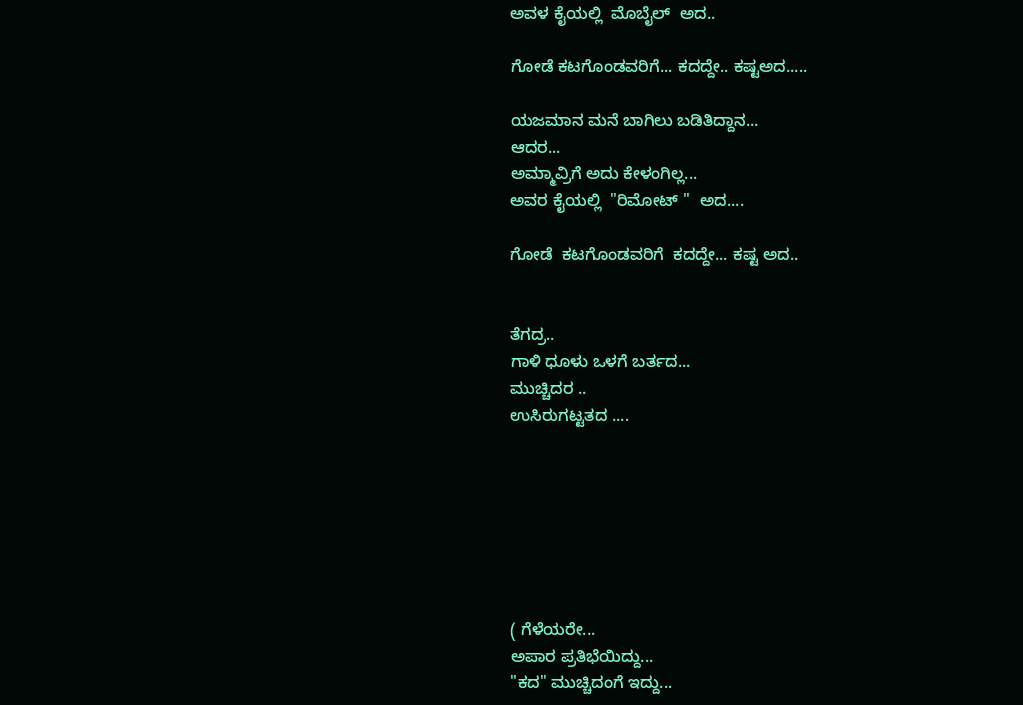ಅವಳ ಕೈಯಲ್ಲಿ  ಮೊಬೈಲ್  ಅದ..

ಗೋಡೆ ಕಟಗೊಂಡವರಿಗೆ... ಕದದ್ದೇ.. ಕಷ್ಟಅದ.....

ಯಜಮಾನ ಮನೆ ಬಾಗಿಲು ಬಡಿತಿದ್ದಾನ...
ಆದರ...
ಅಮ್ಮಾವ್ರಿಗೆ ಅದು ಕೇಳಂಗಿಲ್ಲ...
ಅವರ ಕೈಯಲ್ಲಿ  "ರಿಮೋಟ್ "  ಅದ....

ಗೋಡೆ  ಕಟಗೊಂಡವರಿಗೆ  ಕದದ್ದೇ... ಕಷ್ಟ ಅದ..


ತೆಗದ್ರ..
ಗಾಳಿ ಧೂಳು ಒಳಗೆ ಬರ್ತದ...
ಮುಚ್ಚಿದರ ..
ಉಸಿರುಗಟ್ಟತದ ....







( ಗೆಳೆಯರೇ...
ಅಪಾರ ಪ್ರತಿಭೆಯಿದ್ದು...
"ಕದ" ಮುಚ್ಚಿದಂಗೆ ಇದ್ದು...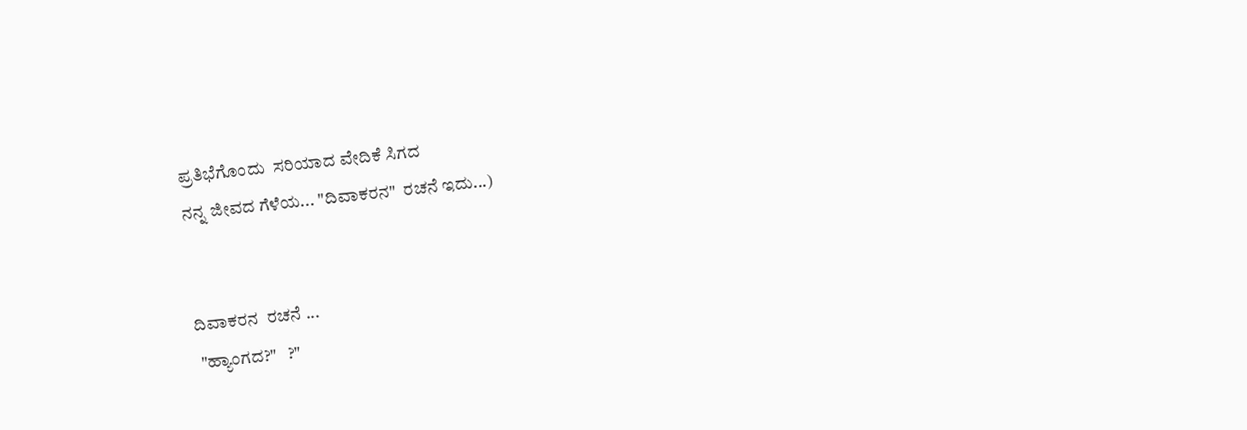ಪ್ರತಿಭೆಗೊಂದು  ಸರಿಯಾದ ವೇದಿಕೆ ಸಿಗದ
ನನ್ನ ಜೀವದ ಗೆಳೆಯ... "ದಿವಾಕರನ"  ರಚನೆ ಇದು...)


ದಿವಾಕರನ  ರಚನೆ ...
 "ಹ್ಯಾಂಗದ?"   ?"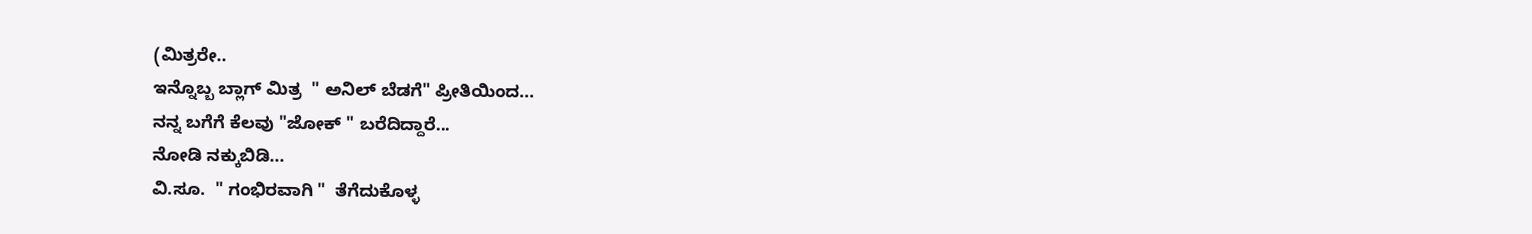(ಮಿತ್ರರೇ..
ಇನ್ನೊಬ್ಬ ಬ್ಲಾಗ್ ಮಿತ್ರ  " ಅನಿಲ್ ಬೆಡಗೆ" ಪ್ರೀತಿಯಿಂದ...
ನನ್ನ ಬಗೆಗೆ ಕೆಲವು "ಜೋಕ್ " ಬರೆದಿದ್ದಾರೆ...
ನೋಡಿ ನಕ್ಕುಬಿಡಿ...
ವಿ.ಸೂ.  " ಗಂಭಿರವಾಗಿ "  ತೆಗೆದುಕೊಳ್ಳ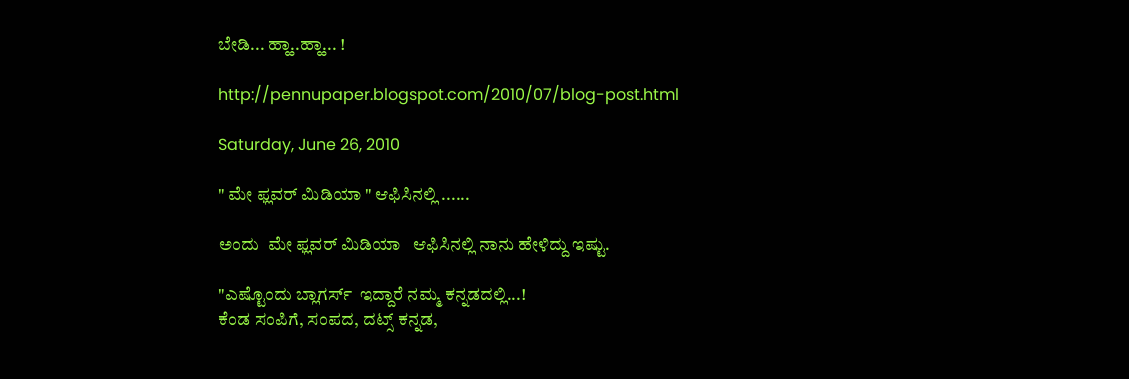ಬೇಡಿ... ಹ್ಹಾ..ಹ್ಹಾ... !

http://pennupaper.blogspot.com/2010/07/blog-post.html

Saturday, June 26, 2010

" ಮೇ ಫ್ಲವರ್ ಮಿಡಿಯಾ " ಆಫಿಸಿನಲ್ಲಿ ......

ಅಂದು  ಮೇ ಫ್ಲವರ್ ಮಿಡಿಯಾ   ಆಫಿಸಿನಲ್ಲಿ ನಾನು ಹೇಳಿದ್ದು ಇಷ್ಟು.

"ಎಷ್ಟೊಂದು ಬ್ಲಾಗರ್ಸ್  ಇದ್ದಾರೆ ನಮ್ಮ ಕನ್ನಡದಲ್ಲಿ...!
ಕೆಂಡ ಸಂಪಿಗೆ, ಸಂಪದ, ದಟ್ಸ್ ಕನ್ನಡ,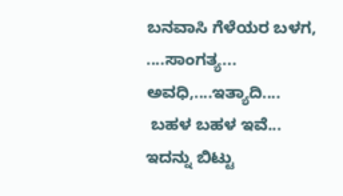ಬನವಾಸಿ ಗೆಳೆಯರ ಬಳಗ, ....ಸಾಂಗತ್ಯ...
ಅವಧಿ,....ಇತ್ಯಾದಿ....
 ಬಹಳ ಬಹಳ ಇವೆ...
ಇದನ್ನು ಬಿಟ್ಟು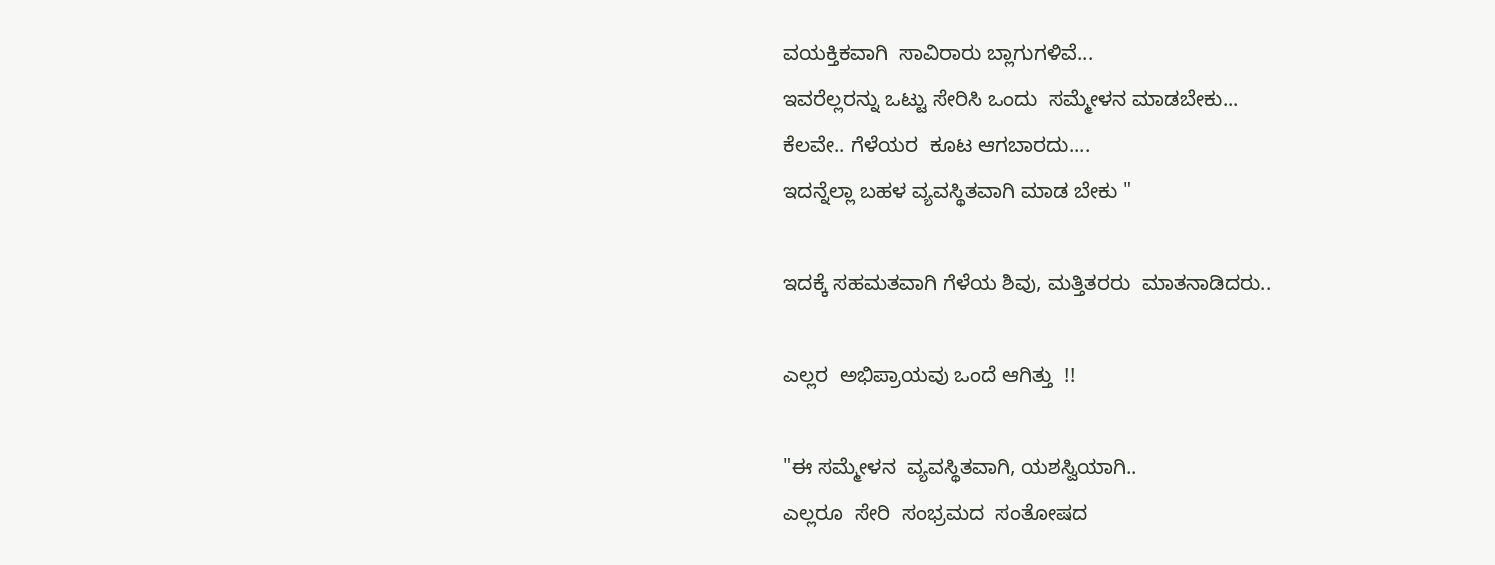ವಯಕ್ತಿಕವಾಗಿ  ಸಾವಿರಾರು ಬ್ಲಾಗುಗಳಿವೆ...
ಇವರೆಲ್ಲರನ್ನು ಒಟ್ಟು ಸೇರಿಸಿ ಒಂದು  ಸಮ್ಮೇಳನ ಮಾಡಬೇಕು...
ಕೆಲವೇ.. ಗೆಳೆಯರ  ಕೂಟ ಆಗಬಾರದು....
ಇದನ್ನೆಲ್ಲಾ ಬಹಳ ವ್ಯವಸ್ಥಿತವಾಗಿ ಮಾಡ ಬೇಕು "

ಇದಕ್ಕೆ ಸಹಮತವಾಗಿ ಗೆಳೆಯ ಶಿವು, ಮತ್ತಿತರರು  ಮಾತನಾಡಿದರು..

ಎಲ್ಲರ  ಅಭಿಪ್ರಾಯವು ಒಂದೆ ಆಗಿತ್ತು  !!

"ಈ ಸಮ್ಮೇಳನ  ವ್ಯವಸ್ಥಿತವಾಗಿ, ಯಶಸ್ವಿಯಾಗಿ..
ಎಲ್ಲರೂ  ಸೇರಿ  ಸಂಭ್ರಮದ  ಸಂತೋಷದ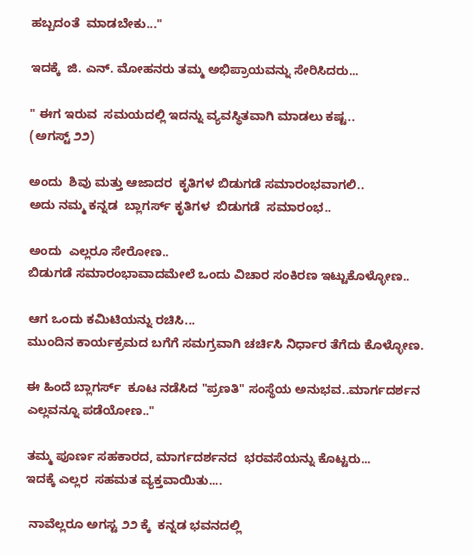ಹಬ್ಬದಂತೆ  ಮಾಡಬೇಕು..."

ಇದಕ್ಕೆ  ಜಿ. ಎನ್. ಮೋಹನರು ತಮ್ಮ ಅಭಿಪ್ರಾಯವನ್ನು ಸೇರಿಸಿದರು...

" ಈಗ ಇರುವ  ಸಮಯದಲ್ಲಿ ಇದನ್ನು ವ್ಯವಸ್ಥಿತವಾಗಿ ಮಾಡಲು ಕಷ್ಟ..
(ಅಗಸ್ಟ್ ೨೨)

ಅಂದು  ಶಿವು ಮತ್ತು ಆಜಾದರ  ಕೃತಿಗಳ ಬಿಡುಗಡೆ ಸಮಾರಂಭವಾಗಲಿ..
ಅದು ನಮ್ಮ ಕನ್ನಡ  ಬ್ಲಾಗರ್ಸ್ ಕೃತಿಗಳ  ಬಿಡುಗಡೆ  ಸಮಾರಂಭ..

ಅಂದು  ಎಲ್ಲರೂ ಸೇರೋಣ..
ಬಿಡುಗಡೆ ಸಮಾರಂಭಾವಾದಮೇಲೆ ಒಂದು ವಿಚಾರ ಸಂಕಿರಣ ಇಟ್ಟುಕೊಳ್ಳೋಣ..

ಆಗ ಒಂದು ಕಮಿಟಿಯನ್ನು ರಚಿಸಿ...
ಮುಂದಿನ ಕಾರ್ಯಕ್ರಮದ ಬಗೆಗೆ ಸಮಗ್ರವಾಗಿ ಚರ್ಚಿಸಿ ನಿರ್ಧಾರ ತೆಗೆದು ಕೊಳ್ಳೋಣ.

ಈ ಹಿಂದೆ ಬ್ಲಾಗರ್ಸ್  ಕೂಟ ನಡೆಸಿದ "ಪ್ರಣತಿ" ಸಂಸ್ಥೆಯ ಅನುಭವ..ಮಾರ್ಗದರ್ಶನ  ಎಲ್ಲವನ್ನೂ ಪಡೆಯೋಣ.."

ತಮ್ಮ ಪೂರ್ಣ ಸಹಕಾರದ, ಮಾರ್ಗದರ್ಶನದ  ಭರವಸೆಯನ್ನು ಕೊಟ್ಟರು...
ಇದಕ್ಕೆ ಎಲ್ಲರ  ಸಹಮತ ವ್ಯಕ್ತವಾಯಿತು....

 ನಾವೆಲ್ಲರೂ ಅಗಸ್ಟ ೨೨ ಕ್ಕೆ  ಕನ್ನಡ ಭವನದಲ್ಲಿ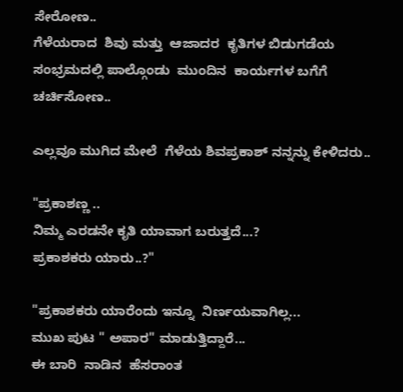ಸೇರೋಣ..
ಗೆಳೆಯರಾದ  ಶಿವು ಮತ್ತು  ಆಜಾದರ  ಕೃತಿಗಳ ಬಿಡುಗಡೆಯ ಸಂಭ್ರಮದಲ್ಲಿ ಪಾಲ್ಗೊಂಡು  ಮುಂದಿನ  ಕಾರ್ಯಗಳ ಬಗೆಗೆ ಚರ್ಚಿಸೋಣ..

ಎಲ್ಲವೂ ಮುಗಿದ ಮೇಲೆ  ಗೆಳೆಯ ಶಿವಪ್ರಕಾಶ್ ನನ್ನನ್ನು ಕೇಳಿದರು..

"ಪ್ರಕಾಶಣ್ಣ ..
ನಿಮ್ಮ ಎರಡನೇ ಕೃತಿ ಯಾವಾಗ ಬರುತ್ತದೆ...?
ಪ್ರಕಾಶಕರು ಯಾರು..?"

"ಪ್ರಕಾಶಕರು ಯಾರೆಂದು ಇನ್ನೂ  ನಿರ್ಣಯವಾಗಿಲ್ಲ...
ಮುಖ ಪುಟ " ಅಪಾರ" ಮಾಡುತ್ತಿದ್ದಾರೆ...
ಈ ಬಾರಿ  ನಾಡಿನ  ಹೆಸರಾಂತ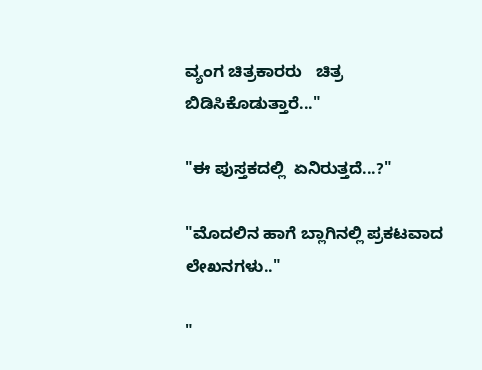ವ್ಯಂಗ ಚಿತ್ರಕಾರರು   ಚಿತ್ರ ಬಿಡಿಸಿಕೊಡುತ್ತಾರೆ..."

"ಈ ಪುಸ್ತಕದಲ್ಲಿ  ಏನಿರುತ್ತದೆ...?"

"ಮೊದಲಿನ ಹಾಗೆ ಬ್ಲಾಗಿನಲ್ಲಿ ಪ್ರಕಟವಾದ ಲೇಖನಗಳು.."

"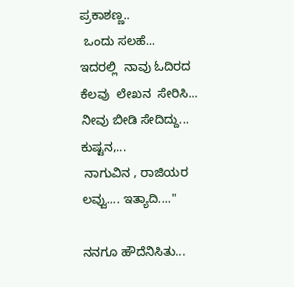ಪ್ರಕಾಶಣ್ಣ..
 ಒಂದು ಸಲಹೆ...
ಇದರಲ್ಲಿ  ನಾವು ಓದಿರದ  ಕೆಲವು  ಲೇಖನ  ಸೇರಿಸಿ...
ನೀವು ಬೀಡಿ ಸೇದಿದ್ದು...
ಕುಷ್ಟನ,...
 ನಾಗುವಿನ , ರಾಜಿಯರ ಲವ್ವು.... ಇತ್ಯಾದಿ...."

ನನಗೂ ಹೌದೆನಿಸಿತು...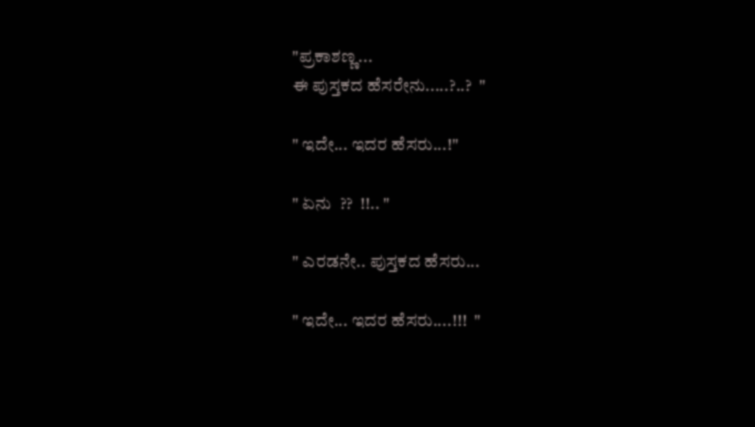"ಪ್ರಕಾಶಣ್ಣ...
ಈ ಪುಸ್ತಕದ ಹೆಸರೇನು.....?..?  "

" ಇದೇ... ಇದರ ಹೆಸರು...!"

" ಏನು  ??  !!.. "

" ಎರಡನೇ.. ಪುಸ್ತಕದ ಹೆಸರು...

" ಇದೇ... ಇದರ ಹೆಸರು....!!!  "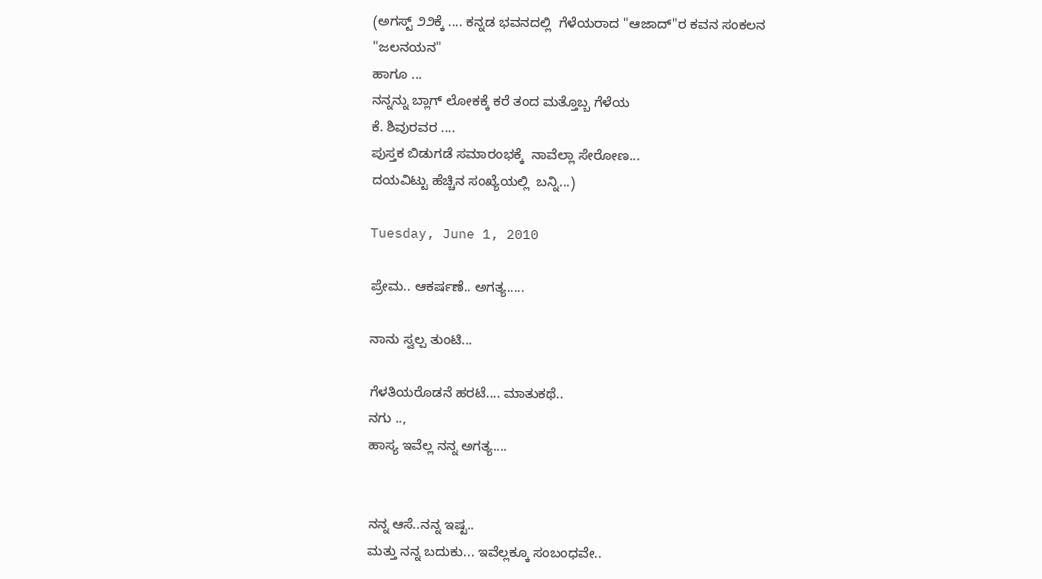(ಅಗಸ್ಟ್ ೨೨ಕ್ಕೆ .... ಕನ್ನಡ ಭವನದಲ್ಲಿ  ಗೆಳೆಯರಾದ "ಆಜಾದ್"ರ ಕವನ ಸಂಕಲನ
"ಜಲನಯನ"
ಹಾಗೂ ...
ನನ್ನನ್ನು ಬ್ಲಾಗ್ ಲೋಕಕ್ಕೆ ಕರೆ ತಂದ ಮತ್ತೊಬ್ಬ ಗೆಳೆಯ
ಕೆ. ಶಿವುರವರ ....
ಪುಸ್ತಕ ಬಿಡುಗಡೆ ಸಮಾರಂಭಕ್ಕೆ  ನಾವೆಲ್ಲಾ ಸೇರೋಣ...
ದಯವಿಟ್ಟು ಹೆಚ್ಚಿನ ಸಂಖ್ಯೆಯಲ್ಲಿ  ಬನ್ನಿ...)

Tuesday, June 1, 2010

ಪ್ರೇಮ.. ಆಕರ್ಷಣೆ.. ಅಗತ್ಯ.....

ನಾನು ಸ್ವಲ್ಪ ತುಂಟಿ...

ಗೆಳತಿಯರೊಡನೆ ಹರಟೆ.... ಮಾತುಕಥೆ..
ನಗು ..,
ಹಾಸ್ಯ ಇವೆಲ್ಲ ನನ್ನ ಅಗತ್ಯ....


ನನ್ನ ಆಸೆ..ನನ್ನ ಇಷ್ಟ..
ಮತ್ತು ನನ್ನ ಬದುಕು... ಇವೆಲ್ಲಕ್ಕೂ ಸಂಬಂಧವೇ..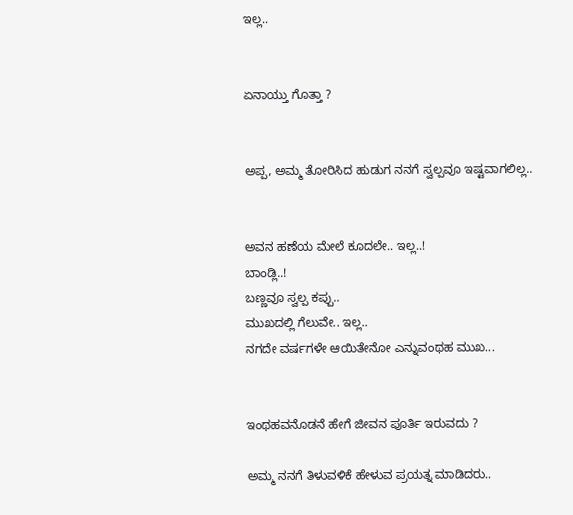ಇಲ್ಲ..


ಏನಾಯ್ತು ಗೊತ್ತಾ ?


ಅಪ್ಪ, ಅಮ್ಮ ತೋರಿಸಿದ ಹುಡುಗ ನನಗೆ ಸ್ವಲ್ಪವೂ ಇಷ್ಟವಾಗಲಿಲ್ಲ..


ಅವನ ಹಣೆಯ ಮೇಲೆ ಕೂದಲೇ.. ಇಲ್ಲ..!
ಬಾಂಡ್ಲಿ..!
ಬಣ್ಣವೂ ಸ್ವಲ್ಪ ಕಪ್ಪು..
ಮುಖದಲ್ಲಿ ಗೆಲುವೇ.. ಇಲ್ಲ..
ನಗದೇ ವರ್ಷಗಳೇ ಆಯಿತೇನೋ ಎನ್ನುವಂಥಹ ಮುಖ...


ಇಂಥಹವನೊಡನೆ ಹೇಗೆ ಜೀವನ ಪೂರ್ತಿ ಇರುವದು ?

ಅಮ್ಮ ನನಗೆ ತಿಳುವಳಿಕೆ ಹೇಳುವ ಪ್ರಯತ್ನ ಮಾಡಿದರು..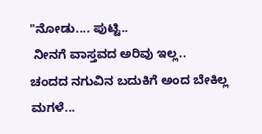"ನೋಡು.... ಪುಟ್ಟಿ..
 ನೀನಗೆ ವಾಸ್ತವದ ಅರಿವು ಇಲ್ಲ..
ಚಂದದ ನಗುವಿನ ಬದುಕಿಗೆ ಅಂದ ಬೇಕಿಲ್ಲ ಮಗಳೆ...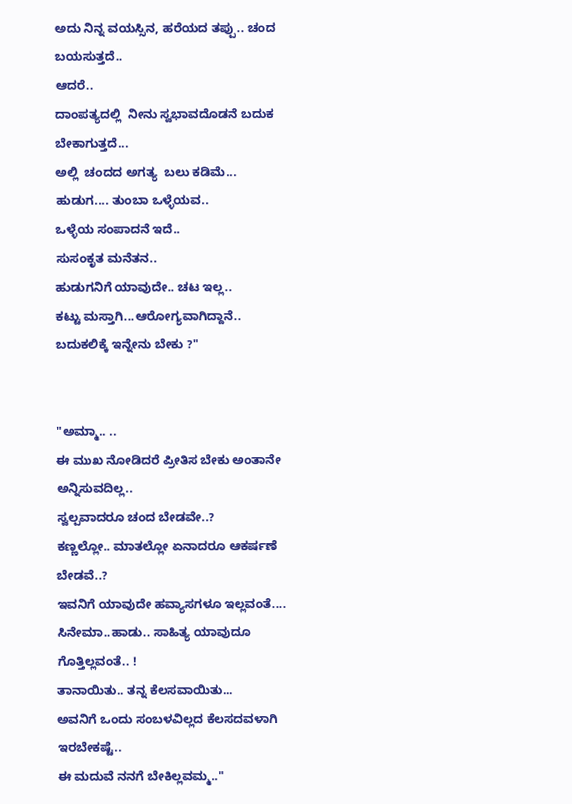ಅದು ನಿನ್ನ ವಯಸ್ಸಿನ, ಹರೆಯದ ತಪ್ಪು.. ಚಂದ ಬಯಸುತ್ತದೆ..
ಆದರೆ..
ದಾಂಪತ್ಯದಲ್ಲಿ  ನೀನು ಸ್ವಭಾವದೊಡನೆ ಬದುಕ ಬೇಕಾಗುತ್ತದೆ...
ಅಲ್ಲಿ  ಚಂದದ ಅಗತ್ಯ  ಬಲು ಕಡಿಮೆ...
ಹುಡುಗ.... ತುಂಬಾ ಒಳ್ಳೆಯವ..
ಒಳ್ಳೆಯ ಸಂಪಾದನೆ ಇದೆ..
ಸುಸಂಕೃತ ಮನೆತನ..
ಹುಡುಗನಿಗೆ ಯಾವುದೇ.. ಚಟ ಇಲ್ಲ..
ಕಟ್ಟು ಮಸ್ತಾಗಿ...ಆರೋಗ್ಯವಾಗಿದ್ದಾನೆ..
ಬದುಕಲಿಕ್ಕೆ ಇನ್ನೇನು ಬೇಕು ?"


"ಅಮ್ಮಾ.. ..
ಈ ಮುಖ ನೋಡಿದರೆ ಪ್ರೀತಿಸ ಬೇಕು ಅಂತಾನೇ ಅನ್ನಿಸುವದಿಲ್ಲ..
ಸ್ವಲ್ಪವಾದರೂ ಚಂದ ಬೇಡವೇ..?
ಕಣ್ಣಲ್ಲೋ.. ಮಾತಲ್ಲೋ ಏನಾದರೂ ಆಕರ್ಷಣೆ ಬೇಡವೆ..?
ಇವನಿಗೆ ಯಾವುದೇ ಹವ್ಯಾಸಗಳೂ ಇಲ್ಲವಂತೆ....
ಸಿನೇಮಾ..ಹಾಡು.. ಸಾಹಿತ್ಯ ಯಾವುದೂ ಗೊತ್ತಿಲ್ಲವಂತೆ.. !
ತಾನಾಯಿತು.. ತನ್ನ ಕೆಲಸವಾಯಿತು...
ಅವನಿಗೆ ಒಂದು ಸಂಬಳವಿಲ್ಲದ ಕೆಲಸದವಳಾಗಿ ಇರಬೇಕಷ್ಟೆ..
ಈ ಮದುವೆ ನನಗೆ ಬೇಕಿಲ್ಲವಮ್ಮ.."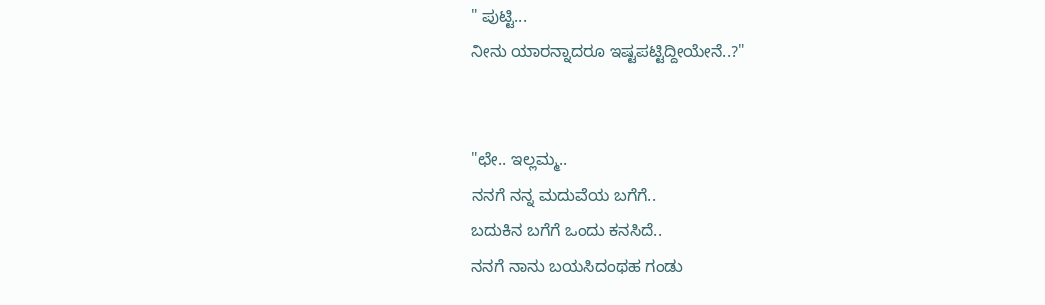" ಪುಟ್ಟಿ...
ನೀನು ಯಾರನ್ನಾದರೂ ಇಷ್ಟಪಟ್ಟಿದ್ದೀಯೇನೆ..?"


"ಛೇ.. ಇಲ್ಲಮ್ಮ..
ನನಗೆ ನನ್ನ ಮದುವೆಯ ಬಗೆಗೆ..
ಬದುಕಿನ ಬಗೆಗೆ ಒಂದು ಕನಸಿದೆ..
ನನಗೆ ನಾನು ಬಯಸಿದಂಥಹ ಗಂಡು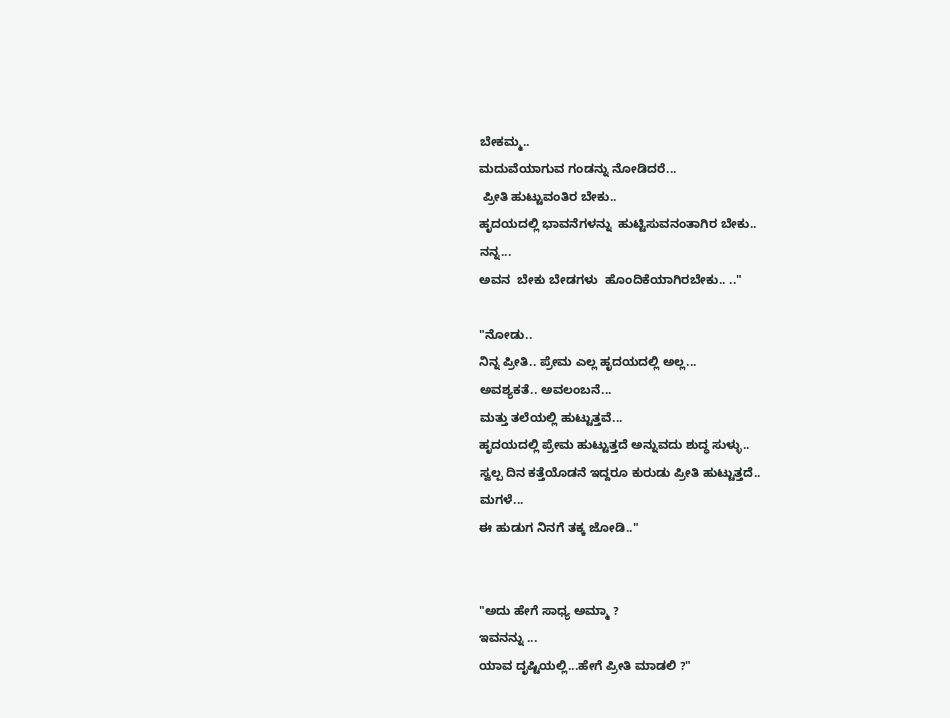ಬೇಕಮ್ಮ..
ಮದುವೆಯಾಗುವ ಗಂಡನ್ನು ನೋಡಿದರೆ...
 ಪ್ರೀತಿ ಹುಟ್ಟುವಂತಿರ ಬೇಕು..
ಹೃದಯದಲ್ಲಿ ಭಾವನೆಗಳನ್ನು  ಹುಟ್ಟಿಸುವನಂತಾಗಿರ ಬೇಕು..
ನನ್ನ...
ಅವನ  ಬೇಕು ಬೇಡಗಳು  ಹೊಂದಿಕೆಯಾಗಿರಬೇಕು.. .."

"ನೋಡು..
ನಿನ್ನ ಪ್ರೀತಿ.. ಪ್ರೇಮ ಎಲ್ಲ ಹೃದಯದಲ್ಲಿ ಅಲ್ಲ...
ಅವಶ್ಯಕತೆ.. ಅವಲಂಬನೆ...
ಮತ್ತು ತಲೆಯಲ್ಲಿ ಹುಟ್ಟುತ್ತವೆ...
ಹೃದಯದಲ್ಲಿ ಪ್ರೇಮ ಹುಟ್ಟುತ್ತದೆ ಅನ್ನುವದು ಶುದ್ಧ ಸುಳ್ಳು..
ಸ್ವಲ್ಪ ದಿನ ಕತ್ತೆಯೊಡನೆ ಇದ್ದರೂ ಕುರುಡು ಪ್ರೀತಿ ಹುಟ್ಟುತ್ತದೆ..
ಮಗಳೆ...
ಈ ಹುಡುಗ ನಿನಗೆ ತಕ್ಕ ಜೋಡಿ.."


"ಅದು ಹೇಗೆ ಸಾಧ್ಯ ಅಮ್ಮಾ ?
ಇವನನ್ನು ...
ಯಾವ ದೃಷ್ಟಿಯಲ್ಲಿ...ಹೇಗೆ ಪ್ರೀತಿ ಮಾಡಲಿ ?"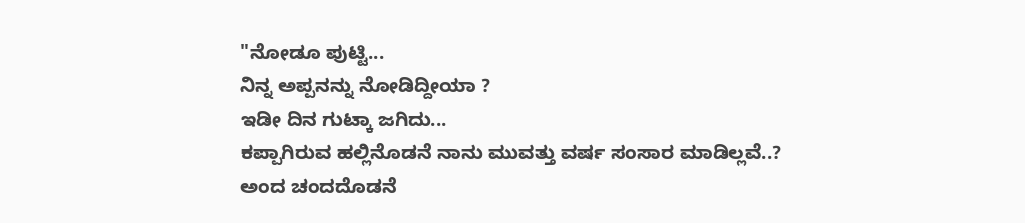"ನೋಡೂ ಪುಟ್ಟಿ...
ನಿನ್ನ ಅಪ್ಪನನ್ನು ನೋಡಿದ್ದೀಯಾ ?
ಇಡೀ ದಿನ ಗುಟ್ಕಾ ಜಗಿದು...
ಕಪ್ಪಾಗಿರುವ ಹಲ್ಲಿನೊಡನೆ ನಾನು ಮುವತ್ತು ವರ್ಷ ಸಂಸಾರ ಮಾಡಿಲ್ಲವೆ..?
ಅಂದ ಚಂದದೊಡನೆ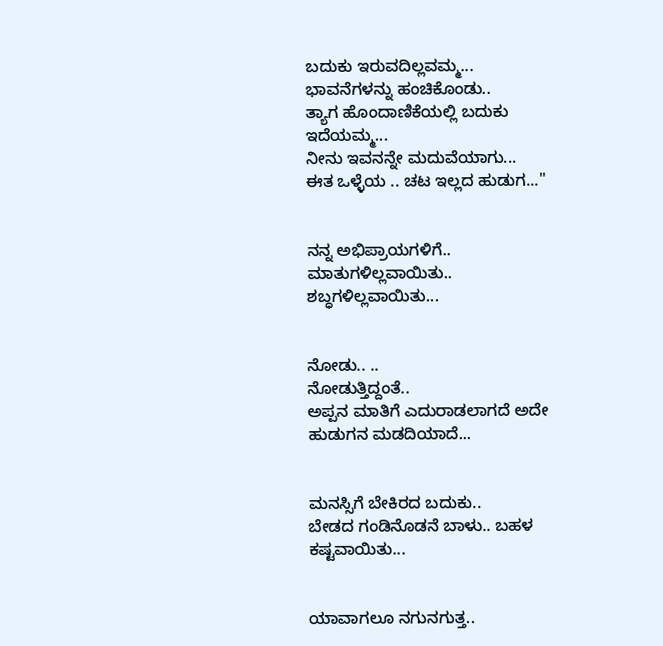ಬದುಕು ಇರುವದಿಲ್ಲವಮ್ಮ...
ಭಾವನೆಗಳನ್ನು ಹಂಚಿಕೊಂಡು..
ತ್ಯಾಗ ಹೊಂದಾಣಿಕೆಯಲ್ಲಿ ಬದುಕು ಇದೆಯಮ್ಮ...
ನೀನು ಇವನನ್ನೇ ಮದುವೆಯಾಗು...
ಈತ ಒಳ್ಳೆಯ .. ಚಟ ಇಲ್ಲದ ಹುಡುಗ..."


ನನ್ನ ಅಭಿಪ್ರಾಯಗಳಿಗೆ..
ಮಾತುಗಳಿಲ್ಲವಾಯಿತು..
ಶಬ್ಧಗಳಿಲ್ಲವಾಯಿತು...


ನೋಡು.. ..
ನೋಡುತ್ತಿದ್ದಂತೆ..
ಅಪ್ಪನ ಮಾತಿಗೆ ಎದುರಾಡಲಾಗದೆ ಅದೇ ಹುಡುಗನ ಮಡದಿಯಾದೆ...


ಮನಸ್ಸಿಗೆ ಬೇಕಿರದ ಬದುಕು..
ಬೇಡದ ಗಂಡಿನೊಡನೆ ಬಾಳು.. ಬಹಳ ಕಷ್ಟವಾಯಿತು...


ಯಾವಾಗಲೂ ನಗುನಗುತ್ತ..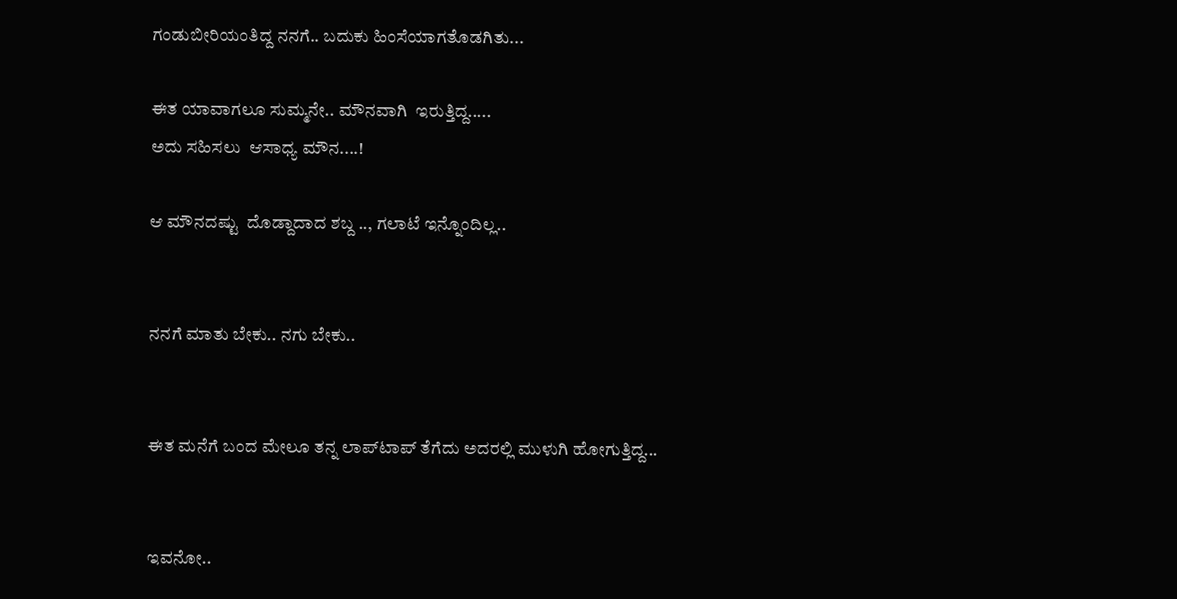ಗಂಡುಬೀರಿಯಂತಿದ್ದ ನನಗೆ.. ಬದುಕು ಹಿಂಸೆಯಾಗತೊಡಗಿತು...

ಈತ ಯಾವಾಗಲೂ ಸುಮ್ಮನೇ.. ಮೌನವಾಗಿ  ಇರುತ್ತಿದ್ದ.....
ಅದು ಸಹಿಸಲು  ಆಸಾಧ್ಯ ಮೌನ....!

ಆ ಮೌನದಷ್ಟು  ದೊಡ್ದಾದಾದ ಶಬ್ದ .., ಗಲಾಟೆ ಇನ್ನೊಂದಿಲ್ಲ..


ನನಗೆ ಮಾತು ಬೇಕು.. ನಗು ಬೇಕು..


ಈತ ಮನೆಗೆ ಬಂದ ಮೇಲೂ ತನ್ನ ಲಾಪ್‍ಟಾಪ್ ತೆಗೆದು ಅದರಲ್ಲಿ ಮುಳುಗಿ ಹೋಗುತ್ತಿದ್ದ...


ಇವನೋ..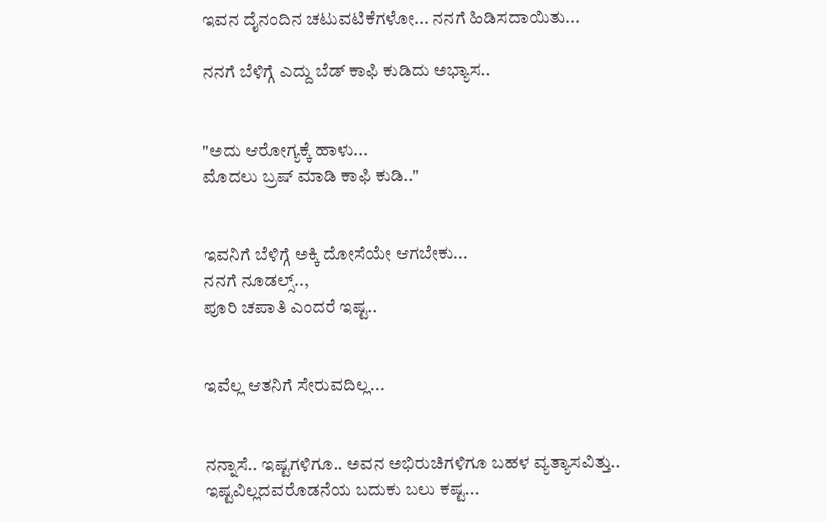ಇವನ ದೈನಂದಿನ ಚಟುವಟಿಕೆಗಳೋ... ನನಗೆ ಹಿಡಿಸದಾಯಿತು...

ನನಗೆ ಬೆಳಿಗ್ಗೆ ಎದ್ದು ಬೆಡ್ ಕಾಫಿ ಕುಡಿದು ಅಭ್ಯಾಸ..


"ಅದು ಆರೋಗ್ಯಕ್ಕೆ ಹಾಳು...
ಮೊದಲು ಬ್ರಷ್ ಮಾಡಿ ಕಾಫಿ ಕುಡಿ.."


ಇವನಿಗೆ ಬೆಳಿಗ್ಗೆ ಅಕ್ಕಿ ದೋಸೆಯೇ ಆಗಬೇಕು...
ನನಗೆ ನೂಡಲ್ಸ್..,
ಪೂರಿ ಚಪಾತಿ ಎಂದರೆ ಇಷ್ಟ..


ಇವೆಲ್ಲ ಆತನಿಗೆ ಸೇರುವದಿಲ್ಲ...


ನನ್ನಾಸೆ.. ಇಷ್ಟಗಳಿಗೂ.. ಅವನ ಅಭಿರುಚಿಗಳಿಗೂ ಬಹಳ ವ್ಯತ್ಯಾಸವಿತ್ತು..
ಇಷ್ಟವಿಲ್ಲದವರೊಡನೆಯ ಬದುಕು ಬಲು ಕಷ್ಟ...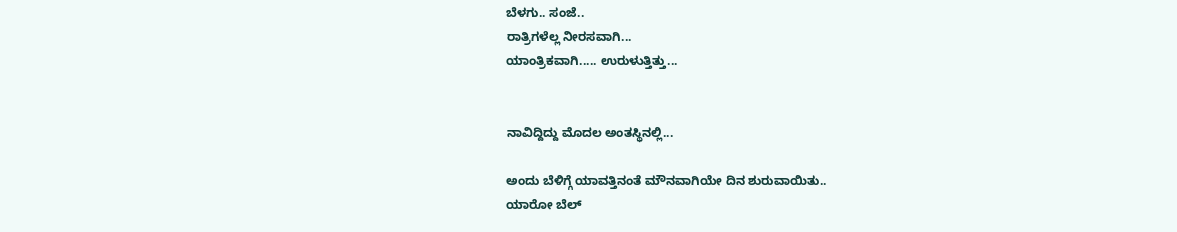ಬೆಳಗು.. ಸಂಜೆ..
ರಾತ್ರಿಗಳೆಲ್ಲ ನೀರಸವಾಗಿ...
ಯಾಂತ್ರಿಕವಾಗಿ..... ಉರುಳುತ್ತಿತ್ತು...


ನಾವಿದ್ದಿದ್ದು ಮೊದಲ ಅಂತಸ್ಥಿನಲ್ಲಿ...

ಅಂದು ಬೆಳಿಗ್ಗೆ ಯಾವತ್ತಿನಂತೆ ಮೌನವಾಗಿಯೇ ದಿನ ಶುರುವಾಯಿತು..
ಯಾರೋ ಬೆಲ್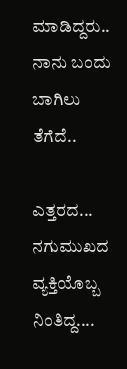ಮಾಡಿದ್ದರು..
ನಾನು ಬಂದು ಬಾಗಿಲು ತೆಗೆದೆ..

ಎತ್ತರದ...
ನಗುಮುಖದ ವ್ಯಕ್ತಿಯೊಬ್ಬ ನಿಂತಿದ್ದ....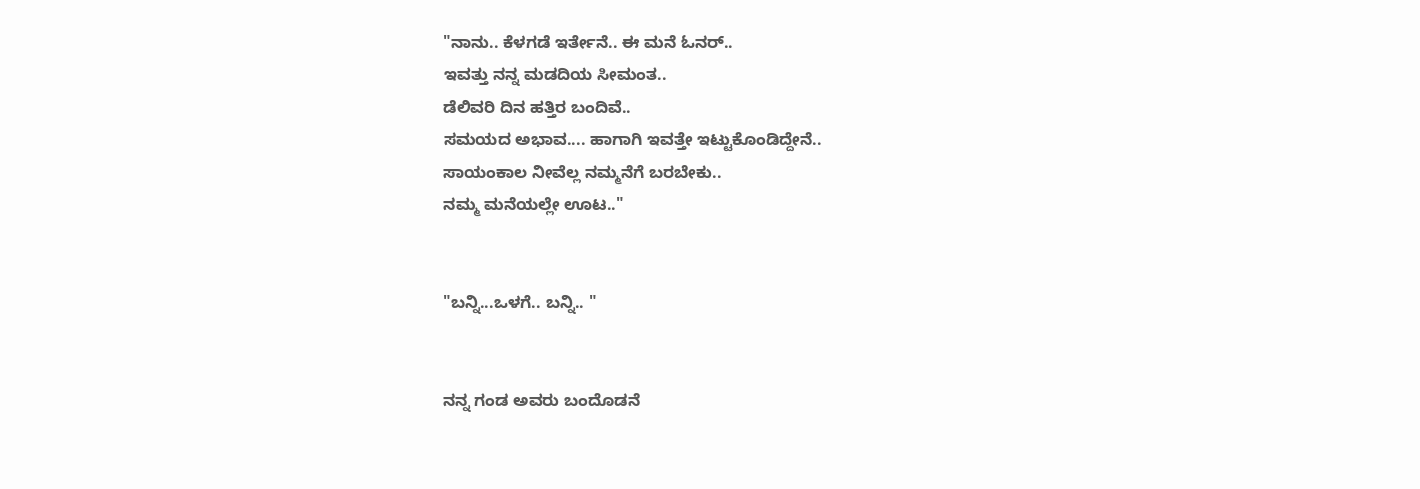"ನಾನು.. ಕೆಳಗಡೆ ಇರ್ತೇನೆ.. ಈ ಮನೆ ಓನರ್..
ಇವತ್ತು ನನ್ನ ಮಡದಿಯ ಸೀಮಂತ..
ಡೆಲಿವರಿ ದಿನ ಹತ್ತಿರ ಬಂದಿವೆ..
ಸಮಯದ ಅಭಾವ.... ಹಾಗಾಗಿ ಇವತ್ತೇ ಇಟ್ಟುಕೊಂಡಿದ್ದೇನೆ..
ಸಾಯಂಕಾಲ ನೀವೆಲ್ಲ ನಮ್ಮನೆಗೆ ಬರಬೇಕು..
ನಮ್ಮ ಮನೆಯಲ್ಲೇ ಊಟ.."


"ಬನ್ನಿ...ಒಳಗೆ.. ಬನ್ನಿ.. "


ನನ್ನ ಗಂಡ ಅವರು ಬಂದೊಡನೆ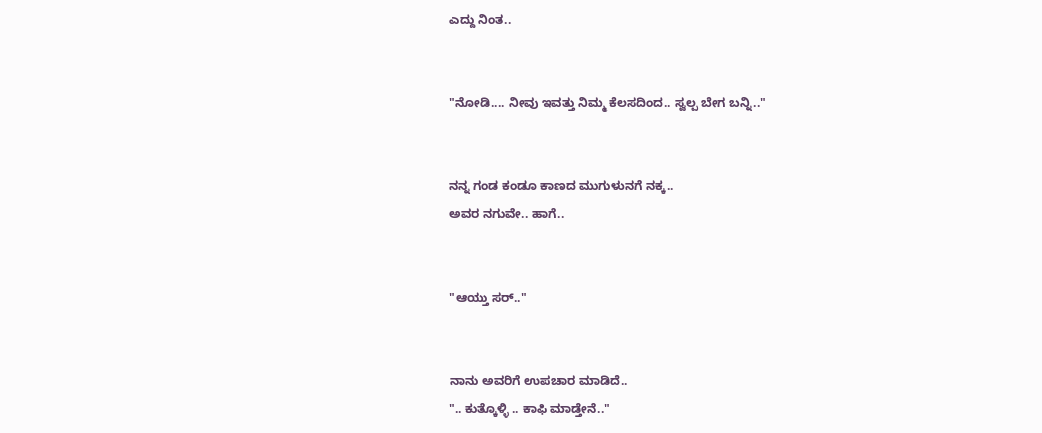ಎದ್ದು ನಿಂತ..


"ನೋಡಿ.... ನೀವು ಇವತ್ತು ನಿಮ್ಮ ಕೆಲಸದಿಂದ.. ಸ್ವಲ್ಪ ಬೇಗ ಬನ್ನಿ.."


ನನ್ನ ಗಂಡ ಕಂಡೂ ಕಾಣದ ಮುಗುಳುನಗೆ ನಕ್ಕ..
ಅವರ ನಗುವೇ.. ಹಾಗೆ..


"ಆಯ್ತು ಸರ್.."


ನಾನು ಅವರಿಗೆ ಉಪಚಾರ ಮಾಡಿದೆ..
".. ಕುತ್ಕೊಳ್ಳಿ .. ಕಾಫಿ ಮಾಡ್ತೇನೆ.."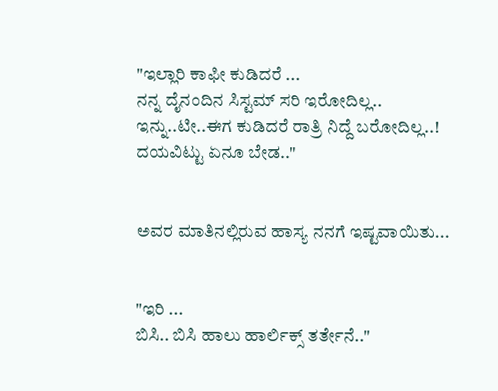"ಇಲ್ಲಾರಿ ಕಾಫೀ ಕುಡಿದರೆ ...
ನನ್ನ ದೈನಂದಿನ ಸಿಸ್ಟಮ್ ಸರಿ ಇರೋದಿಲ್ಲ..
ಇನ್ನು..ಟೀ..ಈಗ ಕುಡಿದರೆ ರಾತ್ರಿ ನಿದ್ದೆ ಬರೋದಿಲ್ಲ..!
ದಯವಿಟ್ಟು ಏನೂ ಬೇಡ.."


ಅವರ ಮಾತಿನಲ್ಲಿರುವ ಹಾಸ್ಯ ನನಗೆ ಇಷ್ಟವಾಯಿತು...


"ಇರಿ ...
ಬಿಸಿ.. ಬಿಸಿ ಹಾಲು ಹಾರ್ಲಿಕ್ಸ್ ತರ್ತೇನೆ.."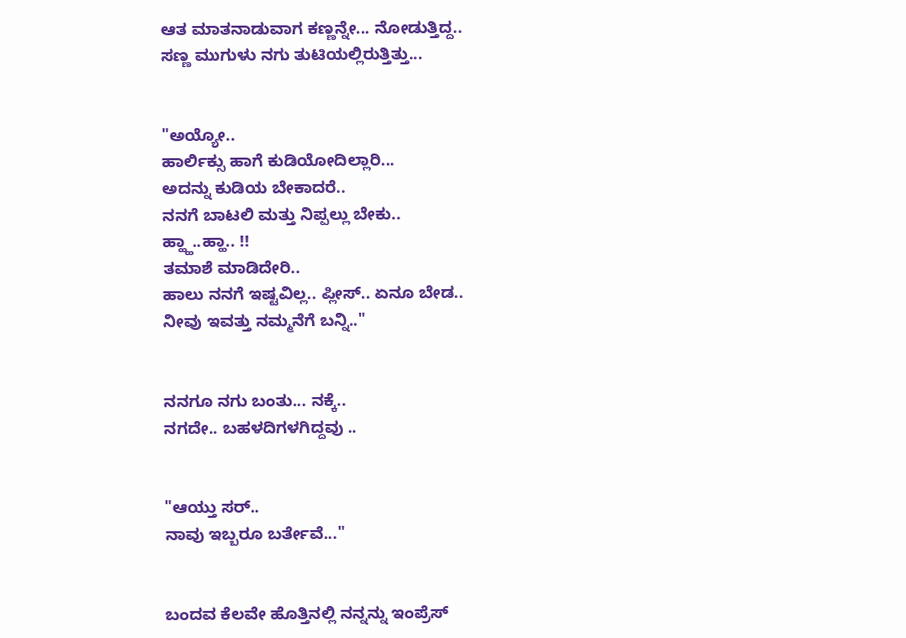ಆತ ಮಾತನಾಡುವಾಗ ಕಣ್ಣನ್ನೇ... ನೋಡುತ್ತಿದ್ದ..
ಸಣ್ಣ ಮುಗುಳು ನಗು ತುಟಿಯಲ್ಲಿರುತ್ತಿತ್ತು...


"ಅಯ್ಯೋ..
ಹಾರ್ಲಿಕ್ಸು ಹಾಗೆ ಕುಡಿಯೋದಿಲ್ಲಾರಿ...
ಅದನ್ನು ಕುಡಿಯ ಬೇಕಾದರೆ..
ನನಗೆ ಬಾಟಲಿ ಮತ್ತು ನಿಪ್ಪಲ್ಲು ಬೇಕು..
ಹ್ಹ್ಹಾ..ಹ್ಹಾ.. !!
ತಮಾಶೆ ಮಾಡಿದೇರಿ..
ಹಾಲು ನನಗೆ ಇಷ್ಟವಿಲ್ಲ.. ಪ್ಲೀಸ್.. ಏನೂ ಬೇಡ..
ನೀವು ಇವತ್ತು ನಮ್ಮನೆಗೆ ಬನ್ನಿ.."


ನನಗೂ ನಗು ಬಂತು... ನಕ್ಕೆ..
ನಗದೇ.. ಬಹಳದಿಗಳಗಿದ್ದವು ..


"ಆಯ್ತು ಸರ್..
ನಾವು ಇಬ್ಬರೂ ಬರ್ತೇವೆ..."


ಬಂದವ ಕೆಲವೇ ಹೊತ್ತಿನಲ್ಲಿ ನನ್ನನ್ನು ಇಂಪ್ರೆಸ್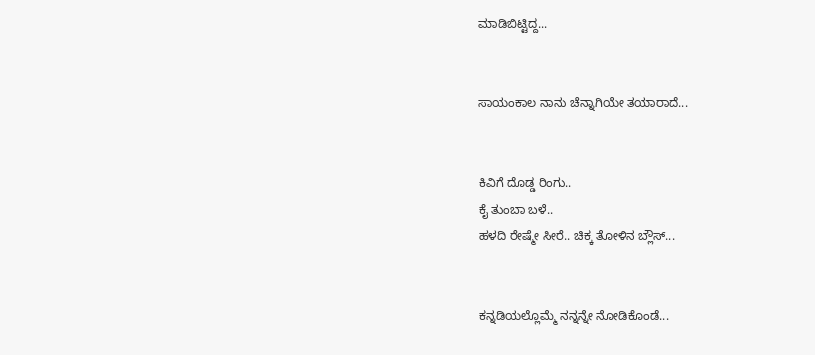ಮಾಡಿಬಿಟ್ಟಿದ್ದ...


ಸಾಯಂಕಾಲ ನಾನು ಚೆನ್ನಾಗಿಯೇ ತಯಾರಾದೆ...


ಕಿವಿಗೆ ದೊಡ್ಡ ರಿಂಗು..
ಕೈ ತುಂಬಾ ಬಳೆ..
ಹಳದಿ ರೇಷ್ಮೇ ಸೀರೆ.. ಚಿಕ್ಕ ತೋಳಿನ ಬ್ಲೌಸ್...


ಕನ್ನಡಿಯಲ್ಲೊಮ್ಮೆ ನನ್ನನ್ನೇ ನೋಡಿಕೊಂಡೆ...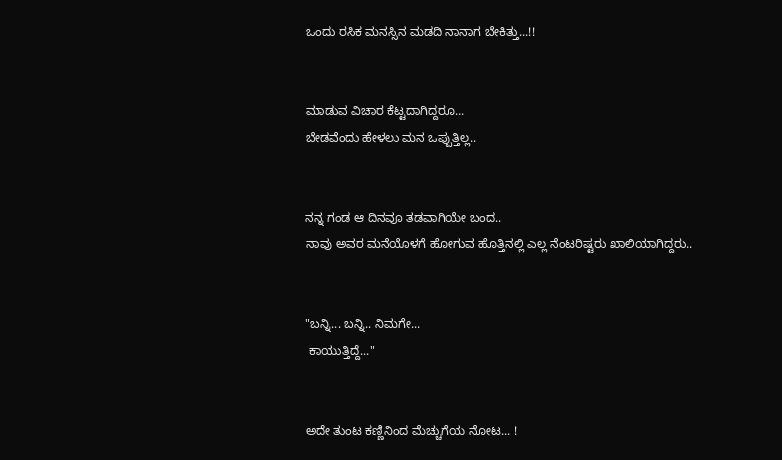ಒಂದು ರಸಿಕ ಮನಸ್ಸಿನ ಮಡದಿ ನಾನಾಗ ಬೇಕಿತ್ತು...!!


ಮಾಡುವ ವಿಚಾರ ಕೆಟ್ಟದಾಗಿದ್ದರೂ...
ಬೇಡವೆಂದು ಹೇಳಲು ಮನ ಒಪ್ಪುತ್ತಿಲ್ಲ..


ನನ್ನ ಗಂಡ ಆ ದಿನವೂ ತಡವಾಗಿಯೇ ಬಂದ..
ನಾವು ಅವರ ಮನೆಯೊಳಗೆ ಹೋಗುವ ಹೊತ್ತಿನಲ್ಲಿ ಎಲ್ಲ ನೆಂಟರಿಷ್ಟರು ಖಾಲಿಯಾಗಿದ್ದರು..


"ಬನ್ನಿ... ಬನ್ನಿ.. ನಿಮಗೇ...
 ಕಾಯುತ್ತಿದ್ದೆ..."


ಅದೇ ತುಂಟ ಕಣ್ಣಿನಿಂದ ಮೆಚ್ಚುಗೆಯ ನೋಟ... !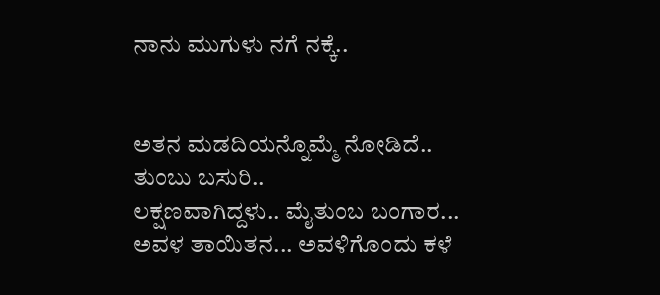ನಾನು ಮುಗುಳು ನಗೆ ನಕ್ಕೆ..


ಅತನ ಮಡದಿಯನ್ನೊಮ್ಮೆ ನೋಡಿದೆ..
ತುಂಬು ಬಸುರಿ..
ಲಕ್ಷಣವಾಗಿದ್ದಳು.. ಮೈತುಂಬ ಬಂಗಾರ...
ಅವಳ ತಾಯಿತನ... ಅವಳಿಗೊಂದು ಕಳೆ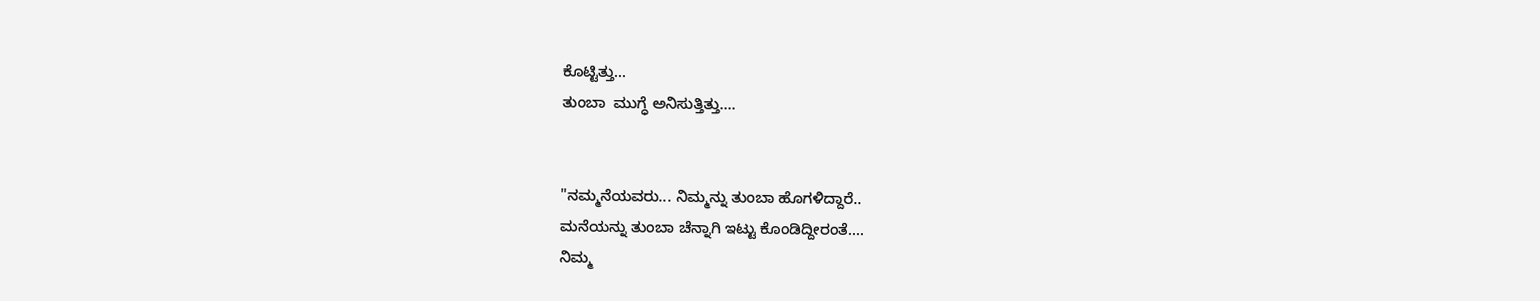ಕೊಟ್ಟಿತ್ತು...
ತುಂಬಾ  ಮುಗ್ಧೆ ಅನಿಸುತ್ತಿತ್ತು....


"ನಮ್ಮನೆಯವರು... ನಿಮ್ಮನ್ನು ತುಂಬಾ ಹೊಗಳಿದ್ದಾರೆ..
ಮನೆಯನ್ನು ತುಂಬಾ ಚೆನ್ನಾಗಿ ಇಟ್ಟು ಕೊಂಡಿದ್ದೀರಂತೆ....
ನಿಮ್ಮ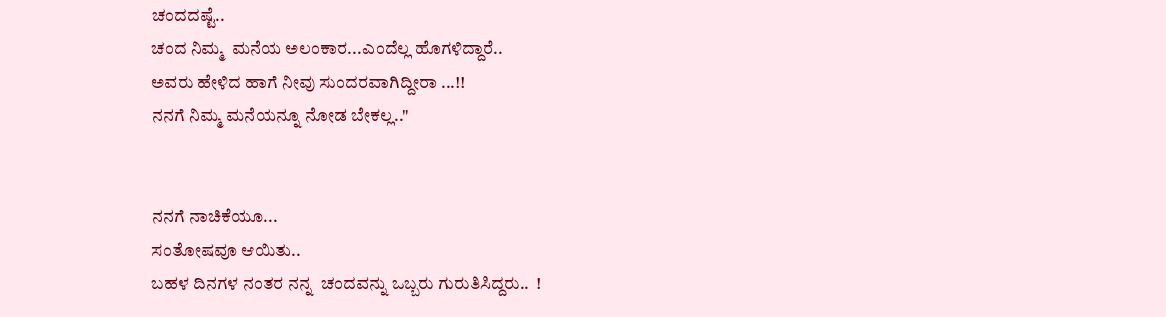ಚಂದದಷ್ಟೆ..
ಚಂದ ನಿಮ್ಮ  ಮನೆಯ ಅಲಂಕಾರ...ಎಂದೆಲ್ಲ ಹೊಗಳಿದ್ದಾರೆ..
ಅವರು ಹೇಳಿದ ಹಾಗೆ ನೀವು ಸುಂದರವಾಗಿದ್ದೀರಾ ...!!
ನನಗೆ ನಿಮ್ಮ ಮನೆಯನ್ನೂ ನೋಡ ಬೇಕಲ್ಲ.."


ನನಗೆ ನಾಚಿಕೆಯೂ...
ಸಂತೋಷವೂ ಆಯಿತು..
ಬಹಳ ದಿನಗಳ ನಂತರ ನನ್ನ  ಚಂದವನ್ನು ಒಬ್ಬರು ಗುರುತಿಸಿದ್ದರು..  !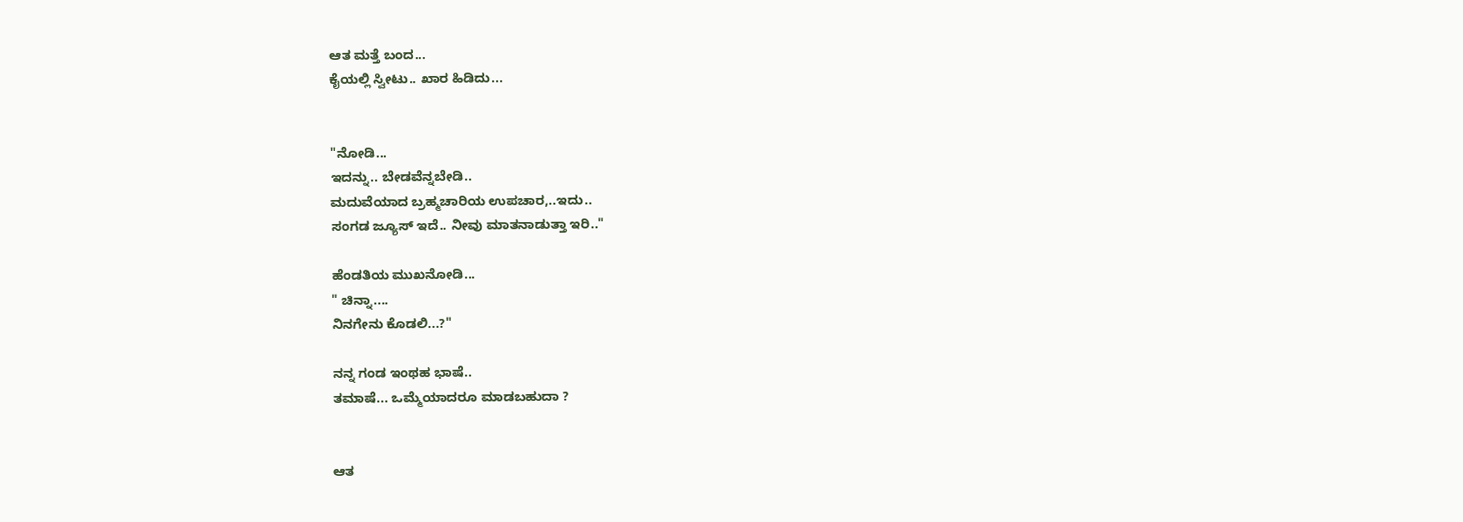ಆತ ಮತ್ತೆ ಬಂದ...
ಕೈಯಲ್ಲಿ ಸ್ವೀಟು.. ಖಾರ ಹಿಡಿದು...


"ನೋಡಿ...
ಇದನ್ನು.. ಬೇಡವೆನ್ನಬೇಡಿ..
ಮದುವೆಯಾದ ಬ್ರಹ್ಮಚಾರಿಯ ಉಪಚಾರ,..ಇದು..
ಸಂಗಡ ಜ್ಯೂಸ್ ಇದೆ.. ನೀವು ಮಾತನಾಡುತ್ತಾ ಇರಿ.."

ಹೆಂಡತಿಯ ಮುಖನೋಡಿ...
" ಚಿನ್ನಾ....
ನಿನಗೇನು ಕೊಡಲಿ...?"

ನನ್ನ ಗಂಡ ಇಂಥಹ ಭಾಷೆ..
ತಮಾಷೆ... ಒಮ್ಮೆಯಾದರೂ ಮಾಡಬಹುದಾ ?


ಆತ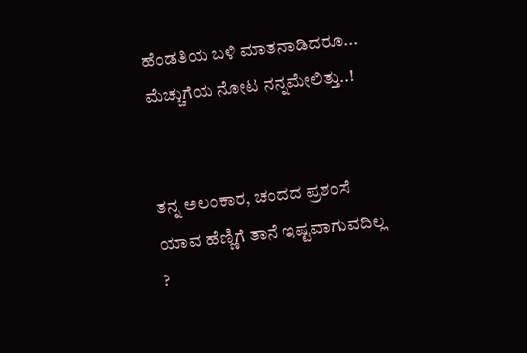ಹೆಂಡತಿಯ ಬಳಿ ಮಾತನಾಡಿದರೂ...
ಮೆಚ್ಚುಗೆಯ ನೋಟ ನನ್ನಮೇಲಿತ್ತು..!


ತನ್ನ ಅಲಂಕಾರ, ಚಂದದ ಪ್ರಶಂಸೆ ಯಾವ ಹೆಣ್ಣಿಗೆ ತಾನೆ ಇಷ್ಟವಾಗುವದಿಲ್ಲ ?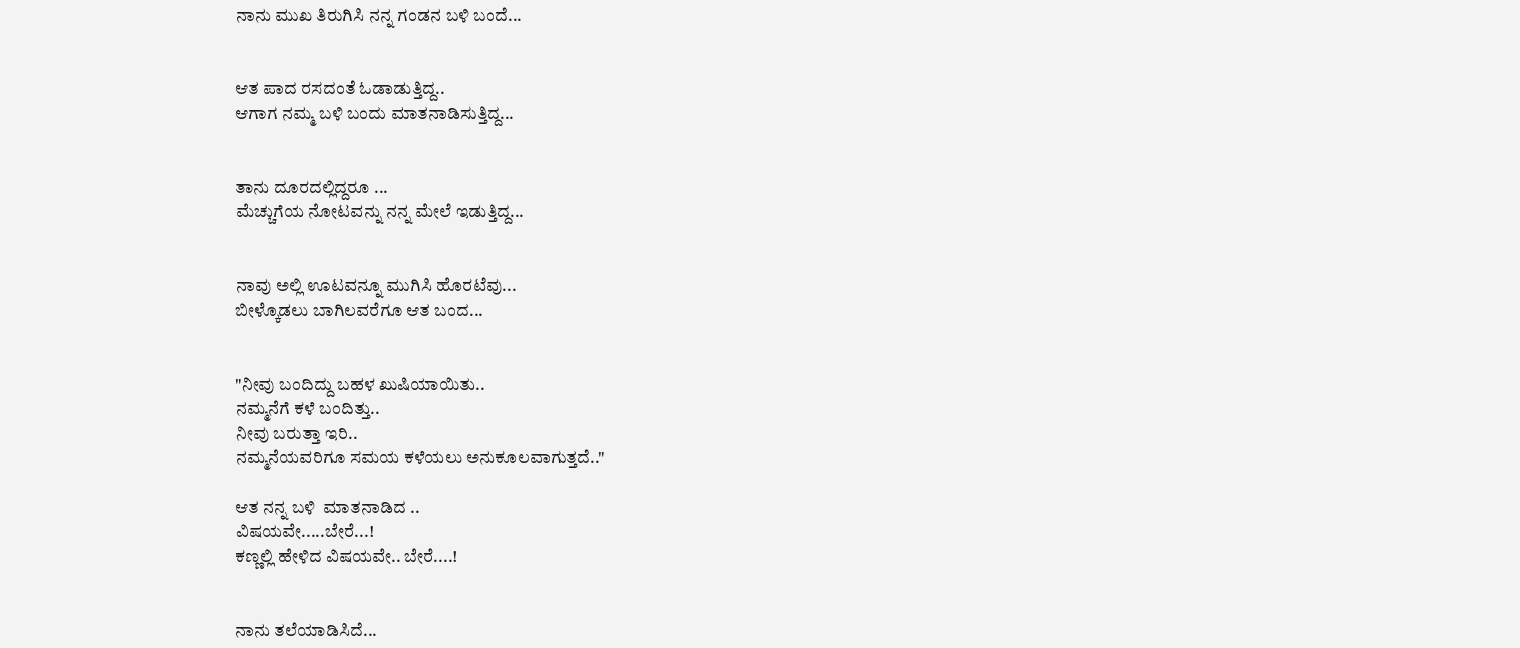ನಾನು ಮುಖ ತಿರುಗಿಸಿ ನನ್ನ ಗಂಡನ ಬಳಿ ಬಂದೆ...


ಆತ ಪಾದ ರಸದಂತೆ ಓಡಾಡುತ್ತಿದ್ದ..
ಆಗಾಗ ನಮ್ಮ ಬಳಿ ಬಂದು ಮಾತನಾಡಿಸುತ್ತಿದ್ದ...


ತಾನು ದೂರದಲ್ಲಿದ್ದರೂ ...
ಮೆಚ್ಚುಗೆಯ ನೋಟವನ್ನು ನನ್ನ ಮೇಲೆ ಇಡುತ್ತಿದ್ದ...


ನಾವು ಅಲ್ಲಿ ಊಟವನ್ನೂ ಮುಗಿಸಿ ಹೊರಟೆವು...
ಬೀಳ್ಕೊಡಲು ಬಾಗಿಲವರೆಗೂ ಆತ ಬಂದ...


"ನೀವು ಬಂದಿದ್ದು ಬಹಳ ಖುಷಿಯಾಯಿತು..
ನಮ್ಮನೆಗೆ ಕಳೆ ಬಂದಿತ್ತು..
ನೀವು ಬರುತ್ತಾ ಇರಿ..
ನಮ್ಮನೆಯವರಿಗೂ ಸಮಯ ಕಳೆಯಲು ಅನುಕೂಲವಾಗುತ್ತದೆ.."

ಆತ ನನ್ನ ಬಳಿ  ಮಾತನಾಡಿದ ..
ವಿಷಯವೇ.....ಬೇರೆ...!
ಕಣ್ಣಲ್ಲಿ ಹೇಳಿದ ವಿಷಯವೇ.. ಬೇರೆ....!


ನಾನು ತಲೆಯಾಡಿಸಿದೆ...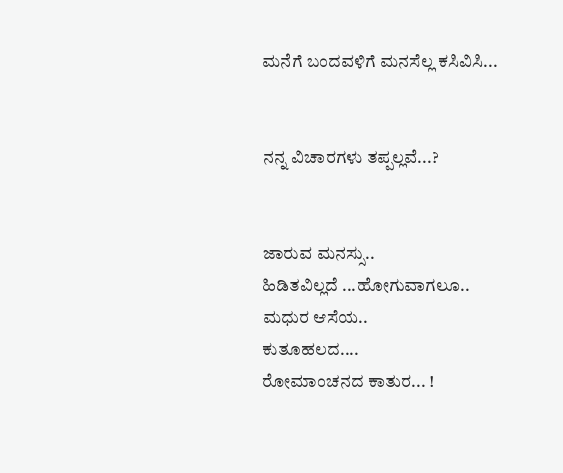ಮನೆಗೆ ಬಂದವಳಿಗೆ ಮನಸೆಲ್ಲ ಕಸಿವಿಸಿ...


ನನ್ನ ವಿಚಾರಗಳು ತಪ್ಪಲ್ಲವೆ...?


ಜಾರುವ ಮನಸ್ಸು..
ಹಿಡಿತವಿಲ್ಲದೆ ...ಹೋಗುವಾಗಲೂ..
ಮಧುರ ಆಸೆಯ..
ಕುತೂಹಲದ....
ರೋಮಾಂಚನದ ಕಾತುರ... !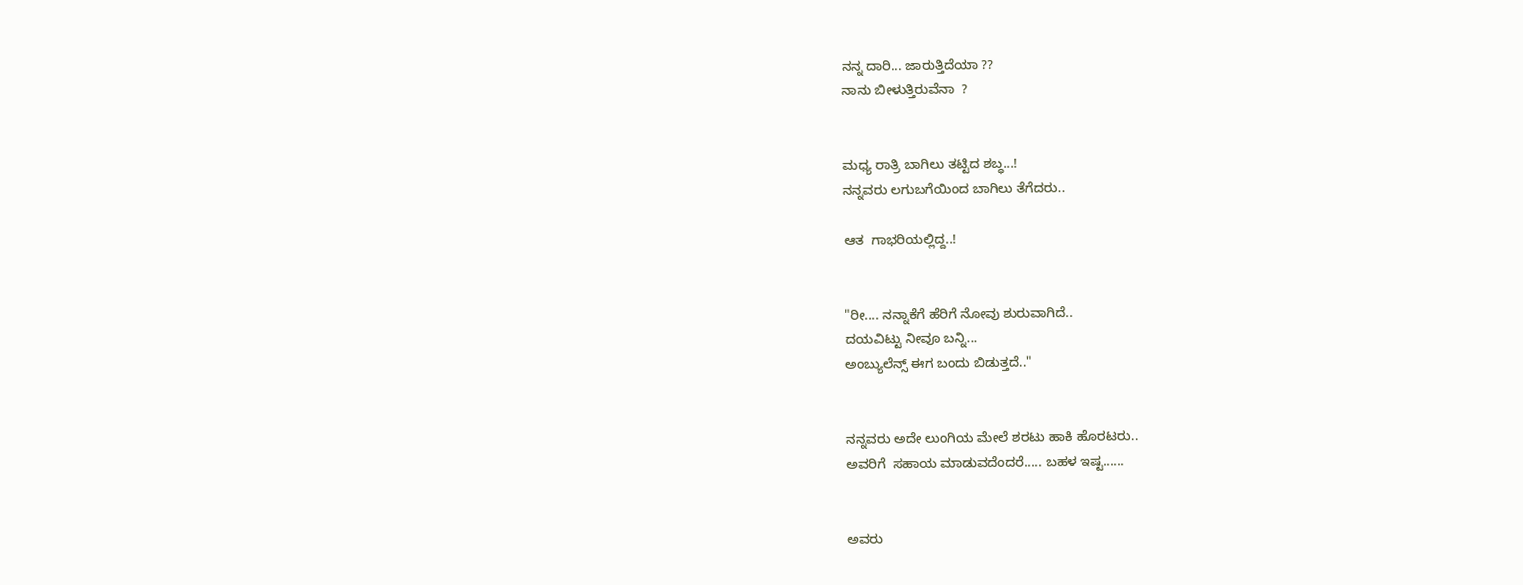ನನ್ನ ದಾರಿ... ಜಾರುತ್ತಿದೆಯಾ ??
ನಾನು ಬೀಳುತ್ತಿರುವೆನಾ  ?


ಮಧ್ಯ ರಾತ್ರಿ ಬಾಗಿಲು ತಟ್ಟಿದ ಶಬ್ಧ...!
ನನ್ನವರು ಲಗುಬಗೆಯಿಂದ ಬಾಗಿಲು ತೆಗೆದರು..

ಆತ  ಗಾಭರಿಯಲ್ಲಿದ್ದ..!


"ರೀ.... ನನ್ನಾಕೆಗೆ ಹೆರಿಗೆ ನೋವು ಶುರುವಾಗಿದೆ..
ದಯವಿಟ್ಟು ನೀವೂ ಬನ್ನಿ...
ಅಂಬ್ಯುಲೆನ್ಸ್ ಈಗ ಬಂದು ಬಿಡುತ್ತದೆ.."


ನನ್ನವರು ಅದೇ ಲುಂಗಿಯ ಮೇಲೆ ಶರಟು ಹಾಕಿ ಹೊರಟರು..
ಅವರಿಗೆ  ಸಹಾಯ ಮಾಡುವದೆಂದರೆ..... ಬಹಳ ಇಷ್ಟ......


ಅವರು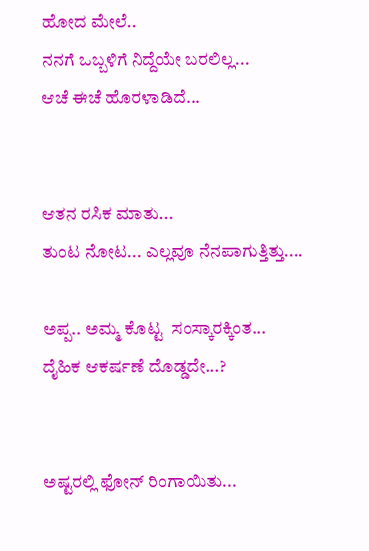ಹೋದ ಮೇಲೆ..
ನನಗೆ ಒಬ್ಬಳಿಗೆ ನಿದ್ದೆಯೇ ಬರಲಿಲ್ಲ...
ಆಚೆ ಈಚೆ ಹೊರಳಾಡಿದೆ...


ಆತನ ರಸಿಕ ಮಾತು...
ತುಂಟ ನೋಟ... ಎಲ್ಲವೂ ನೆನಪಾಗುತ್ತಿತ್ತು....

ಅಪ್ಪ.. ಅಮ್ಮ ಕೊಟ್ಟ  ಸಂಸ್ಕಾರಕ್ಕಿಂತ...
ದೈಹಿಕ ಆಕರ್ಷಣೆ ದೊಡ್ಡದೇ...?


ಅಷ್ಟರಲ್ಲಿ ಫೋನ್ ರಿಂಗಾಯಿತು...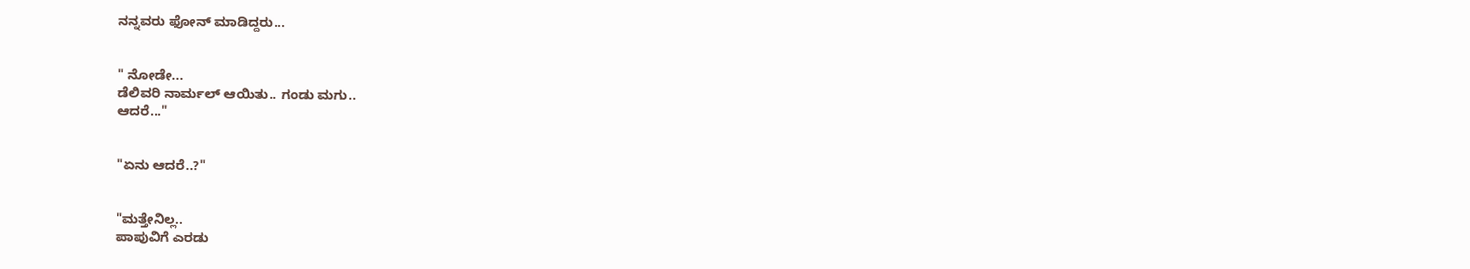ನನ್ನವರು ಫೋನ್ ಮಾಡಿದ್ದರು...


" ನೋಡೇ...
ಡೆಲಿವರಿ ನಾರ್ಮಲ್ ಆಯಿತು.. ಗಂಡು ಮಗು..
ಆದರೆ..."


"ಏನು ಆದರೆ..?"


"ಮತ್ತೇನಿಲ್ಲ..
ಪಾಪುವಿಗೆ ಎರಡು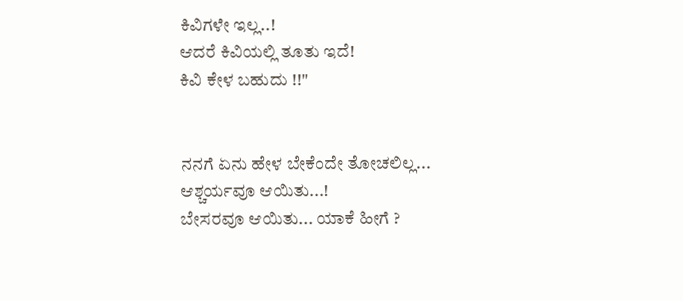ಕಿವಿಗಳೇ ಇಲ್ಲ..!
ಆದರೆ ಕಿವಿಯಲ್ಲಿ ತೂತು ಇದೆ!
ಕಿವಿ ಕೇಳ ಬಹುದು !!"


ನನಗೆ ಏನು ಹೇಳ ಬೇಕೆಂದೇ ತೋಚಲಿಲ್ಲ...
ಆಶ್ಚರ್ಯವೂ ಆಯಿತು...!
ಬೇಸರವೂ ಆಯಿತು... ಯಾಕೆ ಹೀಗೆ ?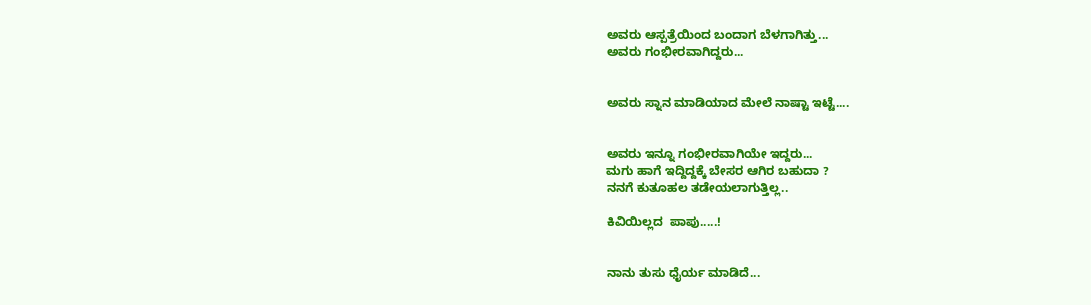ಅವರು ಆಸ್ಪತ್ರೆಯಿಂದ ಬಂದಾಗ ಬೆಳಗಾಗಿತ್ತು...
ಅವರು ಗಂಭೀರವಾಗಿದ್ದರು...


ಅವರು ಸ್ನಾನ ಮಾಡಿಯಾದ ಮೇಲೆ ನಾಷ್ಟಾ ಇಟ್ಟೆ....


ಅವರು ಇನ್ನೂ ಗಂಭೀರವಾಗಿಯೇ ಇದ್ದರು...
ಮಗು ಹಾಗೆ ಇದ್ದಿದ್ದಕ್ಕೆ ಬೇಸರ ಆಗಿರ ಬಹುದಾ ?
ನನಗೆ ಕುತೂಹಲ ತಡೇಯಲಾಗುತ್ತಿಲ್ಲ..

ಕಿವಿಯಿಲ್ಲದ  ಪಾಪು.....!


ನಾನು ತುಸು ಧೈರ್ಯ ಮಾಡಿದೆ...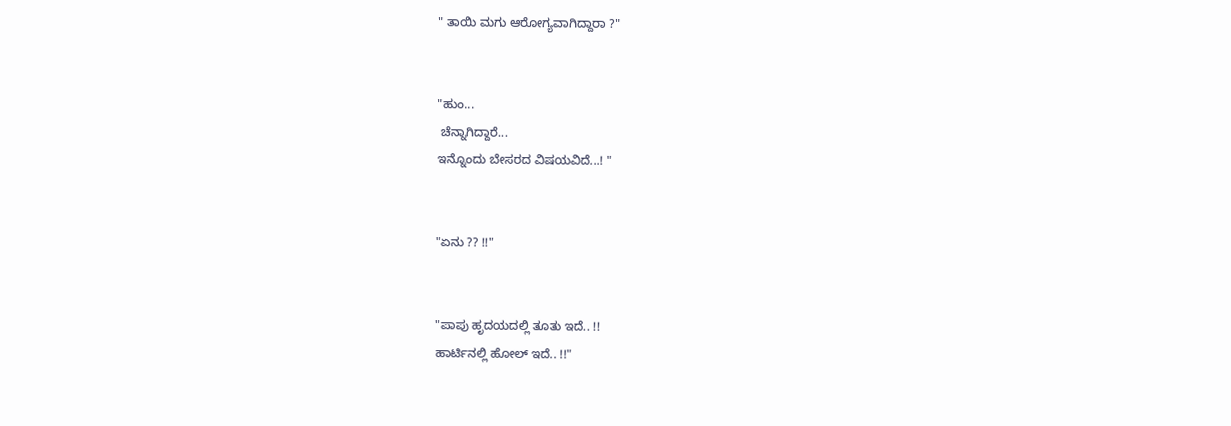" ತಾಯಿ ಮಗು ಆರೋಗ್ಯವಾಗಿದ್ದಾರಾ ?"


"ಹುಂ...
 ಚೆನ್ನಾಗಿದ್ದಾರೆ...
ಇನ್ನೊಂದು ಬೇಸರದ ವಿಷಯವಿದೆ...! "


"ಏನು ?? !!"


"ಪಾಪು ಹೃದಯದಲ್ಲಿ ತೂತು ಇದೆ.. !!
ಹಾರ್ಟಿನಲ್ಲಿ ಹೋಲ್ ಇದೆ.. !!"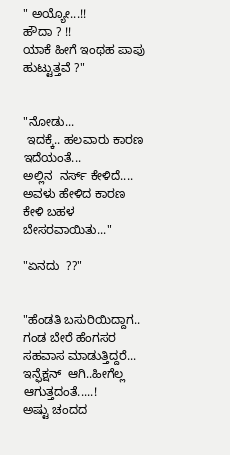" ಅಯ್ಯೋ...!!
ಹೌದಾ ? !!
ಯಾಕೆ ಹೀಗೆ ಇಂಥಹ ಪಾಪು ಹುಟ್ಟುತ್ತವೆ ?"


"ನೋಡು...
 ಇದಕ್ಕೆ.. ಹಲವಾರು ಕಾರಣ ಇದೆಯಂತೆ...
ಅಲ್ಲಿನ  ನರ್ಸ್ ಕೇಳಿದೆ....
ಅವಳು ಹೇಳಿದ ಕಾರಣ ಕೇಳಿ ಬಹಳ ಬೇಸರವಾಯಿತು..."

"ಏನದು  ??"


"ಹೆಂಡತಿ ಬಸುರಿಯಿದ್ದಾಗ..
ಗಂಡ ಬೇರೆ ಹೆಂಗಸರ ಸಹವಾಸ ಮಾಡುತ್ತಿದ್ದರೆ...
ಇನ್ಫೆಕ್ಷನ್  ಆಗಿ..ಹೀಗೆಲ್ಲ ಆಗುತ್ತದಂತೆ.....!
ಅಷ್ಟು ಚಂದದ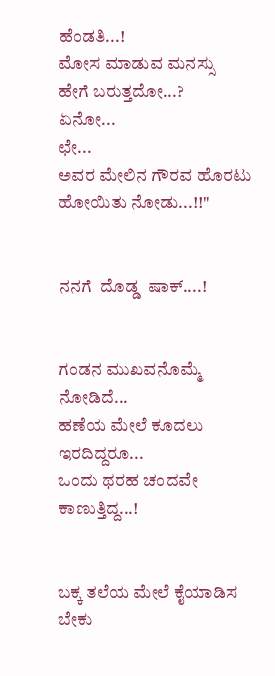ಹೆಂಡತಿ...!
ಮೋಸ ಮಾಡುವ ಮನಸ್ಸು  ಹೇಗೆ ಬರುತ್ತದೋ...?
ಏನೋ...
ಛೇ...
ಅವರ ಮೇಲಿನ ಗೌರವ ಹೊರಟು ಹೋಯಿತು ನೋಡು...!!"


ನನಗೆ  ದೊಡ್ಡ  ಷಾಕ್....!


ಗಂಡನ ಮುಖವನೊಮ್ಮೆ ನೋಡಿದೆ...
ಹಣೆಯ ಮೇಲೆ ಕೂದಲು ಇರದಿದ್ದರೂ...
ಒಂದು ಥರಹ ಚಂದವೇ ಕಾಣುತ್ತಿದ್ದ...!


ಬಕ್ಕ ತಲೆಯ ಮೇಲೆ ಕೈಯಾಡಿಸ ಬೇಕು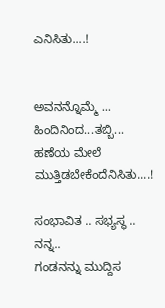ಎನಿಸಿತು....!


ಅವನನ್ನೊಮ್ಮೆ ...
ಹಿಂದಿನಿಂದ...ತಬ್ಬಿ...
ಹಣೆಯ ಮೇಲೆ ಮುತ್ತಿಡಬೇಕೆಂದೆನಿಸಿತು....!

ಸಂಭಾವಿತ .. ಸಭ್ಯಸ್ಥ ..
ನನ್ನ..
ಗಂಡನನ್ನು ಮುದ್ದಿಸ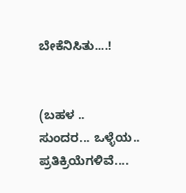ಬೇಕೆನಿಸಿತು....!


(ಬಹಳ ..
ಸುಂದರ... ಒಳ್ಳೆಯ.. ಪ್ರತಿಕ್ರಿಯೆಗಳಿವೆ....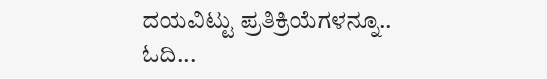ದಯವಿಟ್ಟು ಪ್ರತಿಕ್ರಿಯೆಗಳನ್ನೂ.. ಓದಿ...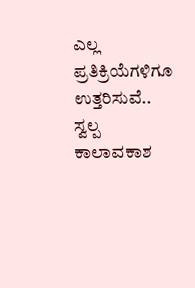ಎಲ್ಲ ಪ್ರತಿಕ್ರಿಯೆಗಳಿಗೂ ಉತ್ತರಿಸುವೆ.. ಸ್ವಲ್ಪ  ಕಾಲಾವಕಾಶ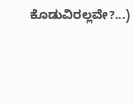ಕೊಡುವಿರಲ್ಲವೇ?...)